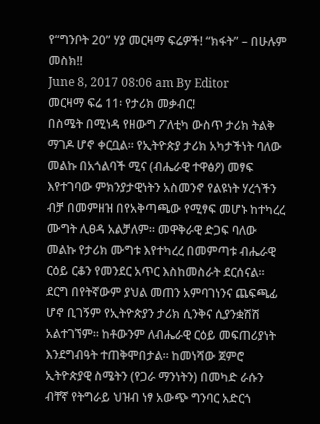የ“ግንቦት 20” ሃያ መርዛማ ፍሬዎች! “ክፋት” – በሁሉም መስክ!!
June 8, 2017 08:06 am By Editor
መርዛማ ፍሬ 11፡ የታሪክ መቃብር!
በስሜት በሚነዳ የዘውግ ፖለቲካ ውስጥ ታሪክ ትልቅ ማገዶ ሆኖ ቀርቧል። የኢትዮጵያ ታሪክ አካታችነት ባለው መልኩ በአጎልባች ሚና (ብሔራዊ ተዋፅዖ) መፃፍ እየተገባው ምክንያታዊነትን አስመንኖ የልዩነት ሃረጎችን ብቻ በመምዘዝ በየአቅጣጫው የሚፃፍ መሆኑ ከተካረረ ሙግት ሊፀዳ አልቻለም። መዋቅራዊ ድጋፍ ባለው መልኩ የታሪክ ሙግቱ እየተካረረ በመምጣቱ ብሔራዊ ርዕይ ርቆን የመንደር አጥር እስከመስራት ደርሰናል።
ደርግ በየትኛውም ያህል መጠን አምባገነንና ጨፍጫፊ ሆኖ ቢገኝም የኢትዮጵያን ታሪክ ሲንቅና ሲያንቋሽሽ አልተገኘም። ከቶውንም ለብሔራዊ ርዕይ መፍጠሪያነት እንደግብዓት ተጠቅሞበታል። ከመነሻው ጀምሮ ኢትዮጵያዊ ስሜትን (የጋራ ማንነትን) በመካድ ራሱን ብቸኛ የትግራይ ህዝብ ነፃ አውጭ ግንባር አድርጎ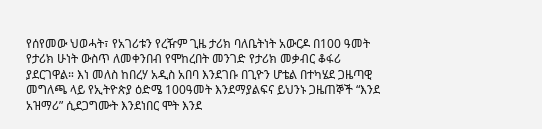የሰየመው ህወሓት፣ የአገሪቱን የረዥም ጊዜ ታሪክ ባለቤትነት አውርዶ በ100 ዓመት የታሪክ ሁነት ውስጥ ለመቀንበብ የሞከረበት መንገድ የታሪክ መቃብር ቆፋሪ ያደርገዋል። እነ መለስ ከበረሃ አዲስ አበባ እንደገቡ በጊዮን ሆቴል በተካሄደ ጋዜጣዊ መግለጫ ላይ የኢትዮጵያ ዕድሜ 100ዓመት እንደማያልፍና ይህንኑ ጋዜጠኞች “እንደ አዝማሪ” ሲደጋግሙት እንደነበር ሞት እንደ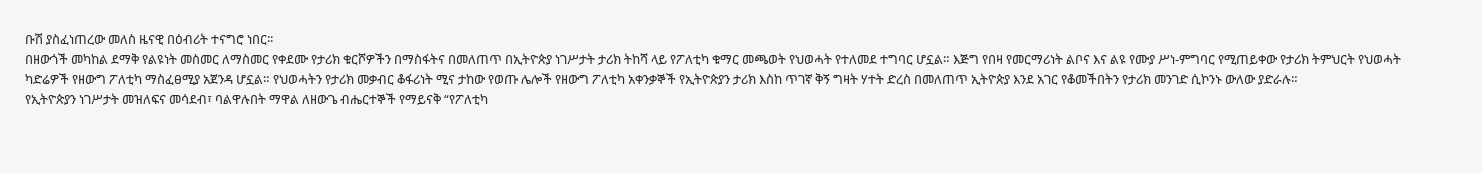ቡሽ ያስፈነጠረው መለስ ዜናዊ በዕብሪት ተናግሮ ነበር፡፡
በዘውጎች መካከል ደማቅ የልዩነት መስመር ለማስመር የቀደሙ የታሪክ ቁርሾዎችን በማስፋትና በመለጠጥ በኢትዮጵያ ነገሥታት ታሪክ ትከሻ ላይ የፖለቲካ ቁማር መጫወት የህወሓት የተለመደ ተግባር ሆኗል። እጅግ የበዛ የመርማሪነት ልቦና እና ልዩ የሙያ ሥነ-ምግባር የሚጠይቀው የታሪክ ትምህርት የህወሓት ካድሬዎች የዘውግ ፖለቲካ ማስፈፀሚያ አጀንዳ ሆኗል። የህወሓትን የታሪክ መቃብር ቆፋሪነት ሚና ታከው የወጡ ሌሎች የዘውግ ፖለቲካ አቀንቃኞች የኢትዮጵያን ታሪክ እስከ ጥገኛ ቅኝ ግዛት ሃተት ድረስ በመለጠጥ ኢትዮጵያ እንደ አገር የቆመችበትን የታሪክ መንገድ ሲኮንኑ ውለው ያድራሉ።
የኢትዮጵያን ነገሥታት መዝለፍና መሳደብ፣ ባልዋሉበት ማዋል ለዘውጌ ብሔርተኞች የማይናቅ “የፖለቲካ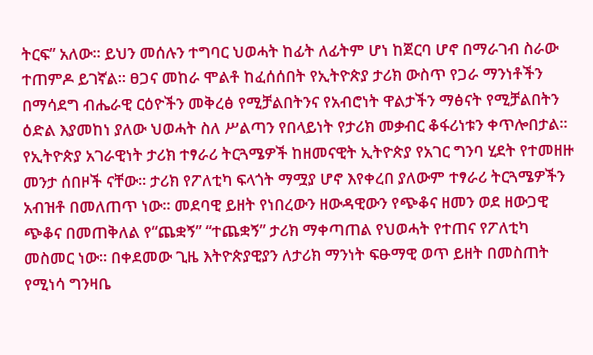ትርፍ” አለው። ይህን መሰሉን ተግባር ህወሓት ከፊት ለፊትም ሆነ ከጀርባ ሆኖ በማራገብ ስራው ተጠምዶ ይገኛል። ፀጋና መከራ ሞልቶ ከፈሰሰበት የኢትዮጵያ ታሪክ ውስጥ የጋራ ማንነቶችን በማሳደግ ብሔራዊ ርዕዮችን መቅረፅ የሚቻልበትንና የአብሮነት ዋልታችን ማፅናት የሚቻልበትን ዕድል እያመከነ ያለው ህወሓት ስለ ሥልጣን የበላይነት የታሪክ መቃብር ቆፋሪነቱን ቀጥሎበታል።
የኢትዮጵያ አገራዊነት ታሪክ ተፃራሪ ትርጓሜዎች ከዘመናዊት ኢትዮጵያ የአገር ግንባ ሂደት የተመዘዙ መንታ ሰበዞች ናቸው። ታሪክ የፖለቲካ ፍላጎት ማሟያ ሆኖ እየቀረበ ያለውም ተፃራሪ ትርጓሜዎችን አብዝቶ በመለጠጥ ነው። መደባዊ ይዘት የነበረውን ዘውዳዊውን የጭቆና ዘመን ወደ ዘውጋዊ ጭቆና በመጠቅለል የ“ጨቋኝ” “ተጨቋኝ” ታሪክ ማቀጣጠል የህወሓት የተጠና የፖለቲካ መስመር ነው። በቀደመው ጊዜ እትዮጵያዊያን ለታሪክ ማንነት ፍፁማዊ ወጥ ይዘት በመስጠት የሚነሳ ግንዛቤ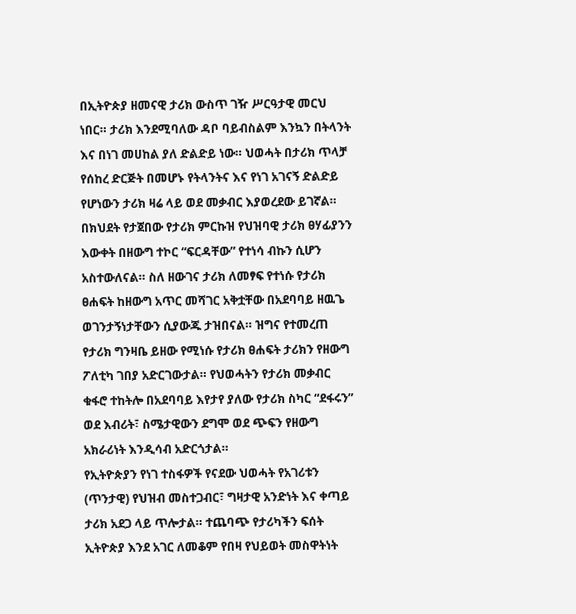በኢትዮጵያ ዘመናዊ ታሪክ ውስጥ ገዥ ሥርዓታዊ መርህ ነበር። ታሪክ እንደሚባለው ዳቦ ባይብስልም እንኳን በትላንት እና በነገ መሀከል ያለ ድልድይ ነው። ህወሓት በታሪክ ጥላቻ የሰከረ ድርጅት በመሆኑ የትላንትና እና የነገ አገናኝ ድልድይ የሆነውን ታሪክ ዛሬ ላይ ወደ መቃብር እያወረደው ይገኛል።
በክህደት የታጀበው የታሪክ ምርኩዝ የህዝባዊ ታሪክ ፀሃፊያንን እውቀት በዘውግ ተኮር “ፍርዳቸው” የተነሳ ብኩን ሲሆን አስተውለናል። ስለ ዘውገና ታሪክ ለመፃፍ የተነሱ የታሪክ ፀሐፍት ከዘውግ አጥር መሻገር አቅቷቸው በአደባባይ ዘዉጌ ወገንታኝነታቸውን ሲያውጁ ታዝበናል። ዝግና የተመረጠ የታሪክ ግንዛቤ ይዘው የሚነሱ የታሪክ ፀሐፍት ታሪክን የዘውግ ፖለቲካ ገበያ አድርገውታል። የህወሓትን የታሪክ መቃብር ቁፋሮ ተከትሎ በአደባባይ እየታየ ያለው የታሪክ ስካር “ደፋሩን” ወደ እብሪት፣ ስሜታዊውን ደግሞ ወደ ጭፍን የዘውግ አክራሪነት እንዲሳብ አድርጎታል።
የኢትዮጵያን የነገ ተስፋዎች የናደው ህወሓት የአገሪቱን (ጥንታዊ) የህዝብ መስተጋብር፣ ግዛታዊ አንድነት እና ቀጣይ ታሪክ አደጋ ላይ ጥሎታል። ተጨባጭ የታሪካችን ፍሰት ኢትዮጵያ እንደ አገር ለመቆም የበዛ የህይወት መስዋትነት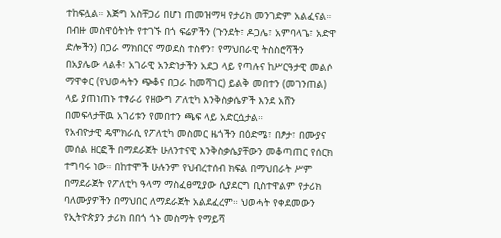ተከፍሏል። እጅግ አስቸጋሪ በሆነ ጠመዝማዛ የታሪክ መንገድም አልፈናል። በብዙ መስዋዕትነት የተገኙ በጎ ፍሬዎችን (ጉንደት፣ ዶጋሌ፣ አምባላጌ፣ አድዋ ድሎችን) በጋራ ማክበርና ማወደስ ተስኖን፣ የማህበራዊ ትስስሮሻችን በአያሌው ላልቶ፣ አገራዊ አንድነታችን አደጋ ላይ የጣሉና ከሥርዓታዊ መልሶ ማዋቀር (የህወሓትን ጭቆና በጋራ ከመሻገር) ይልቅ መበተን (መገንጠል) ላይ ያጠነጠኑ ተፃራሪ የዘውግ ፖለቲካ እንቅስቃሴዎች እንደ አሸን በመፍላታቸዉ አገሪቱን የመበተን ጫፍ ላይ አድርሷታል።
የአብዮታዊ ዴሞክራሲ የፖለቲካ መስመር ዜጎችን በዕድሜ፣ በፆታ፣ በሙያና መሰል ዘርፎች በማደራጀት ሁለንተናዊ እንቅስቃሴያቸውን መቆጣጠር የሰርክ ተግባሩ ነው። በከተሞች ሁሉንም የህብረተሰብ ክፍል በማህበራት ሥም በማደራጀት የፖለቲካ ዓላማ ማስፈፀሚያው ሲያደርግ ቢስተዋልም የታሪክ ባለሙያዎችን በማህበር ለማደራጀት አልደፈረም። ህወሓት የቀደመውን የኢትዮጵያን ታሪክ በበጎ ጎኑ መስማት የማይሻ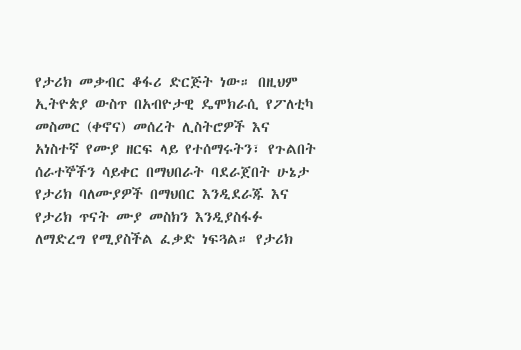የታሪክ መቃብር ቆፋሪ ድርጅት ነው። በዚህም ኢትዮጵያ ውስጥ በአብዮታዊ ዴሞክራሲ የፖለቲካ መስመር (ቀኖና) መሰረት ሊስትሮዎች እና አነስተኛ የሙያ ዘርፍ ላይ የተሰማሩትን፣ የጉልበት ሰራተኞችን ሳይቀር በማህበራት ባደራጀበት ሁኔታ የታሪክ ባለሙያዎች በማህበር እንዲደራጁ እና የታሪክ ጥናት ሙያ መስክን እንዲያስፋፉ ለማድረግ የሚያስችል ፈቃድ ነፍጓል። የታሪክ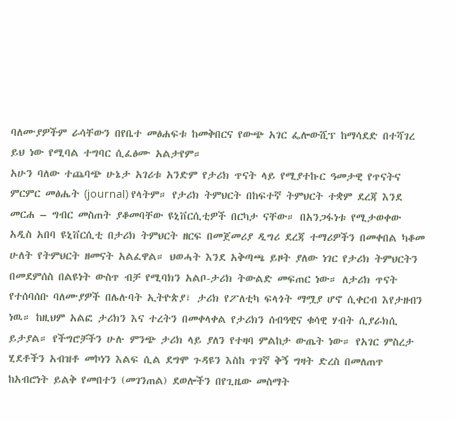ባለሙያዎችም ራሳቸውን በየቤተ መፅሐፍቱ ከመቅበርና የውጭ አገር ፌሎውሺፕ ከማሳደድ በተሻገረ ይህ ነው የሚባል ተግባር ሲፈፅሙ አልታየም።
አሁን ባለው ተጨባጭ ሁኔታ አገሪቱ አንድም የታሪክ ጥናት ላይ የሚያተኩር ዓመታዊ የጥናትና ምርምር መፅሔት (journal) የላትም። የታሪክ ትምህርት በከፍተኛ ትምህርት ተቋም ደረጃ እንደ መርሐ – ግብር መስጠት ያቆመባቸው ዩኒቨርሲቲዎች በርካታ ናቸው። በአንጋፋነቱ የሚታወቀው አዲስ አበባ ዩኒቨርሲቲ በታሪክ ትምህርት ዘርፍ በመጀመሪያ ዲግሪ ደረጃ ተማሪዎችን በመቀበል ካቆመ ሁለት የትምህርት ዘመናት አልፈዋል። ህወሓት እንደ አቅጣጫ ይዞት ያለው ነገር የታሪክ ትምህርትን በመደምሰስ በልዩነት ውስጥ ብቻ የሚባክን አልቦ-ታሪክ ትውልድ መፍጠር ነው። ለታሪክ ጥናት የተሰባሰቡ ባለሙያዎች በሌሉባት ኢትዮጵያ፣ ታሪክ የፖለቲካ ፍላጎት ማሟያ ሆኖ ሲቀርብ እየታዘብን ነዉ። ከዚህም አልፎ ታሪክን እና ተረትን በመቀላቀል የታሪክን ሰብዓዊና ቁሳዊ ሃብት ሲያራክሲ ይታያል። የችግሮቻችን ሁሉ ምንጭ ታሪክ ላይ ያለን የተዛባ ምልከታ ውጤት ነው። የአገር ምስረታ ሂደቶችን አብዝቶ መኮነን እልፍ ሲል ደግሞ ጉዳዩን እስከ ጥገኛ ቅኝ ግዛት ድረስ በመለጠጥ ከአብሮነት ይልቅ የመበተን (መገንጠል) ደወሎችን በየጊዜው መስማት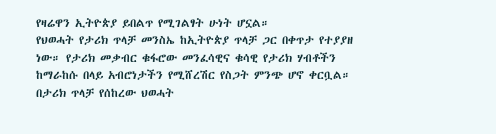የዛሬዋን ኢትዮጵያ ይበልጥ የሚገልፃት ሁነት ሆኗል።
የህወሓት የታሪክ ጥላቻ መንስኤ ከኢትዮጵያ ጥላቻ ጋር በቀጥታ የተያያዘ ነው። የታሪክ መቃብር ቁፋሮው መንፈሳዊና ቁሳዊ የታሪክ ሃብቶችን ከማራከሱ በላይ አብሮነታችን የሚሸረሽር የስጋት ምንጭ ሆኖ ቀርቧል። በታሪክ ጥላቻ የሰከረው ህወሓት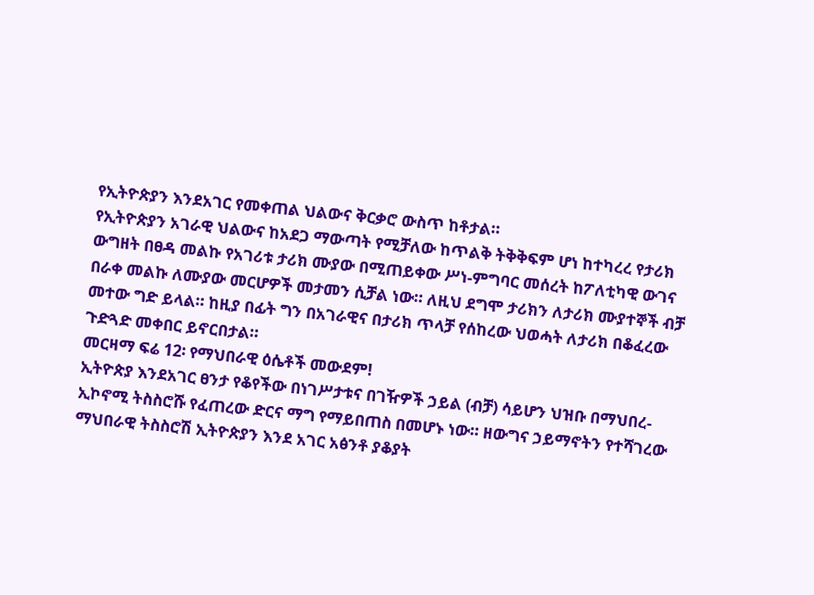የኢትዮጵያን እንደአገር የመቀጠል ህልውና ቅርቃሮ ውስጥ ከቶታል።
የኢትዮጵያን አገራዊ ህልውና ከአደጋ ማውጣት የሚቻለው ከጥልቅ ትቅቅፍም ሆነ ከተካረረ የታሪክ ውግዘት በፀዳ መልኩ የአገሪቱ ታሪክ ሙያው በሚጠይቀው ሥነ-ምግባር መሰረት ከፖለቲካዊ ውገና በራቀ መልኩ ለሙያው መርሆዎች መታመን ሲቻል ነው። ለዚህ ደግሞ ታሪክን ለታሪክ ሙያተኞች ብቻ መተው ግድ ይላል። ከዚያ በፊት ግን በአገራዊና በታሪክ ጥላቻ የሰከረው ህወሓት ለታሪክ በቆፈረው ጉድጓድ መቀበር ይኖርበታል።
መርዛማ ፍሬ 12፡ የማህበራዊ ዕሴቶች መውደም!
ኢትዮጵያ እንደአገር ፀንታ የቆየችው በነገሥታቱና በገዥዎች ኃይል (ብቻ) ሳይሆን ህዝቡ በማህበረ-ኢኮኖሚ ትስስሮሹ የፈጠረው ድርና ማግ የማይበጠስ በመሆኑ ነው። ዘውግና ኃይማኖትን የተሻገረው ማህበራዊ ትስስሮሽ ኢትዮጵያን እንደ አገር አፅንቶ ያቆያት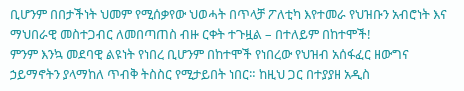ቢሆንም በበታችነት ህመም የሚሰቃየው ህወሓት በጥላቻ ፖለቲካ እየተመራ የህዝቡን አብሮነት እና ማህበራዊ መስተጋብር ለመበጣጠስ ብዙ ርቀት ተጉዟል – በተለይም በከተሞች!
ምንም እንኳ መደባዊ ልዩነት የነበረ ቢሆንም በከተሞች የነበረው የህዝብ አሰፋፈር ዘውግና ኃይማኖትን ያላማከለ ጥብቅ ትስስር የሚታይበት ነበር። ከዚህ ጋር በተያያዘ አዲስ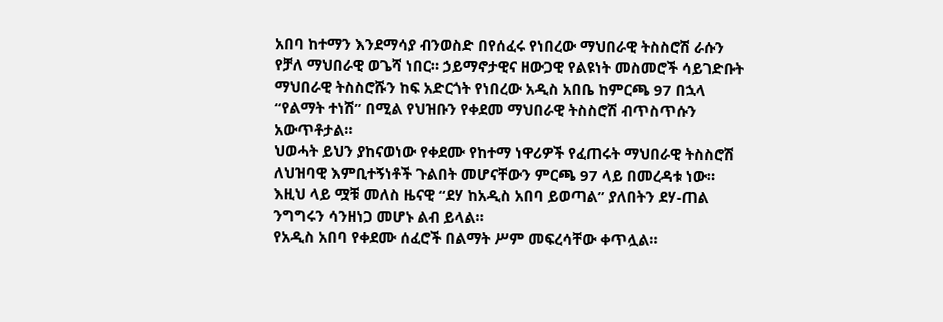አበባ ከተማን እንደማሳያ ብንወስድ በየሰፈሩ የነበረው ማህበራዊ ትስስሮሽ ራሱን የቻለ ማህበራዊ ወጌሻ ነበር። ኃይማኖታዊና ዘውጋዊ የልዩነት መስመሮች ሳይገድቡት ማህበራዊ ትስስሮሹን ከፍ አድርጎት የነበረው አዲስ አበቤ ከምርጫ 97 በኋላ “የልማት ተነሽ” በሚል የህዝቡን የቀደመ ማህበራዊ ትስስሮሽ ብጥስጥሱን አውጥቶታል።
ህወሓት ይህን ያከናወነው የቀደሙ የከተማ ነዋሪዎች የፈጠሩት ማህበራዊ ትስስሮሽ ለህዝባዊ እምቢተኝነቶች ጉልበት መሆናቸውን ምርጫ 97 ላይ በመረዳቱ ነው። እዚህ ላይ ሟቹ መለስ ዜናዊ “ደሃ ከአዲስ አበባ ይወጣል” ያለበትን ደሃ-ጠል ንግግሩን ሳንዘነጋ መሆኑ ልብ ይላል።
የአዲስ አበባ የቀደሙ ሰፈሮች በልማት ሥም መፍረሳቸው ቀጥሏል።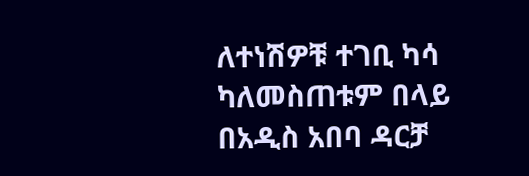ለተነሽዎቹ ተገቢ ካሳ ካለመስጠቱም በላይ በአዲስ አበባ ዳርቻ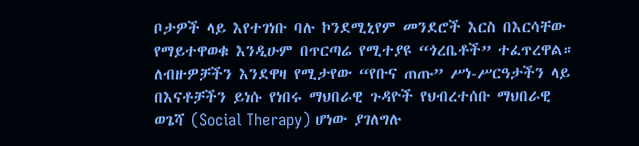ቦታዎች ላይ እየተገነቡ ባሉ ኮንደሚኒየም መንደሮች እርስ በእርሳቸው የማይተዋወቁ እንዲሁም በጥርጣሬ የሚተያዩ “ጎረቤቶች” ተፈጥረዋል።
ለብዙዎቻችን እንደዋዛ የሚታየው “የቡና ጠጡ” ሥነ-ሥርዓታችን ላይ በእናቶቻችን ይነሱ የነበሩ ማህበራዊ ጉዳዮች የህብረተሰቡ ማህበራዊ ወጌሻ (Social Therapy) ሆነው ያገለግሉ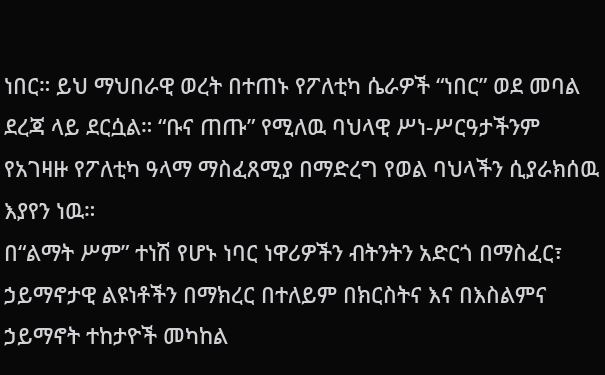ነበር። ይህ ማህበራዊ ወረት በተጠኑ የፖለቲካ ሴራዎች “ነበር” ወደ መባል ደረጃ ላይ ደርሷል። “ቡና ጠጡ” የሚለዉ ባህላዊ ሥነ-ሥርዓታችንም የአገዛዙ የፖለቲካ ዓላማ ማስፈጸሚያ በማድረግ የወል ባህላችን ሲያራክሰዉ እያየን ነዉ።
በ“ልማት ሥም” ተነሽ የሆኑ ነባር ነዋሪዎችን ብትንትን አድርጎ በማስፈር፣ ኃይማኖታዊ ልዩነቶችን በማክረር በተለይም በክርስትና እና በእስልምና ኃይማኖት ተከታዮች መካከል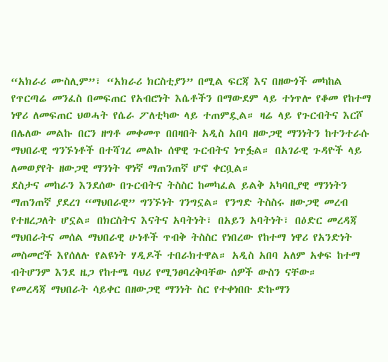“አክራሪ ሙስሊም”፣ “አክራሪ ክርስቲያን” በሚል ፍርጃ እና በዘውጎች መካከል የጥርጣሬ መንፈስ በመፍጠር የአብሮነት እሴቶችን በማውደም ላይ ተነጥሎ የቆመ የከተማ ነዋሪ ለመፍጠር ህወሓት የሴራ ፖለቲካው ላይ ተጠምዷል። ዛሬ ላይ የጉርብትና እርሾ በሌለው መልኩ በርን ዘግቶ መቀመጥ በበዛበት አዲስ አበባ ዘውጋዊ ማንነትን ከተንተራሱ ማህበራዊ ግንኙነቶች በተሻገረ መልኩ ሰዋዊ ጉርብትና ነጥፏል። በአገራዊ ጉዳዮች ላይ ለመወያየት ዘውጋዊ ማንነት ዋነኛ ማጠንጠኛ ሆኖ ቀርቧል።
ደስታና መከራን እንደሰው በጉርብትና ትስስር ከመካፈል ይልቅ አካባቢያዊ ማንነትን ማጠንጠኛ ያደረገ “ማህበራዊ” ግንኙነት ገንግኗል። የንግድ ትስስሩ ዘውጋዊ መረብ የተዘረጋለት ሆኗል። በክርስትና እናትና አባትነት፣ በአይን አባትነት፣ በዕድር መረዳጃ ማህበራትና መሰል ማህበራዊ ሁነቶች ጥብቅ ትስስር የነበረው የከተማ ነዋሪ የአንድነት መስመሮች እየሰለሉ የልዩነት ሃዲዶች ተበራክተዋል። አዲስ አበባ አለም አቀፍ ከተማ ብትሆንም እንደ ዜጋ የከተሜ ባህሪ የሚንፀባረቅባቸው ሰዎች ውስን ናቸው።
የመረዳጃ ማህበራት ሳይቀር በዘውጋዊ ማንነት ስር የተቀነበቡ ድኩማን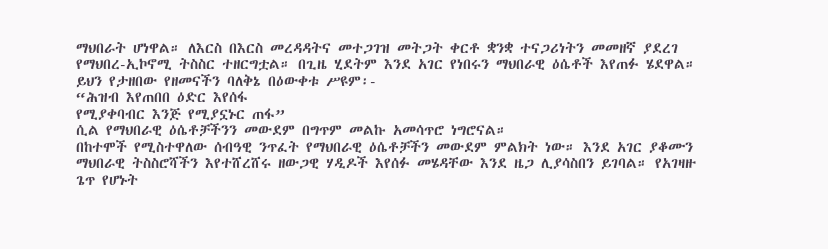ማህበራት ሆነዋል። ለእርስ በእርስ መረዳዳትና መተጋገዝ መትጋት ቀርቶ ቋንቋ ተናጋሪነትን መመዘኛ ያደረገ የማህበረ-ኢኮኖሚ ትስስር ተዘርግቷል። በጊዜ ሂደትም እንደ አገር የነበሩን ማህበራዊ ዕሴቶች እየጠፉ ሄደዋል። ይህን የታዘበው የዘመናችን ባለቅኔ በዕውቀቱ ሥዩም፡-
“ሕዝብ እየጠበበ ዕድር እየሰፋ
የሚያቀባብር እንጅ የሚያኗኑር ጠፋ”
ሲል የማህበራዊ ዕሴቶቻችንን መውደም በግጥም መልኩ አመሳጥሮ ነግሮናል።
በከተሞች የሚስተዋለው ሰብዓዊ ንጥፈት የማህበራዊ ዕሴቶቻችን መውደም ምልክት ነው። እንደ አገር ያቆሙን ማህበራዊ ትስስሮሻችን እየተሸረሸሩ ዘውጋዊ ሃዲዶች እየሰፉ መሄዳቸው እንደ ዜጋ ሊያሳስበን ይገባል። የአገዛዙ ጌጥ የሆኑት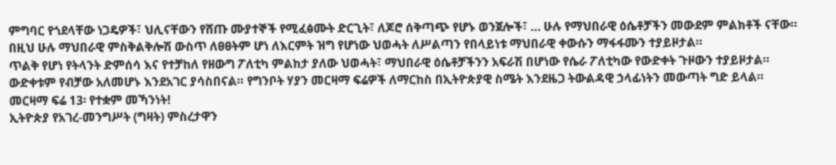ምግባር የጎደላቸው ነጋዴዎች፣ ህሊናቸውን የሸጡ ሙያተኞች የሚፈፅሙት ድርጊት፣ ለጆሮ ሰቅጣጭ የሆኑ ወንጀሎች፣ … ሁሉ የማህበራዊ ዕሴቶቻችን መውደም ምልክቶች ናቸው። በዚህ ሁሉ ማህበራዊ ምስቅልቅሎሽ ውስጥ ለፀፀትም ሆነ ለእርምት ዝግ የሆነው ህወሓት ለሥልጣን የበላይነቱ ማህበራዊ ቀውሱን ማፋፋሙን ተያይዞታል።
ጥልቅ የሆነ የትላንት ድምሰሳ እና የተቻከለ የዘውግ ፖለቲካ ምልከታ ያለው ህወሓት፣ ማህበራዊ ዕሴቶቻችንን አፍራሽ በሆነው የሴራ ፖለቲካው የውድቀት ጉዞውን ተያይዞታል። ውድቀቱም የብቻው አለመሆኑ እንደአገር ያሳስበናል። የግንቦት ሃያን መርዛማ ፍሬዎች ለማርከስ በኢትዮጵያዊ ስሜት እንደዜጋ ትውልዳዊ ኃላፊነትን መውጣት ግድ ይላል።
መርዛማ ፍሬ 13፡ የተቋም መኻንነት!
ኢትዮጵያ የአገረ-መንግሥት (ግዛት) ምስረታዋን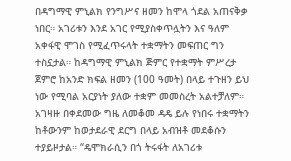በዳግማዊ ምኒልክ የንግሥና ዘመን ከሞላ ጎደል አጠናቅቃ ነበር። አገሪቱን እንደ አገር የሚያስቀጥሏትን እና ዓለም አቀፋዊ ሞገስ የሚፈጥሩላት ተቋማትን መፍጠር ግን ተስኗታል። ከዳግማዊ ምኒልክ ጅምር የተቋማት ምሥረታ ጀምሮ ከአንድ ክፍል ዘመን (100 ዓመት) በላይ ተጉዘን ይህ ነው የሚባል አርያነት ያለው ተቋም መመስረት አልተቻለም። አገዛዙ በቀደመው ግዜ ለመቆመ ዳዴ ይሉ የነበሩ ተቋማትን ከቶውንም ከወታደራዊ ደርግ በላይ አብዝቶ መደቆሱን ተያይዞታል። “ዴሞክራሲን በጎ ትሩፋት ለአገሪቱ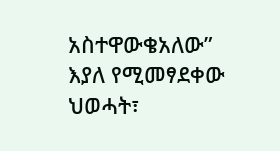አስተዋውቄአለው” እያለ የሚመፃደቀው ህወሓት፣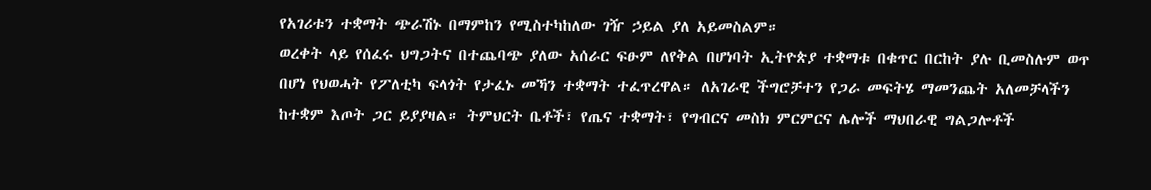የአገሪቱን ተቋማት ጭራሽኑ በማምከን የሚስተካከለው ገዥ ኃይል ያለ አይመስልም።
ወረቀት ላይ የሰፈሩ ህግጋትና በተጨባጭ ያለው አሰራር ፍፁም ለየቅል በሆነባት ኢትዮጵያ ተቋማቱ በቁጥር በርከት ያሉ ቢመስሉም ወጥ በሆነ የህወሓት የፖለቲካ ፍላጎት የታፈኑ መኻን ተቋማት ተፈጥረዋል። ለአገራዊ ችግሮቻተን የጋራ መፍትሄ ማመንጨት አለመቻላችን ከተቋም እጦት ጋር ይያያዛል። ትምህርት ቤቶች፣ የጤና ተቋማት፣ የግብርና መስክ ምርምርና ሌሎች ማህበራዊ ግልጋሎቶች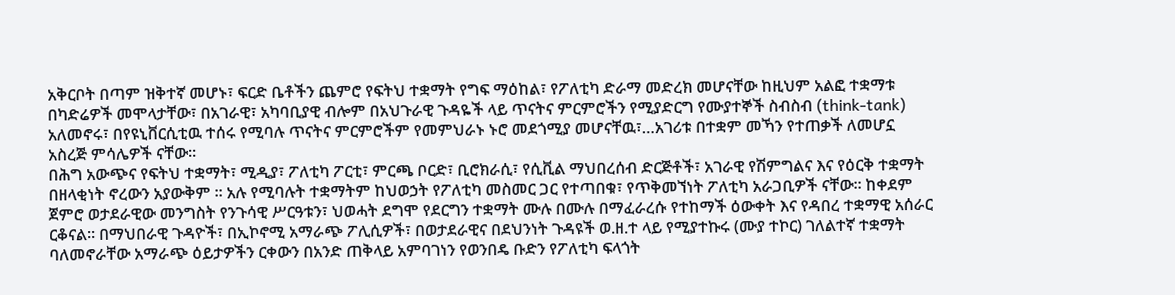አቅርቦት በጣም ዝቅተኛ መሆኑ፣ ፍርድ ቤቶችን ጨምሮ የፍትህ ተቋማት የግፍ ማዕከል፣ የፖለቲካ ድራማ መድረክ መሆናቸው ከዚህም አልፎ ተቋማቱ በካድሬዎች መሞላታቸው፣ በአገራዊ፣ አካባቢያዊ ብሎም በአህጉራዊ ጉዳዬች ላይ ጥናትና ምርምሮችን የሚያድርግ የሙያተኞች ስብስብ (think-tank) አለመኖሩ፣ በየዩኒቨርሲቲዉ ተሰሩ የሚባሉ ጥናትና ምርምሮችም የመምህራኑ ኑሮ መደጎሚያ መሆናቸዉ፣…አገሪቱ በተቋም መኻን የተጠቃች ለመሆኗ አስረጅ ምሳሌዎች ናቸው።
በሕግ አውጭና የፍትህ ተቋማት፣ ሚዲያ፣ ፖለቲካ ፖርቲ፣ ምርጫ ቦርድ፣ ቢሮክራሲ፣ የሲቪል ማህበረሰብ ድርጅቶች፣ አገራዊ የሽምግልና እና የዕርቅ ተቋማት በዘላቂነት ኖረውን አያውቅም ። አሉ የሚባሉት ተቋማትም ከህወኃት የፖለቲካ መስመር ጋር የተጣበቁ፣ የጥቅመኘነት ፖለቲካ አራጋቢዎች ናቸው። ከቀደም ጀምሮ ወታደራዊው መንግስት የንጉሳዊ ሥርዓቱን፣ ህወሓት ደግሞ የደርግን ተቋማት ሙሉ በሙሉ በማፈራረሱ የተከማች ዕውቀት እና የዳበረ ተቋማዊ አሰራር ርቆናል። በማህበራዊ ጉዳዮች፣ በኢኮኖሚ አማራጭ ፖሊሲዎች፣ በወታደራዊና በደህንነት ጉዳዩች ወ.ዘ.ተ ላይ የሚያተኩሩ (ሙያ ተኮር) ገለልተኛ ተቋማት ባለመኖራቸው አማራጭ ዕይታዎችን ርቀውን በአንድ ጠቅላይ አምባገነን የወንበዴ ቡድን የፖለቲካ ፍላጎት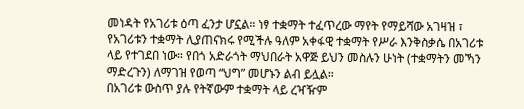መነዳት የአገሪቱ ዕጣ ፈንታ ሆኗል። ነፃ ተቋማት ተፈጥረው ማየት የማይሻው አገዛዝ ፣ የአገሪቱን ተቋማት ሊያጠናክሩ የሚችሉ ዓለም አቀፋዊ ተቋማት የሥራ እንቅስቃሴ በአገሪቱ ላይ የተገደበ ነው። የበጎ አድራጎት ማህበራት አዋጅ ይህን መስሉን ሁነት (ተቋማትን መኻን ማድረጉን) ለማገዝ የወጣ “ህግ” መሆኑን ልብ ይሏል።
በአገሪቱ ውስጥ ያሉ የትኛውም ተቋማት ላይ ረዣዥም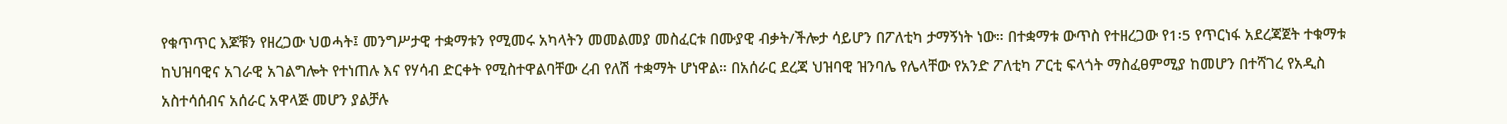የቁጥጥር እጆቹን የዘረጋው ህወሓት፤ መንግሥታዊ ተቋማቱን የሚመሩ አካላትን መመልመያ መስፈርቱ በሙያዊ ብቃት/ችሎታ ሳይሆን በፖለቲካ ታማኝነት ነው። በተቋማቱ ውጥስ የተዘረጋው የ1፡5 የጥርነፋ አደረጃጀት ተቁማቱ ከህዝባዊና አገራዊ አገልግሎት የተነጠሉ እና የሃሳብ ድርቀት የሚስተዋልባቸው ረብ የለሽ ተቋማት ሆነዋል። በአሰራር ደረጃ ህዝባዊ ዝንባሌ የሌላቸው የአንድ ፖለቲካ ፖርቲ ፍላጎት ማስፈፀምሚያ ከመሆን በተሻገረ የአዲስ አስተሳሰብና አሰራር አዋላጅ መሆን ያልቻሉ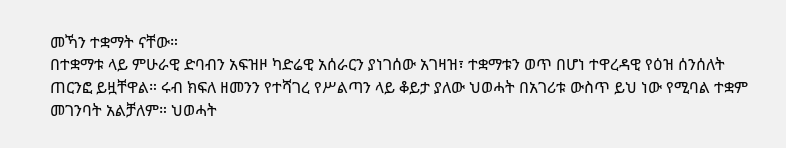መኻን ተቋማት ናቸው።
በተቋማቱ ላይ ምሁራዊ ድባብን አፍዝዞ ካድሬዊ አሰራርን ያነገሰው አገዛዝ፣ ተቋማቱን ወጥ በሆነ ተዋረዳዊ የዕዝ ሰንሰለት ጠርንፎ ይዟቸዋል። ሩብ ክፍለ ዘመንን የተሻገረ የሥልጣን ላይ ቆይታ ያለው ህወሓት በአገሪቱ ውስጥ ይህ ነው የሚባል ተቋም መገንባት አልቻለም። ህወሓት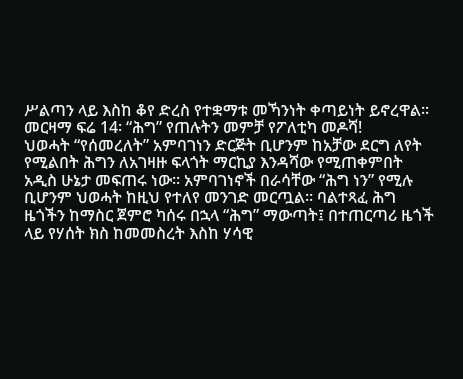ሥልጣን ላይ እስከ ቆየ ድረስ የተቋማቱ መኻንነት ቀጣይነት ይኖረዋል።
መርዛማ ፍሬ 14፡ “ሕግ” የጠሉትን መምቻ የፖለቲካ መዶሻ!
ህወሓት “የሰመረለት” አምባገነን ድርጅት ቢሆንም ከአቻው ደርግ ለየት የሚልበት ሕግን ለአገዛዙ ፍላጎት ማርኪያ እንዳሻው የሚጠቀምበት አዲስ ሁኔታ መፍጠሩ ነው። አምባገነኖች በራሳቸው “ሕግ ነን” የሚሉ ቢሆንም ህወሓት ከዚህ የተለየ መንገድ መርጧል። ባልተጻፈ ሕግ ዜጎችን ከማስር ጀምሮ ካሰሩ በኋላ “ሕግ” ማውጣት፤ በተጠርጣሪ ዜጎች ላይ የሃሰት ክስ ከመመስረት እስከ ሃሳዊ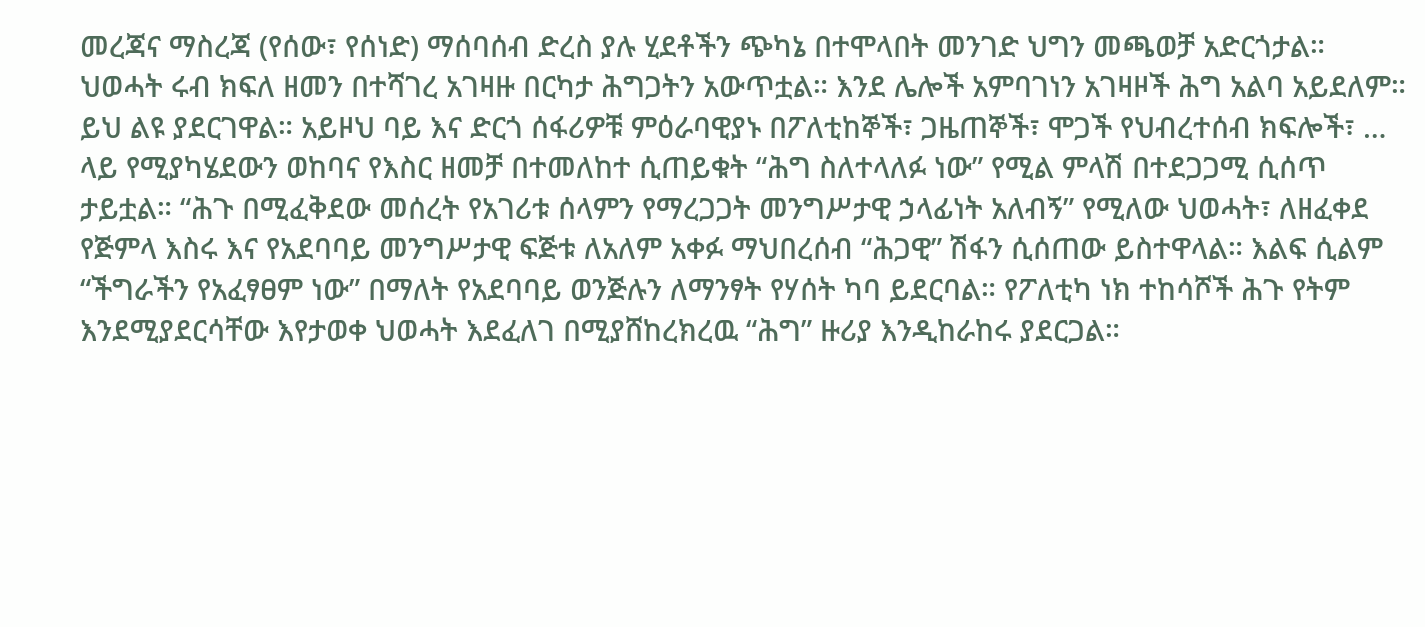መረጃና ማስረጃ (የሰው፣ የሰነድ) ማሰባሰብ ድረስ ያሉ ሂደቶችን ጭካኔ በተሞላበት መንገድ ህግን መጫወቻ አድርጎታል።
ህወሓት ሩብ ክፍለ ዘመን በተሻገረ አገዛዙ በርካታ ሕግጋትን አውጥቷል። እንደ ሌሎች አምባገነን አገዛዞች ሕግ አልባ አይደለም። ይህ ልዩ ያደርገዋል። አይዞህ ባይ እና ድርጎ ሰፋሪዎቹ ምዕራባዊያኑ በፖለቲከኞች፣ ጋዜጠኞች፣ ሞጋች የህብረተሰብ ክፍሎች፣ … ላይ የሚያካሄደውን ወከባና የእስር ዘመቻ በተመለከተ ሲጠይቁት “ሕግ ስለተላለፉ ነው” የሚል ምላሽ በተደጋጋሚ ሲሰጥ ታይቷል። “ሕጉ በሚፈቅደው መሰረት የአገሪቱ ሰላምን የማረጋጋት መንግሥታዊ ኃላፊነት አለብኝ” የሚለው ህወሓት፣ ለዘፈቀደ የጅምላ እስሩ እና የአደባባይ መንግሥታዊ ፍጅቱ ለአለም አቀፉ ማህበረሰብ “ሕጋዊ” ሽፋን ሲሰጠው ይስተዋላል። እልፍ ሲልም “ችግራችን የአፈፃፀም ነው” በማለት የአደባባይ ወንጅሉን ለማንፃት የሃሰት ካባ ይደርባል። የፖለቲካ ነክ ተከሳሾች ሕጉ የትም እንደሚያደርሳቸው እየታወቀ ህወሓት እደፈለገ በሚያሸከረክረዉ “ሕግ” ዙሪያ እንዲከራከሩ ያደርጋል።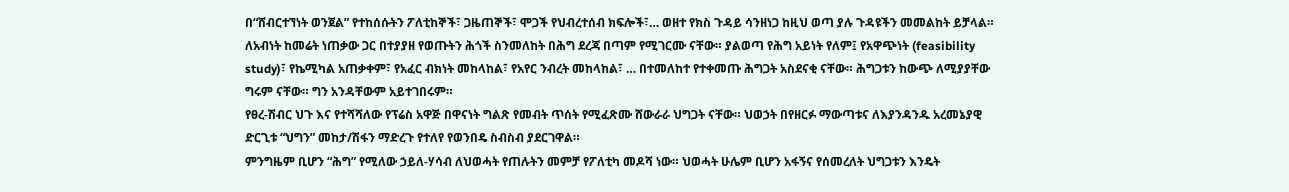በ“ሸብርተኘነት ወንጀል” የተከሰሱትን ፖለቲከኞች፣ ጋዜጠኞች፣ ሞጋች የህብረተሰብ ክፍሎች፣… ወዘተ የክስ ጉዳይ ሳንዘነጋ ከዚህ ወጣ ያሉ ጉዳዩችን መመልከት ይቻላል። ለአብነት ከመሬት ነጠቃው ጋር በተያያዘ የወጡትን ሕጎች ስንመለከት በሕግ ደረጃ በጣም የሚገርሙ ናቸው። ያልወጣ የሕግ አይነት የለም፤ የአዋጭነት (feasibility study)፣ የኬሚካል አጠቃቀም፣ የአፈር ብክነት መከላከል፣ የአየር ንብረት መከላከል፣ … በተመለከተ የተቀመጡ ሕግጋት አስደናቂ ናቸው። ሕግጋቱን ከውጭ ለሚያያቸው ግሩም ናቸው። ግን አንዳቸውም አይተገበሩም።
የፀረ-ሽብር ህጉ እና የተሻሻለው የፕሬስ አዋጅ በዋናነት ግልጽ የመብት ጥሰት የሚፈጽሙ ሸውራራ ህግጋት ናቸው። ህወኃት በየዘርፉ ማውጣቱና ለእያንዳንዱ አረመኔያዊ ድርጊቱ “ህግን” መከታ/ሽፋን ማድረጉ የተለየ የወንበዴ ስብስብ ያደርገዋል።
ምንግዜም ቢሆን “ሕግ” የሚለው ኃይለ-ሃሳብ ለህወሓት የጠሉትን መምቻ የፖለቲካ መዶሻ ነው። ህወሓት ሁሌም ቢሆን አፋኝና የሰመረለት ህግጋቱን እንዴት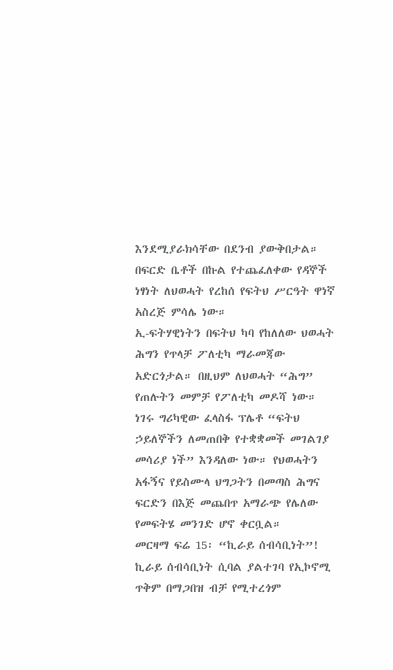እንደሚያራክሳቸው በደንብ ያውቅበታል። በፍርድ ቤቶች በኩል የተጨፈለቀው የዳኞች ነፃነት ለህወሓት የረከሰ የፍትህ ሥርዓት ዋነኛ አስረጅ ምሳሌ ነው።
ኢ-ፍትሃዊነትን በፍትህ ካባ የከለለው ህወሓት ሕግን የጥላቻ ፖለቲካ ማራመጃው አድርጎታል። በዚህም ለህወሓት “ሕግ” የጠሉትን መምቻ የፖለቲካ መዶሻ ነው። ነገሩ ግሪካዊው ፈላስፋ ፕሌቶ “ፍትህ ኃይለኞችን ለመጠበቅ የተቋቋመች መገልገያ መሳሪያ ነች” እንዳለው ነው። የህወሓትን አፋኝና የይስሙላ ህግጋትን በመጣስ ሕግና ፍርድን በእጅ መጨበጥ አማራጭ የሌለው የመፍትሄ መንገድ ሆኖ ቀርቧል።
መርዛማ ፍሬ 15፡ “ኪራይ ሰብሳቢነት”!
ኪራይ ሰብሳቢነት ሲባል ያልተገባ የኢኮኖሚ ጥቅም በማጋበዝ ብቻ የሚተረጎም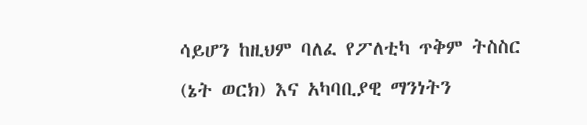ሳይሆን ከዚህም ባለፈ የፖለቲካ ጥቅም ትስስር (ኔት ወርክ) እና አካባቢያዊ ማንነትን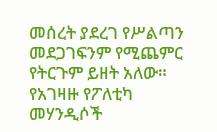መሰረት ያደረገ የሥልጣን መደጋገፍንም የሚጨምር የትርጉም ይዘት አለው። የአገዛዙ የፖለቲካ መሃንዲሶች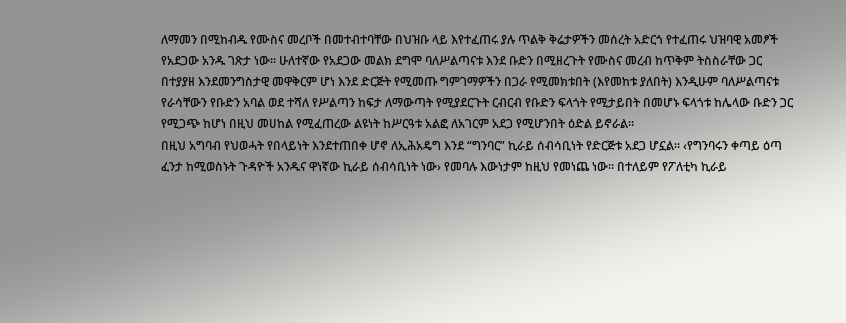ለማመን በሚከብዱ የሙስና መረቦች በመተብተባቸው በህዝቡ ላይ እየተፈጠሩ ያሉ ጥልቅ ቅሬታዎችን መሰረት አድርጎ የተፈጠሩ ህዝባዊ አመፆች የአደጋው አንዱ ገጽታ ነው። ሁለተኛው የአደጋው መልክ ደግሞ ባለሥልጣናቱ እንደ ቡድን በሚዘረጉት የሙስና መረብ ከጥቅም ትስስራቸው ጋር በተያያዘ እንደመንግስታዊ መዋቅርም ሆነ እንደ ድርጅት የሚመጡ ግምገማዎችን በጋራ የሚመክቱበት (እየመከቱ ያለበት) እንዲሁም ባለሥልጣናቱ የራሳቸውን የቡድን አባል ወደ ተሻለ የሥልጣን ከፍታ ለማውጣት የሚያደርጉት ርብርብ የቡድን ፍላጎት የሚታይበት በመሆኑ ፍላጎቱ ከሌላው ቡድን ጋር የሚጋጭ ከሆነ በዚህ መሀከል የሚፈጠረው ልዩነት ከሥርዓቱ አልፎ ለአገርም አደጋ የሚሆንበት ዕድል ይኖራል።
በዚህ አግባብ የህወሓት የበላይነት እንደተጠበቀ ሆኖ ለኢሕአዴግ እንደ “ግንባር” ኪራይ ሰብሳቢነት የድርጅቱ አደጋ ሆኗል። ‹የግንባሩን ቀጣይ ዕጣ ፈንታ ከሚወስኑት ጉዳዮች አንዱና ዋነኛው ኪራይ ሰብሳቢነት ነው› የመባሉ እውነታም ከዚህ የመነጨ ነው። በተለይም የፖለቲካ ኪራይ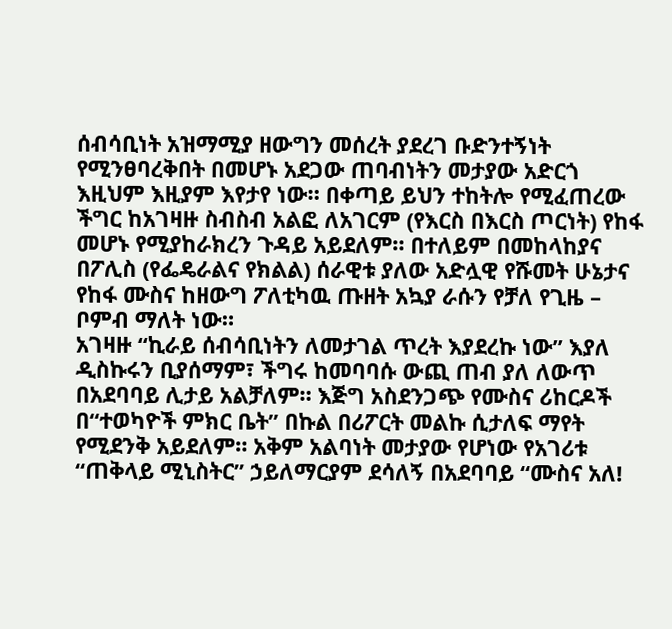ሰብሳቢነት አዝማሚያ ዘውግን መሰረት ያደረገ ቡድንተኝነት የሚንፀባረቅበት በመሆኑ አደጋው ጠባብነትን መታያው አድርጎ እዚህም እዚያም እየታየ ነው። በቀጣይ ይህን ተከትሎ የሚፈጠረው ችግር ከአገዛዙ ስብስብ አልፎ ለአገርም (የእርስ በእርስ ጦርነት) የከፋ መሆኑ የሚያከራክረን ጉዳይ አይደለም። በተለይም በመከላከያና በፖሊስ (የፌዴራልና የክልል) ሰራዊቱ ያለው አድሏዊ የሹመት ሁኔታና የከፋ ሙስና ከዘውግ ፖለቲካዉ ጡዘት አኳያ ራሱን የቻለ የጊዜ – ቦምብ ማለት ነው።
አገዛዙ “ኪራይ ሰብሳቢነትን ለመታገል ጥረት እያደረኩ ነው” እያለ ዲስኩሩን ቢያሰማም፣ ችግሩ ከመባባሱ ውጪ ጠብ ያለ ለውጥ በአደባባይ ሊታይ አልቻለም። እጅግ አስደንጋጭ የሙስና ሪከርዶች በ“ተወካዮች ምክር ቤት” በኩል በሪፖርት መልኩ ሲታለፍ ማየት የሚደንቅ አይደለም። አቅም አልባነት መታያው የሆነው የአገሪቱ “ጠቅላይ ሚኒስትር” ኃይለማርያም ደሳለኝ በአደባባይ “ሙስና አለ!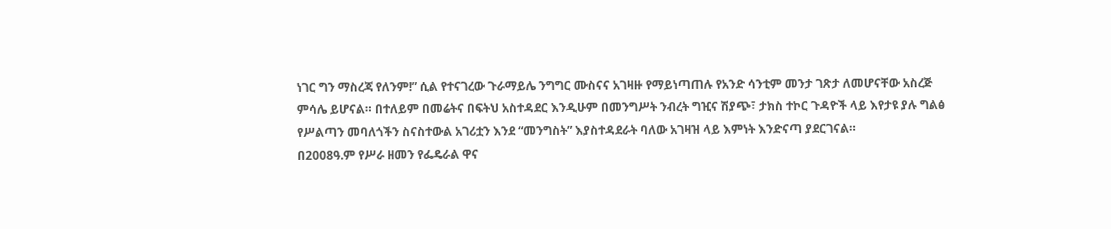ነገር ግን ማስረጃ የለንም!” ሲል የተናገረው ጉራማይሌ ንግግር ሙስናና አገዛዙ የማይነጣጠሉ የአንድ ሳንቲም መንታ ገጽታ ለመሆናቸው አስረጅ ምሳሌ ይሆናል። በተለይም በመሬትና በፍትህ አስተዳደር እንዲሁም በመንግሥት ንብረት ግዢና ሽያጭ፣ ታክስ ተኮር ጉዳዮች ላይ እየታዩ ያሉ ግልፅ የሥልጣን መባለጎችን ስናስተውል አገሪቷን እንደ “መንግስት” እያስተዳደራት ባለው አገዛዝ ላይ እምነት እንድናጣ ያደርገናል።
በ2008ዓ.ም የሥራ ዘመን የፌዴራል ዋና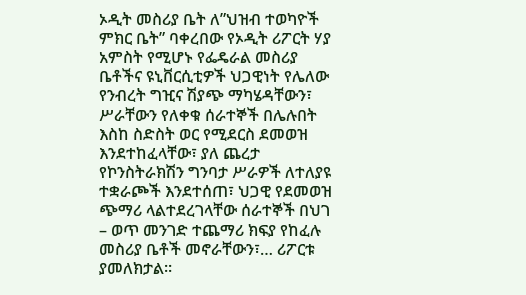ኦዲት መስሪያ ቤት ለ”ህዝብ ተወካዮች ምክር ቤት” ባቀረበው የኦዲት ሪፖርት ሃያ አምስት የሚሆኑ የፌዴራል መስሪያ ቤቶችና ዩኒቨርሲቲዎች ህጋዊነት የሌለው የንብረት ግዢና ሽያጭ ማካሄዳቸውን፣ ሥራቸውን የለቀቁ ሰራተኞች በሌሉበት እስከ ስድስት ወር የሚደርስ ደመወዝ እንደተከፈላቸው፣ ያለ ጨረታ የኮንስትራክሽን ግንባታ ሥራዎች ለተለያዩ ተቋራጮች እንደተሰጠ፣ ህጋዊ የደመወዝ ጭማሪ ላልተደረገላቸው ሰራተኞች በህገ – ወጥ መንገድ ተጨማሪ ክፍያ የከፈሉ መስሪያ ቤቶች መኖራቸውን፣… ሪፖርቱ ያመለክታል።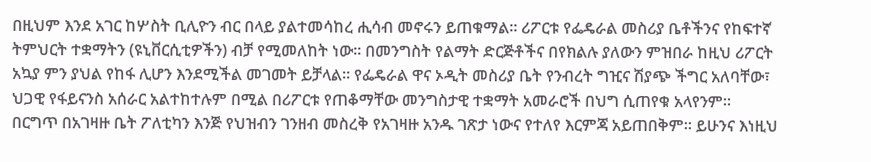በዚህም እንደ አገር ከሦስት ቢሊዮን ብር በላይ ያልተመሳከረ ሒሳብ መኖሩን ይጠቁማል። ሪፖርቱ የፌዴራል መስሪያ ቤቶችንና የከፍተኛ ትምህርት ተቋማትን (ዩኒቨርሲቲዎችን) ብቻ የሚመለከት ነው። በመንግስት የልማት ድርጅቶችና በየክልሉ ያለውን ምዝበራ ከዚህ ሪፖርት አኳያ ምን ያህል የከፋ ሊሆን እንደሚችል መገመት ይቻላል። የፌዴራል ዋና ኦዲት መስሪያ ቤት የንብረት ግዢና ሽያጭ ችግር አለባቸው፣ ህጋዊ የፋይናንስ አሰራር አልተከተሉም በሚል በሪፖርቱ የጠቆማቸው መንግስታዊ ተቋማት አመራሮች በህግ ሲጠየቁ አላየንም።
በርግጥ በአገዛዙ ቤት ፖለቲካን እንጅ የህዝብን ገንዘብ መስረቅ የአገዛዙ አንዱ ገጽታ ነውና የተለየ እርምጃ አይጠበቅም። ይሁንና እነዚህ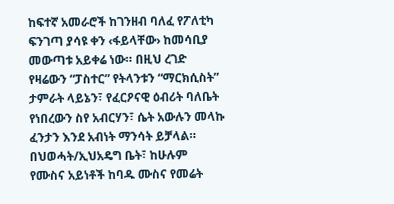ከፍተኛ አመራሮች ከገንዘብ ባለፈ የፖለቲካ ፍንገጣ ያሳዩ ቀን ‹ፋይላቸው› ከመሳቢያ መውጣቱ አይቀሬ ነው። በዚህ ረገድ የዛሬውን “ፓስተር” የትላንቱን “ማርክሲስት” ታምራት ላይኔን፣ የፈርዖናዊ ዕብሪት ባለቤት የነበረውን ስየ አብርሃን፣ ሴት አውሉን መላኩ ፈንታን እንደ አብነት ማንሳት ይቻላል።
በህወሓት/ኢህአዴግ ቤት፣ ከሁሉም የሙስና አይነቶች ከባዱ ሙስና የመሬት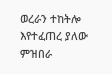ወረራን ተከትሎ እየተፈጠረ ያለው ምዝበራ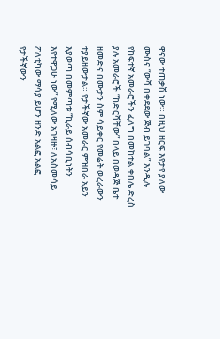ዋናው ተጠቃሽ ነው። በዚህ ዘርፍ እየታየ ያለው ሙስና “ውሻ በቀደደው ጅብ ይገባል” እንዲሉ የከፍተኛ አመራሮችን ፈለግ በመከተል ቀበሌ ድረስ ያሉ አመራሮች “ከድርሻቸው” በላይ በወዳጅ ቤተ ዘመድና በሙታን ስም ሳይቀር የመሬት ወረራውን ተያይዘውታል። የታችኛው አመራር ምዝበራ አይን እያወጣ በመምጣቱ “ኪራይ ሰብሳቢነትን እየተዋጋሁ ነው” የሚለው አገዛዙ፣ ለአስመሳይ ፖለቲካው ማሳያ ይሆን ዘንድ አልፎ አልፎ የታችኛውን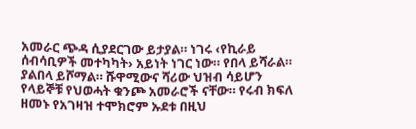አመራር ጭዳ ሲያደርገው ይታያል። ነገሩ ‹የኪራይ ሰብሳቢዎች መተካካት› አይነት ነገር ነው። የበላ ይሻራል። ያልበላ ይሾማል። ሹዋሚውና ሻሪው ህዝብ ሳይሆን የላይኞቹ የህወሓት ቁንጮ አመራሮች ናቸው። የሩብ ክፍለ ዘመኑ የአገዛዝ ተሞክሮም ኡደቱ በዚህ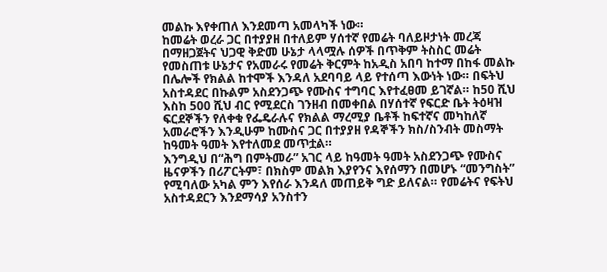መልኩ እየቀጠለ እንደመጣ አመላካች ነው።
ከመሬት ወረራ ጋር በተያያዘ በተለይም ሃሰተኛ የመሬት ባለይዞታነት መረጃ በማዘጋጀትና ህጋዊ ቅድመ ሁኔታ ላላሟሉ ሰዎች በጥቅም ትስስር መሬት የመስጠቱ ሁኔታና የአመራሩ የመሬት ቅርምት ከአዲስ አበባ ከተማ በከፋ መልኩ በሌሎች የክልል ከተሞች እንዳለ አደባባይ ላይ የተሰጣ እውነት ነው። በፍትህ አስተዳደር በኩልም አስደንጋጭ የሙስና ተግባር እየተፈፀመ ይገኛል። ከ50 ሺህ እስከ 500 ሺህ ብር የሚደርስ ገንዘብ በመቀበል በሃሰተኛ የፍርድ ቤት ትዕዛዝ ፍርደኞችን የለቀቁ የፌዴራሉና የክልል ማረሚያ ቤቶች ከፍተኛና መካከለኛ አመራሮችን እንዲሁም ከሙስና ጋር በተያያዘ የዳኞችን ክስ/ስንብት መስማት ከዓመት ዓመት እየተለመደ መጥቷል።
እንግዲህ በ“ሕግ በምትመራ” አገር ላይ ከዓመት ዓመት አስደንጋጭ የሙስና ዜናዎችን በሪፖርትም፣ በክስም መልክ እያየንና እየሰማን በመሆኑ “መንግስት” የሚባለው አካል ምን እየሰራ እንዳለ መጠይቅ ግድ ይለናል። የመሬትና የፍትህ አስተዳደርን እንደማሳያ አንስተን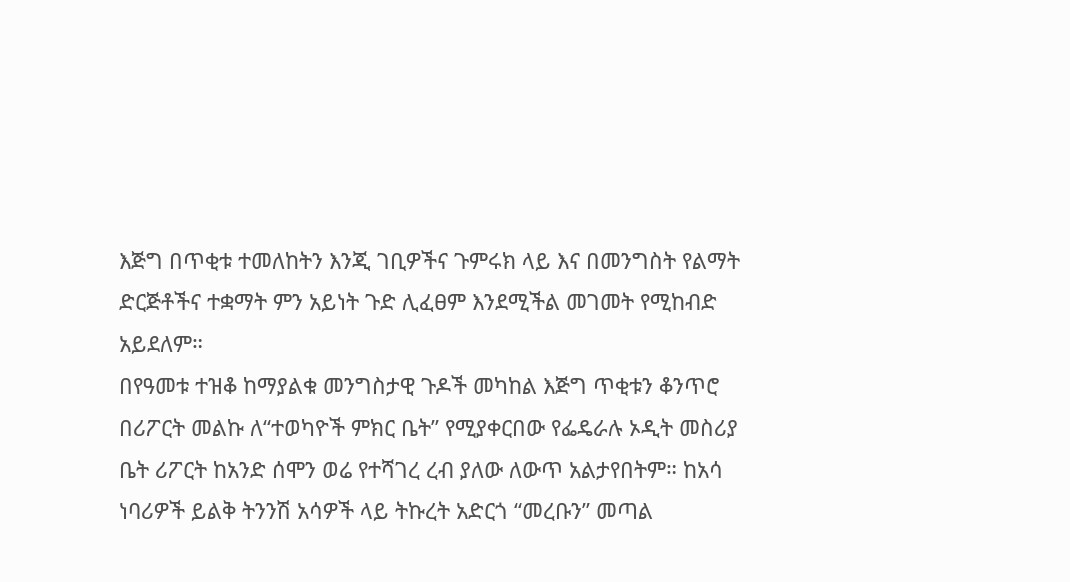እጅግ በጥቂቱ ተመለከትን እንጂ ገቢዎችና ጉምሩክ ላይ እና በመንግስት የልማት ድርጅቶችና ተቋማት ምን አይነት ጉድ ሊፈፀም እንደሚችል መገመት የሚከብድ አይደለም።
በየዓመቱ ተዝቆ ከማያልቁ መንግስታዊ ጉዶች መካከል እጅግ ጥቂቱን ቆንጥሮ በሪፖርት መልኩ ለ“ተወካዮች ምክር ቤት” የሚያቀርበው የፌዴራሉ ኦዲት መስሪያ ቤት ሪፖርት ከአንድ ሰሞን ወሬ የተሻገረ ረብ ያለው ለውጥ አልታየበትም። ከአሳ ነባሪዎች ይልቅ ትንንሽ አሳዎች ላይ ትኩረት አድርጎ “መረቡን” መጣል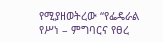የሚያዘወትረው “የፌዴራል የሥነ – ምግባርና የፀረ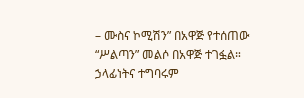– ሙስና ኮሚሽን” በአዋጅ የተሰጠው “ሥልጣን” መልሶ በአዋጅ ተገፏል። ኃላፊነትና ተግባሩም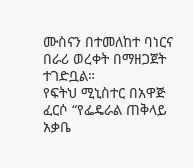ሙስናን በተመለከተ ባነርና በራሪ ወረቀት በማዘጋጀት ተገድቧል።
የፍትህ ሚኒስተር በአዋጅ ፈርሶ “የፌዴራል ጠቅላይ አቃቤ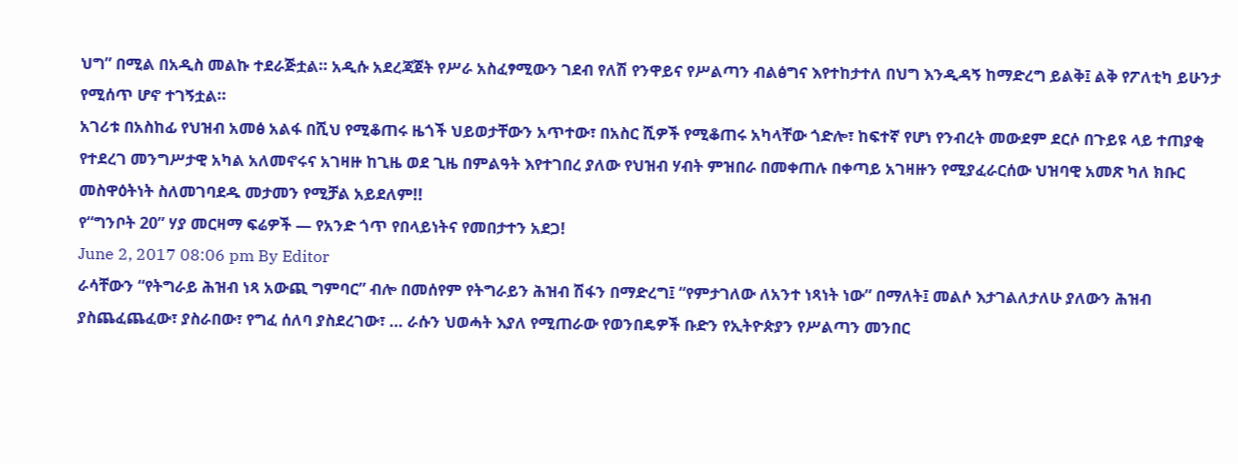ህግ” በሚል በአዲስ መልኩ ተደራጅቷል። አዲሱ አደረጃጀት የሥራ አስፈፃሚውን ገደብ የለሽ የንዋይና የሥልጣን ብልፅግና እየተከታተለ በህግ እንዲዳኝ ከማድረግ ይልቅ፤ ልቅ የፖለቲካ ይሁንታ የሚሰጥ ሆኖ ተገኝቷል።
አገሪቱ በአስከፊ የህዝብ አመፅ አልፋ በሺህ የሚቆጠሩ ዜጎች ህይወታቸውን አጥተው፣ በአስር ሺዎች የሚቆጠሩ አካላቸው ጎድሎ፣ ከፍተኛ የሆነ የንብረት መውደም ደርሶ በጉይዩ ላይ ተጠያቂ የተደረገ መንግሥታዊ አካል አለመኖሩና አገዛዙ ከጊዜ ወደ ጊዜ በምልዓት እየተገበረ ያለው የህዝብ ሃብት ምዝበራ በመቀጠሉ በቀጣይ አገዛዙን የሚያፈራርሰው ህዝባዊ አመጽ ካለ ክቡር መስዋዕትነት ስለመገባደዱ መታመን የሚቻል አይደለም!!
የ“ግንቦት 20” ሃያ መርዛማ ፍሬዎች — የአንድ ጎጥ የበላይነትና የመበታተን አደጋ!
June 2, 2017 08:06 pm By Editor
ራሳቸውን “የትግራይ ሕዝብ ነጻ አውጪ ግምባር” ብሎ በመሰየም የትግራይን ሕዝብ ሽፋን በማድረግ፤ “የምታገለው ለአንተ ነጻነት ነው” በማለት፤ መልሶ እታገልለታለሁ ያለውን ሕዝብ ያስጨፈጨፈው፣ ያስራበው፣ የግፈ ሰለባ ያስደረገው፣ … ራሱን ህወሓት እያለ የሚጠራው የወንበዴዎች ቡድን የኢትዮጵያን የሥልጣን መንበር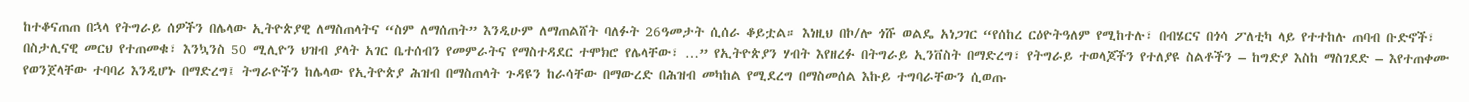ከተቆናጠጠ በኋላ የትግራይ ሰዎችን በሌላው ኢትዮጵያዊ ለማስጠላትና “ስም ለማሰጠት” እንዲሁም ለማጠልሸት ባለፉት 26ዓመታት ሲሰራ ቆይቷል። እነዚህ በኮ/ሎ ጎሹ ወልዴ አነጋገር “የሰከረ ርዕዮትዓለም የሚከተሉ፣ በብሄርና በጎሳ ፖለቲካ ላይ የተተከሉ ጠባብ ቡድኖች፣ በስታሊናዊ መርህ የተጠመቁ፣ እንኳንስ 50 ሚሊዮን ህዝብ ያላት አገር ቤተሰብን የመምራትና የማስተዳደር ተሞክሮ የሌላቸው፣ …” የኢትዮጵያን ሃብት እየዘረፉ በትግራይ ኢንቨስት በማድረግ፣ የትግራይ ተወላጆችን የተለያዩ ስልቶችን – ከግድያ እስከ ማስገደድ – እየተጠቀሙ የወንጀላቸው ተባባሪ እንዲሆኑ በማድረግ፤ ትግራዮችን ከሌላው የኢትዮጵያ ሕዝብ በማስጠላት ጉዳዩን ከራሳቸው በማውረድ በሕዝብ መካከል የሚደረግ በማስመሰል እኩይ ተግባራቸውን ሲወጡ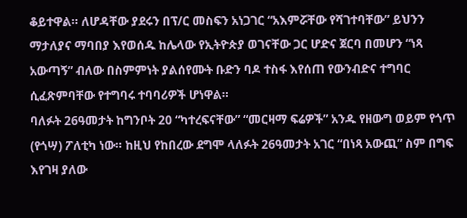ቆይተዋል። ለሆዳቸው ያደሩን በፕ/ር መስፍን አነጋገር “አእምሯቸው የሻገተባቸው” ይህንን ማታለያና ማባበያ እየወሰዱ ከሌላው የኢትዮጵያ ወገናቸው ጋር ሆድና ጀርባ በመሆን “ነጻ አውጣኝ” ብለው በስምምነት ያልሰየሙት ቡድን ባዶ ተስፋ እየሰጠ የውንብድና ተግባር ሲፈጽምባቸው የተግባሩ ተባባሪዎች ሆነዋል።
ባለፉት 26ዓመታት ከግንቦት 20 “ካተረፍናቸው” “መርዛማ ፍሬዎች” አንዱ የዘውግ ወይም የጎጥ (የጎሣ) ፖለቲካ ነው። ከዚህ የከበረው ደግሞ ላለፉት 26ዓመታት አገር “በነጻ አውጪ” ስም በግፍ እየገዛ ያለው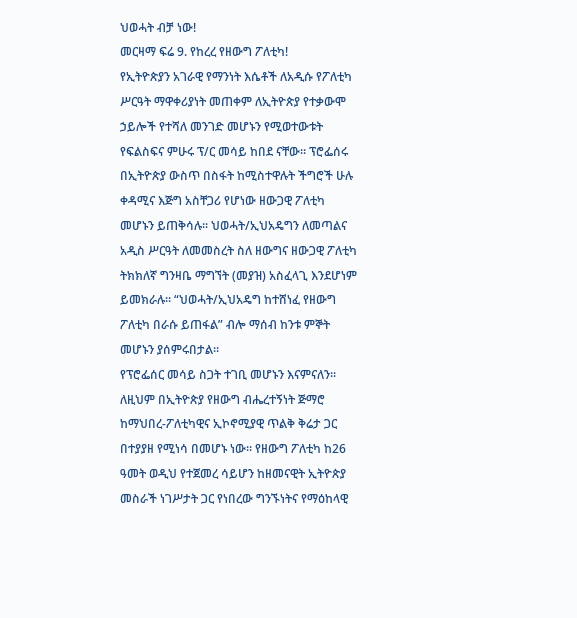ህወሓት ብቻ ነው!
መርዛማ ፍሬ 9. የከረረ የዘውግ ፖለቲካ!
የኢትዮጵያን አገራዊ የማንነት እሴቶች ለአዲሱ የፖለቲካ ሥርዓት ማዋቀሪያነት መጠቀም ለኢትዮጵያ የተቃውሞ ኃይሎች የተሻለ መንገድ መሆኑን የሚወተውቱት የፍልስፍና ምሁሩ ፕ/ር መሳይ ከበደ ናቸው። ፕሮፌሰሩ በኢትዮጵያ ውስጥ በስፋት ከሚስተዋሉት ችግሮች ሁሉ ቀዳሚና እጅግ አስቸጋሪ የሆነው ዘውጋዊ ፖለቲካ መሆኑን ይጠቅሳሉ። ህወሓት/ኢህአዴግን ለመጣልና አዲስ ሥርዓት ለመመስረት ስለ ዘውግና ዘውጋዊ ፖለቲካ ትክክለኛ ግንዛቤ ማግኘት (መያዝ) አስፈላጊ እንደሆነም ይመክራሉ። “ህወሓት/ኢህአዴግ ከተሸነፈ የዘውግ ፖለቲካ በራሱ ይጠፋል” ብሎ ማሰብ ከንቱ ምኞት መሆኑን ያሰምሩበታል።
የፕሮፌሰር መሳይ ስጋት ተገቢ መሆኑን እናምናለን። ለዚህም በኢትዮጵያ የዘውግ ብሔረተኝነት ጅማሮ ከማህበረ-ፖለቲካዊና ኢኮኖሚያዊ ጥልቅ ቅሬታ ጋር በተያያዘ የሚነሳ በመሆኑ ነው። የዘውግ ፖለቲካ ከ26 ዓመት ወዲህ የተጀመረ ሳይሆን ከዘመናዊት ኢትዮጵያ መስራች ነገሥታት ጋር የነበረው ግንኙነትና የማዕከላዊ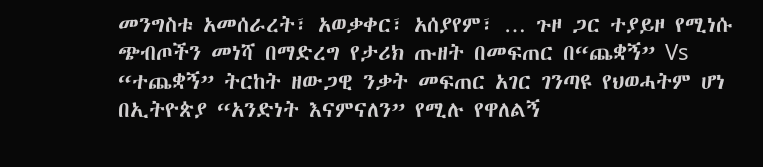መንግስቱ አመሰራረት፣ አወቃቀር፣ አሰያየም፣ … ጉዞ ጋር ተያይዞ የሚነሱ ጭብጦችን መነሻ በማድረግ የታሪክ ጡዘት በመፍጠር በ“ጨቋኝ” Vs “ተጨቋኝ” ትርከት ዘውጋዊ ንቃት መፍጠር አገር ገንጣዩ የህወሓትም ሆነ በኢትዮጵያ “አንድነት እናምናለን” የሚሉ የዋለልኝ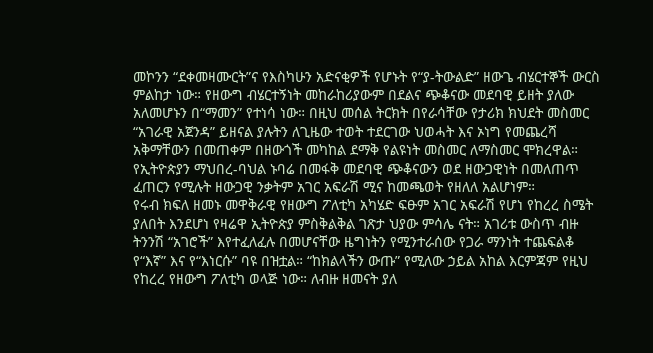መኮንን “ደቀመዛሙርት”ና የእስካሁን አድናቂዎች የሆኑት የ“ያ-ትውልድ” ዘውጌ ብሄርተኞች ውርስ ምልከታ ነው። የዘውግ ብሄርተኝነት መከራከሪያውም በደልና ጭቆናው መደባዊ ይዘት ያለው አለመሆኑን በ“ማመን” የተነሳ ነው። በዚህ መሰል ትርክት በየራሳቸው የታሪክ ክህደት መስመር “አገራዊ አጀንዳ” ይዘናል ያሉትን ለጊዜው ተወት ተደርገው ህወሓት እና ኦነግ የመጨረሻ አቅማቸውን በመጠቀም በዘውጎች መካከል ደማቅ የልዩነት መስመር ለማስመር ሞክረዋል። የኢትዮጵያን ማህበረ-ባህል ኑባሬ በመፋቅ መደባዊ ጭቆናውን ወደ ዘውጋዊነት በመለጠጥ ፈጠርን የሚሉት ዘውጋዊ ንቃትም አገር አፍራሽ ሚና ከመጫወት የዘለለ አልሆነም።
የሩብ ክፍለ ዘመኑ መዋቅራዊ የዘውግ ፖለቲካ አካሄድ ፍፁም አገር አፍራሽ የሆነ የከረረ ስሜት ያለበት እንደሆነ የዛሬዋ ኢትዮጵያ ምስቅልቅል ገጽታ ህያው ምሳሌ ናት። አገሪቱ ውስጥ ብዙ ትንንሽ “አገሮች” እየተፈለፈሉ በመሆናቸው ዜግነትን የሚንተራሰው የጋራ ማንነት ተጨፍልቆ የ“እኛ” እና የ“እነርሱ” ባዩ በዝቷል። “ከክልላችን ውጡ” የሚለው ኃይል አከል እርምጃም የዚህ የከረረ የዘውግ ፖለቲካ ወላጅ ነው። ለብዙ ዘመናት ያለ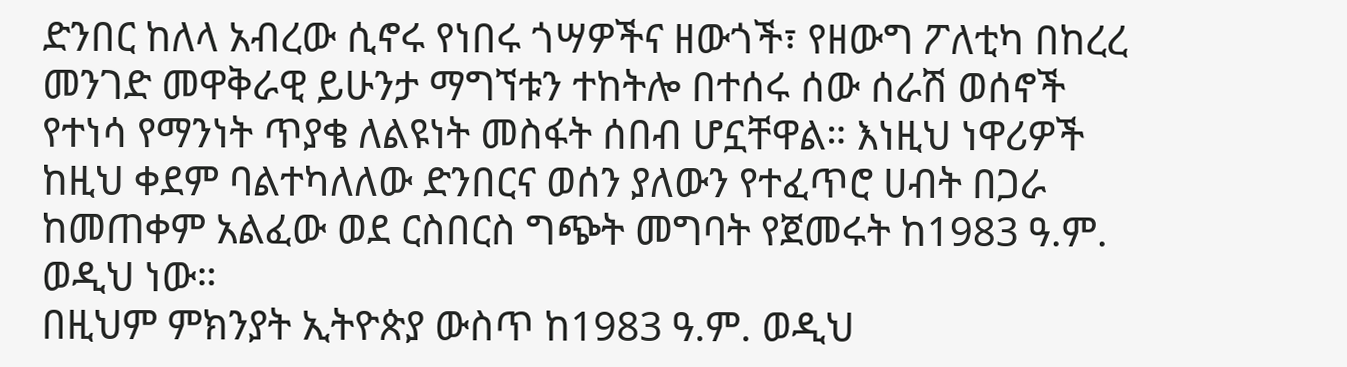ድንበር ከለላ አብረው ሲኖሩ የነበሩ ጎሣዎችና ዘውጎች፣ የዘውግ ፖለቲካ በከረረ መንገድ መዋቅራዊ ይሁንታ ማግኘቱን ተከትሎ በተሰሩ ሰው ሰራሽ ወሰኖች የተነሳ የማንነት ጥያቄ ለልዩነት መስፋት ሰበብ ሆኗቸዋል። እነዚህ ነዋሪዎች ከዚህ ቀደም ባልተካለለው ድንበርና ወሰን ያለውን የተፈጥሮ ሀብት በጋራ ከመጠቀም አልፈው ወደ ርስበርስ ግጭት መግባት የጀመሩት ከ1983 ዓ.ም. ወዲህ ነው።
በዚህም ምክንያት ኢትዮጵያ ውስጥ ከ1983 ዓ.ም. ወዲህ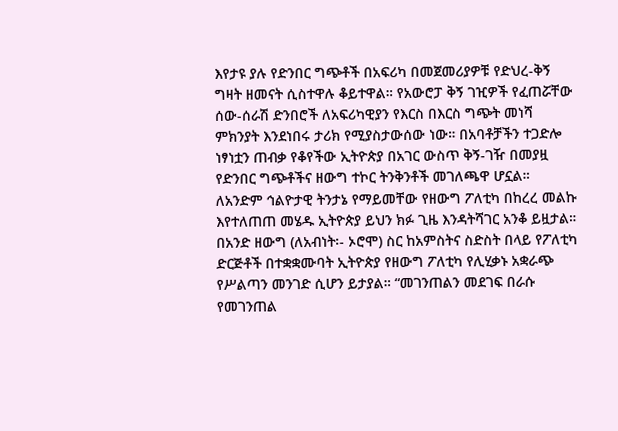እየታዩ ያሉ የድንበር ግጭቶች በአፍሪካ በመጀመሪያዎቹ የድህረ-ቅኝ ግዛት ዘመናት ሲስተዋሉ ቆይተዋል። የአውሮፓ ቅኝ ገዢዎች የፈጠሯቸው ሰው-ሰራሽ ድንበሮች ለአፍሪካዊያን የእርስ በእርስ ግጭት መነሻ ምክንያት እንደነበሩ ታሪክ የሚያስታውሰው ነው። በአባቶቻችን ተጋድሎ ነፃነቷን ጠብቃ የቆየችው ኢትዮጵያ በአገር ውስጥ ቅኝ-ገዥ በመያዟ የድንበር ግጭቶችና ዘውግ ተኮር ትንቅንቶች መገለጫዋ ሆኗል።
ለአንድም ኅልዮታዊ ትንታኔ የማይመቸው የዘውግ ፖለቲካ በከረረ መልኩ እየተለጠጠ መሄዱ ኢትዮጵያ ይህን ክፉ ጊዜ እንዳትሻገር አንቆ ይዟታል። በአንድ ዘውግ (ለአብነት፡- ኦሮሞ) ስር ከአምስትና ስድስት በላይ የፖለቲካ ድርጅቶች በተቋቋሙባት ኢትዮጵያ የዘውግ ፖለቲካ የሊሂቃኑ አቋራጭ የሥልጣን መንገድ ሲሆን ይታያል። “መገንጠልን መደገፍ በራሱ የመገንጠል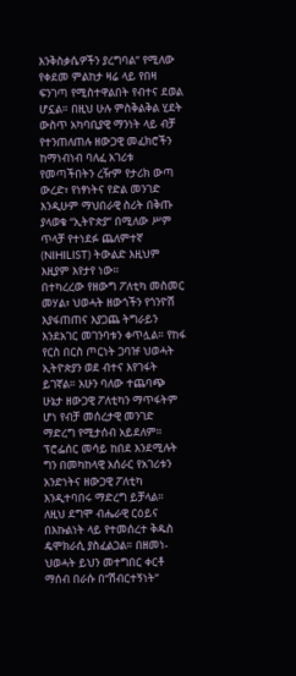እንቅስቃሴዎችን ያረግባል” የሚለው የቀደመ ምልከታ ዛሬ ላይ የበዛ ፍንገጣ የሚስተዋልበት የብተና ደወል ሆኗል። በዚህ ሁሉ ምስቅልቅል ሂደት ውስጥ አካባቢያዊ ማንነት ላይ ብቻ የተንጠለጠሉ ዘውጋዊ መፈክሮችን ከማነብነብ ባለፈ አገሪቱ የመጣችበትን ረዥም የታሪክ ውጣ ውረድ፣ የነፃነትና የድል መንገድ እንዲሁም ማህበራዊ ስሪት በቅጡ ያላወቁ “ኢትዮጵያ” በሚለው ሥም ጥላቻ የተነደፉ ጨለምተኛ (NIHILIST) ትውልድ እዚህም እዚያም እየታየ ነው።
በተካረረው የዘውግ ፖለቲካ መስመር መሃል፣ ህወሓት ዘውጎችን የጎንዮሽ እያፋጠጠና እያጋጨ ትግራይን እንደአገር መገንባቱን ቀጥሏል። የከፋ የርስ በርስ ጦርነት ጋባዡ ህወሓት ኢትዮጵያን ወደ ብተና እየገፋት ይገኛል። አሁን ባለው ተጨባጭ ሁኔታ ዘውጋዊ ፖለቲካን ማጥፋትም ሆነ የብቻ መሰረታዊ መንገድ ማድረግ የሚታሰብ አይደለም። ፕሮፌሰር መሳይ ከበደ እንደሚሉት ግን በመካከላዊ አሰራር የአገሪቱን አንድነትና ዘውጋዊ ፖለቲካ እንዲተባበሩ ማድረግ ይቻላል።
ለዚህ ደግሞ ብሔራዊ ርዕይና በእኩልነት ላይ የተመሰረተ ቅዱስ ዴሞክራሲ ያስፈልጋል። በዘመነ-ህወሓት ይህን መተግበር ቀርቶ ማሰብ በራሱ በ“ሽብርተኝነት”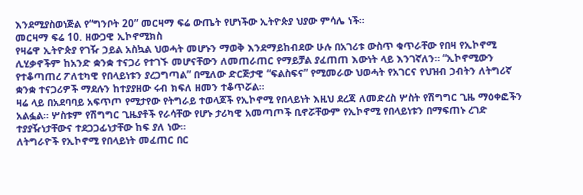እንደሚያስወነጅል የ“ግንቦት 20” መርዛማ ፍሬ ውጤት የሆነችው ኢትዮጵያ ህያው ምሳሌ ነች።
መርዛማ ፍሬ 10. ዘውጋዊ ኢኮኖሚክስ
የዛሬዋ ኢትዮጵያ የገዥ ኃይል አስኳል ህወሓት መሆኑን ማወቅ እንደማይከብደው ሁሉ በአገሪቱ ውስጥ ቁጥራቸው የበዛ የኢኮኖሚ ሊሂቃኖችም ከአንድ ቋንቋ ተናጋሪ የተገኙ መሆናቸውን ለመጠራጠር የማይቻል ያፈጠጠ እውነት ላይ እንገኛለን። “ኢኮኖሚውን የተቆጣጠረ ፖለቲካዊ የበላይነቱን ያረጋግጣል” በሚለው ድርጅታዊ “ፍልስፍና” የሚመራው ህወሓት የአገርና የህዝብ ኃብትን ለትግሪኛ ቋንቋ ተናጋሪዎች ማደሉን ከተያያዘው ሩብ ክፍለ ዘመን ተቆጥሯል።
ዛሬ ላይ በአደባባይ አፍጥጦ የሚታየው የትግራይ ተወላጆች የኢኮኖሚ የበላይነት እዚህ ደረጃ ለመድረስ ሦስት የሽግግር ጊዜ ማዕቀፎችን አልፏል። ሦስቱም የሽግግር ጊዜያቶች የራሳቸው የሆኑ ታሪካዊ አመጣጦች ቢኖሯቸውም የኢኮኖሚ የበላይነቱን በማፍጠኑ ረገድ ተያያዥነታቸውና ተደጋጋፊነታቸው ከፍ ያለ ነው።
ለትግራዮች የኢኮኖሚ የበላይነት መፈጠር በር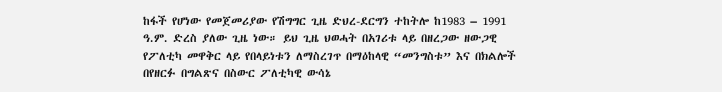ከፋች የሆነው የመጀመሪያው የሽግግር ጊዜ ድህረ-ደርግን ተከትሎ ከ1983 – 1991 ዓ.ም. ድረስ ያለው ጊዜ ነው። ይህ ጊዜ ህወሓት በአገሪቱ ላይ በዘረጋው ዘውጋዊ የፖለቲካ መዋቅር ላይ የበላይነቱን ለማስረገጥ በማዕከላዊ “መንግስቱ” እና በክልሎች በየዘርፉ በግልጽና በስውር ፖለቲካዊ ውሳኔ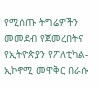የሚሰጡ ትግሬዎችን መመደብ የጀመረበትና የኢትዮጵያን የፖለቲካል-ኢኮኖሚ መዋቅር በራሱ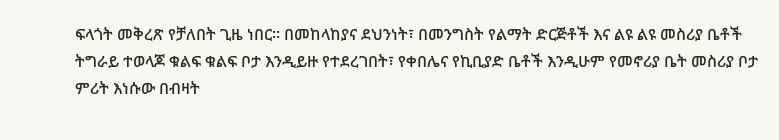ፍላጎት መቅረጽ የቻለበት ጊዜ ነበር። በመከላከያና ደህንነት፣ በመንግስት የልማት ድርጅቶች እና ልዩ ልዩ መስሪያ ቤቶች ትግራይ ተወላጆ ቁልፍ ቁልፍ ቦታ እንዲይዙ የተደረገበት፣ የቀበሌና የኪቢያድ ቤቶች እንዲሁም የመኖሪያ ቤት መስሪያ ቦታ ምሪት እነሱው በብዛት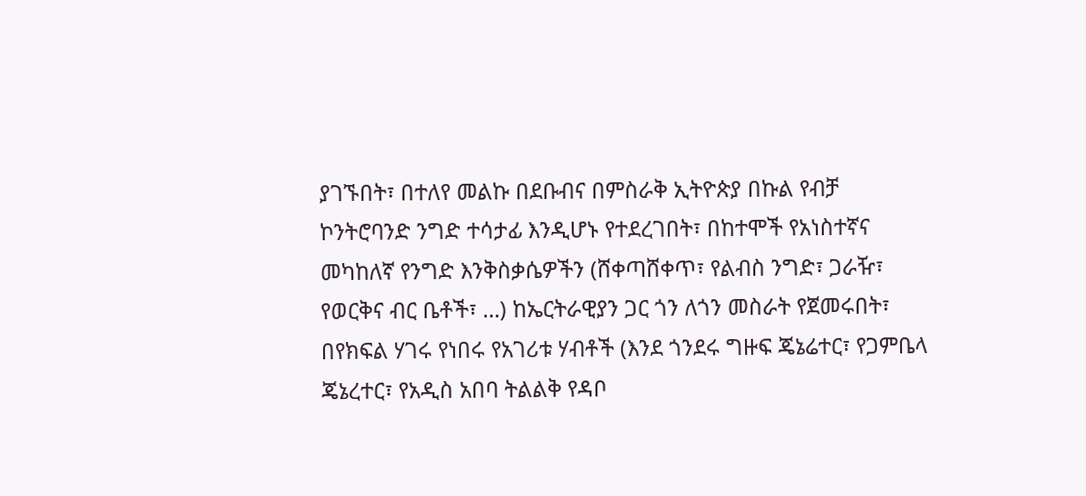ያገኙበት፣ በተለየ መልኩ በደቡብና በምስራቅ ኢትዮጵያ በኩል የብቻ ኮንትሮባንድ ንግድ ተሳታፊ እንዲሆኑ የተደረገበት፣ በከተሞች የአነስተኛና መካከለኛ የንግድ እንቅስቃሴዎችን (ሸቀጣሸቀጥ፣ የልብስ ንግድ፣ ጋራዥ፣ የወርቅና ብር ቤቶች፣ …) ከኤርትራዊያን ጋር ጎን ለጎን መስራት የጀመሩበት፣ በየክፍል ሃገሩ የነበሩ የአገሪቱ ሃብቶች (እንደ ጎንደሩ ግዙፍ ጄኔሬተር፣ የጋምቤላ ጄኔረተር፣ የአዲስ አበባ ትልልቅ የዳቦ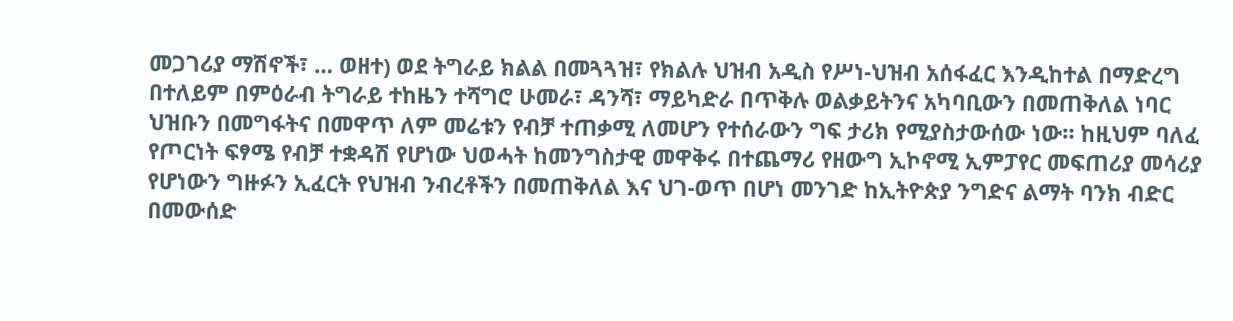መጋገሪያ ማሽኖች፣ … ወዘተ) ወደ ትግራይ ክልል በመጓጓዝ፣ የክልሉ ህዝብ አዲስ የሥነ-ህዝብ አሰፋፈር እንዲከተል በማድረግ በተለይም በምዕራብ ትግራይ ተከዜን ተሻግሮ ሁመራ፣ ዳንሻ፣ ማይካድራ በጥቅሉ ወልቃይትንና አካባቢውን በመጠቅለል ነባር ህዝቡን በመግፋትና በመዋጥ ለም መሬቱን የብቻ ተጠቃሚ ለመሆን የተሰራውን ግፍ ታሪክ የሚያስታውሰው ነው። ከዚህም ባለፈ የጦርነት ፍፃሜ የብቻ ተቋዳሽ የሆነው ህወሓት ከመንግስታዊ መዋቅሩ በተጨማሪ የዘውግ ኢኮኖሚ ኢምፓየር መፍጠሪያ መሳሪያ የሆነውን ግዙፉን ኢፈርት የህዝብ ንብረቶችን በመጠቅለል እና ህገ-ወጥ በሆነ መንገድ ከኢትዮጵያ ንግድና ልማት ባንክ ብድር በመውሰድ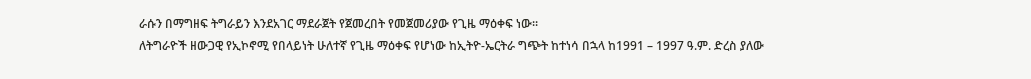ራሱን በማግዘፍ ትግራይን እንደአገር ማደራጀት የጀመረበት የመጀመሪያው የጊዜ ማዕቀፍ ነው።
ለትግራዮች ዘውጋዊ የኢኮኖሚ የበላይነት ሁለተኛ የጊዜ ማዕቀፍ የሆነው ከኢትዮ-ኤርትራ ግጭት ከተነሳ በኋላ ከ1991 – 1997 ዓ.ም. ድረስ ያለው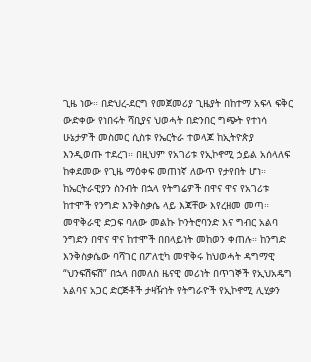ጊዜ ነው። በድህረ-ደርግ የመጀመሪያ ጊዜያት በከተማ አፍላ ፍቅር ውድቀው የነበሩት ሻቢያና ህወሓት በድንበር ግጭት የተነሳ ሁኔታዎች መስመር ሲስቱ የኤርትራ ተወላጆ ከኢትዮጵያ እንዲወጡ ተደረገ። በዚህም የአገሪቱ የኢኮኖሚ ኃይል አሰላለፍ ከቀደመው የጊዜ ማዕቀፍ መጠነኛ ለውጥ የታየበት ሆነ።
ከኤርትራዊያን ስንብት በኋላ የትግሬዎች በዋና ዋና የአገሪቱ ከተሞች የንግድ እንቅስቃሴ ላይ እጃቸው እየረዘመ መጣ። መዋቅራዊ ድጋፍ ባለው መልኩ ኮንትሮባንድ እና ግብር አልባ ንግድን በዋና ዋና ከተሞች በበላይነት መከወን ቀጠሉ። ከንግድ እንቅስቃሴው ባሻገር በፖለቲካ መዋቅሩ ከህወሓት ዳግማዊ “ህንፍሽፍሽ” በኋላ በመለስ ዜናዊ መሪነት በጥገኞች የኢህአዴግ አልባና አጋር ድርጅቶች ታዛዥነት የትግራዮች የኢኮኖሚ ሊሂቃን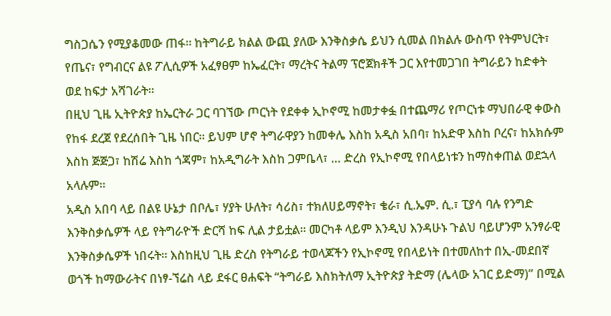ግስጋሴን የሚያቆመው ጠፋ። ከትግራይ ክልል ውጪ ያለው እንቅስቃሴ ይህን ሲመል በክልሉ ውስጥ የትምህርት፣ የጤና፣ የግብርና ልዩ ፖሊሲዎች አፈፃፀም ከኤፈርት፣ ማረትና ትልማ ፕሮጀክቶች ጋር እየተመጋገበ ትግራይን ከድቀት ወደ ከፍታ አሻገራት።
በዚህ ጊዜ ኢትዮጵያ ከኤርትራ ጋር ባገኘው ጦርነት የደቀቀ ኢኮኖሚ ከመታቀፏ በተጨማሪ የጦርነቱ ማህበራዊ ቀውስ የከፋ ደረጀ የደረሰበት ጊዜ ነበር። ይህም ሆኖ ትግራዋያን ከመቀሌ እስከ አዲስ አበባ፣ ከአድዋ እስከ ቦረና፣ ከአክሱም እስከ ጅጅጋ፣ ከሽሬ እስከ ጎጃም፣ ከአዲግራት እስከ ጋምቤላ፣ … ድረስ የኢኮኖሚ የበላይነቱን ከማስቀጠል ወደኋላ አላሉም።
አዲስ አበባ ላይ በልዩ ሁኔታ በቦሌ፣ ሃያት ሁለት፣ ሳሪስ፣ ተክለሀይማኖት፣ ቄራ፣ ሲ.ኤም. ሲ.፣ ፒያሳ ባሉ የንግድ እንቅስቃሴዎች ላይ የትግራዮች ድርሻ ከፍ ሊል ታይቷል። መርካቶ ላይም እንዲህ እንዳሁኑ ጉልህ ባይሆንም አንፃራዊ እንቅስቃሴዎች ነበሩት። እስከዚህ ጊዜ ድረስ የትግራይ ተወላጆችን የኢኮኖሚ የበላይነት በተመለከተ በኢ-መደበኛ ወጎች ከማውራትና በነፃ-ኘሬስ ላይ ደፋር ፀሐፍት “ትግራይ እስክትለማ ኢትዮጵያ ትድማ (ሌላው አገር ይድማ)” በሚል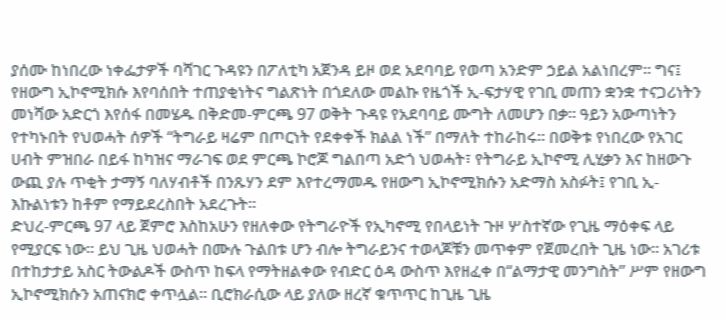ያሰሙ ከነበረው ነቀፌታዎች ባሻገር ጉዳዩን በፖለቲካ አጀንዳ ይዞ ወደ አደባባይ የወጣ አንድም ኃይል አልነበረም። ግና፤ የዘውግ ኢኮኖሚክሱ እየባሰበት ተጠያቂነትና ግልጽነት በጎደለው መልኩ የዜጎች ኢ-ፍታሃዊ የገቢ መጠን ቋንቋ ተናጋሪነትን መነሻው አድርጎ እየሰፋ በመሄዱ በቅድመ-ምርጫ 97 ወቅት ጉዳዩ የአደባባይ ሙግት ለመሆን በቃ። ዓይን አውጣነትን የተካኑበት የህወሓት ሰዎች “ትግራይ ዛሬም በጦርነት የደቀቀች ክልል ነች” በማለት ተከራከሩ። በወቅቱ የነበረው የአገር ሀብት ምዝበራ በይፋ ከካዝና ማራገፍ ወደ ምርጫ ኮሮጆ ግልበጣ አድጎ ህወሓት፣ የትግራይ ኢኮኖሚ ሊሂቃን እና ከዘውጉ ውጪ ያሉ ጥቂት ታማኝ ባለሃብቶች በንጹሃን ደም እየተረማመዱ የዘውግ ኢኮኖሚክሱን አድማስ አስፉት፤ የገቢ ኢ-እኩልነቱን ከቶም የማይደረስበት አደረጉት።
ድህረ-ምርጫ 97 ላይ ጀምሮ እስከአሁን የዘለቀው የትግራዮች የኢካኖሚ የበላይነት ጉዞ ሦስተኛው የጊዜ ማዕቀፍ ላይ የሚያርፍ ነው። ይህ ጊዜ ህወሓት በሙሉ ጉልበቱ ሆን ብሎ ትግራይንና ተወላጆቹን መጥቀም የጀመረበት ጊዜ ነው። አገሪቱ በተከታታይ አስር ትውልዶች ውስጥ ከፍላ የማትዘልቀው የብድር ዕዳ ውስጥ እየዘፈቀ በ“ልማታዊ መንግስት” ሥም የዘውግ ኢኮኖሚክሱን አጠናክሮ ቀጥሏል። ቢሮክራሲው ላይ ያለው ዘረኛ ቁጥጥር ከጊዜ ጊዜ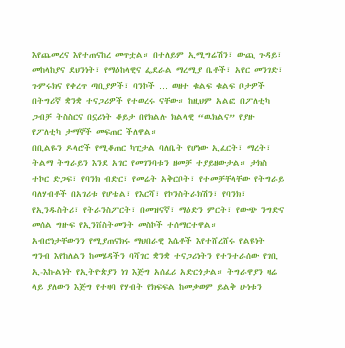እየጨመረና እየተጠናከረ መጥቷል። በተለይም ኢሚግሬሽን፣ ውጪ ጉዳይ፣ መከላከያና ደህንነት፣ የማዕከላዊና ፌደራል ማረሚያ ቤቶች፣ አየር መንገድ፣ ጉምሩክና የቀረጥ ጣቢያዎች፣ ባንኮች … ወዘተ ቁልፍ ቁልፍ ቦታዎች በትግሪኛ ቋንቋ ተናጋሪዎች የተወረሩ ናቸው። ከዚህም አልፎ በፖለቲካ ጋብቻ ትስስርና በኗሪነት ቆይታ በየክልሉ ክልላዊ “ዉክልና” የያዙ የፖለቲካ ታማኞች መፍጠር ችለዋል።
በቢልዬን ዶላሮች የሚቆጠር ካፒታል ባለቤት የሆነው ኢፈርት፣ ማረት፣ ትልማ ትግራይን እንደ አገር የመገንባቱን ዘመቻ ተያይዘውታል። ታክስ ተኮር ድጋፍ፣ የባንክ ብድር፣ የመሬት አቅርቦት፣ የተመቻቸላቸው የትግራይ ባለሃብቶች በአገሪቱ የሆቴል፣ የእርሻ፣ የኮንስትራክሽን፣ የባንክ፣ የኢንዱስትሪ፣ የትራንስፖርት፣ በመዝናኛ፣ ማዕድን ምርት፣ የውጭ ንግድና መሰል ግዙፍ የኢንቨስትመንት መስኮች ተሰማርተዋል።
አብሮነታቸውንን የሚያጠናክሩ ማህበራዊ እሴቶች እየተሸረሸሩ የልዩነት ግንብ እየከለልን ከመሄዳችን ባሻገር ቋንቋ ተናጋሪነትን የተንተራሰው የገቢ ኢ-እኩልነት የኢትዮጵያን ነገ እጅግ አሰፈሪ አድርጎታል። ትግራዋያን ዛሬ ላይ ያለውን እጅግ የተዛባ የሃብት የክፍፍል ከመቃወም ይልቅ ሁነቱን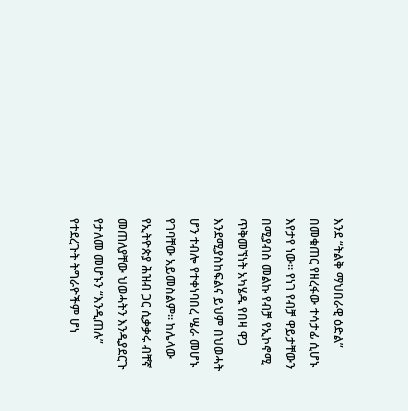እንደ “ትልቅ ማህበራዊ ዕድል” በመቁጠር የዘረፋው ተሳታፊ ሲሆኑ እየታየ ነው። የነገ የብቻ ዋይታቸውን በሚያብስ መልኩ የብቻ የኢኮኖሚ ጥቅመኘነት አካሄዱ የበዛ ዋጋ እንደሚያስከፍልና ይህም በህወሓት ሆን ተብሎ የተቀነባበረ ሤራ መሆኑ የገባቸው አይመስልም። ከሌላው የኢትዮጵያ ሕዝብ ጋር ሲቃቃሩ ብቸኛ መጠለያቸው ህወሓትን እንዲያደርጉ የታለመ መሆኑን “እንዲጠሉ” የተደረጉት ትግራዮችም ሆነ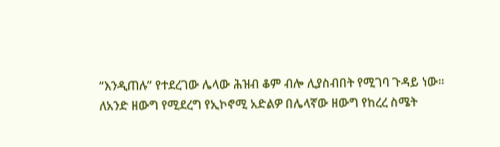“እንዲጠሉ” የተደረገው ሌላው ሕዝብ ቆም ብሎ ሊያስብበት የሚገባ ጉዳይ ነው።
ለአንድ ዘውግ የሚደረግ የኢኮኖሚ አድልዎ በሌላኛው ዘውግ የከረረ ስሜት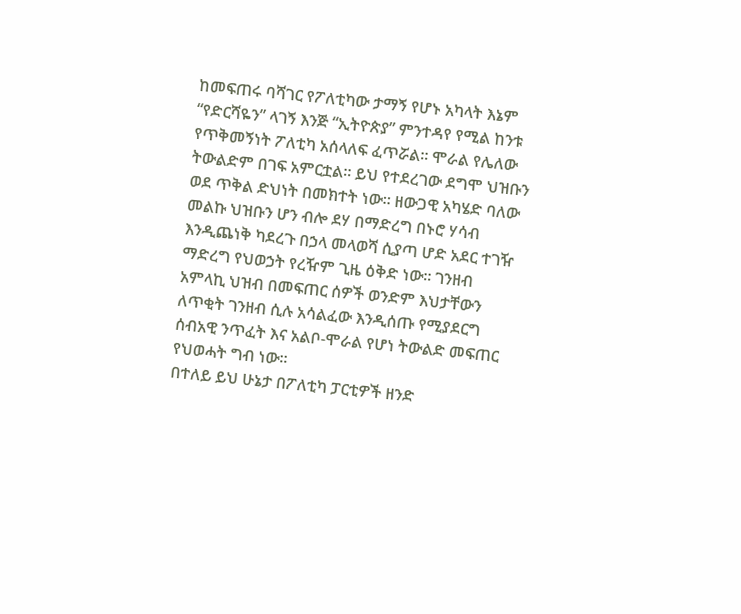ከመፍጠሩ ባሻገር የፖለቲካው ታማኝ የሆኑ አካላት እኔም “የድርሻዬን” ላገኝ እንጅ “ኢትዮጵያ” ምንተዳየ የሚል ከንቱ የጥቅመኝነት ፖለቲካ አሰላለፍ ፈጥሯል። ሞራል የሌለው ትውልድም በገፍ አምርቷል። ይህ የተደረገው ደግሞ ህዝቡን ወደ ጥቅል ድህነት በመክተት ነው። ዘውጋዊ አካሄድ ባለው መልኩ ህዝቡን ሆን ብሎ ደሃ በማድረግ በኑሮ ሃሳብ እንዲጨነቅ ካደረጉ በኃላ መላወሻ ሲያጣ ሆድ አደር ተገዥ ማድረግ የህወኃት የረዥም ጊዜ ዕቅድ ነው። ገንዘብ አምላኪ ህዝብ በመፍጠር ሰዎች ወንድም እህታቸውን ለጥቂት ገንዘብ ሲሉ አሳልፈው እንዲሰጡ የሚያደርግ ሰብአዊ ንጥፈት እና አልቦ-ሞራል የሆነ ትውልድ መፍጠር የህወሓት ግብ ነው።
በተለይ ይህ ሁኔታ በፖለቲካ ፓርቲዎች ዘንድ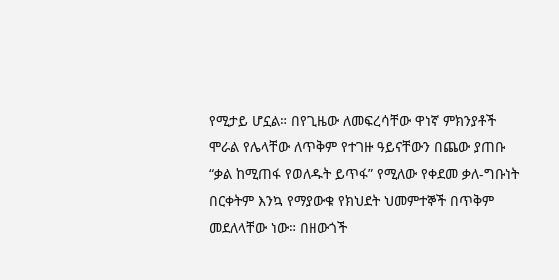የሚታይ ሆኗል። በየጊዜው ለመፍረሳቸው ዋነኛ ምክንያቶች ሞራል የሌላቸው ለጥቅም የተገዙ ዓይናቸውን በጨው ያጠቡ “ቃል ከሚጠፋ የወለዱት ይጥፋ” የሚለው የቀደመ ቃለ-ግቡነት በርቀትም እንኳ የማያውቁ የክህደት ህመምተኞች በጥቅም መደለላቸው ነው። በዘውጎች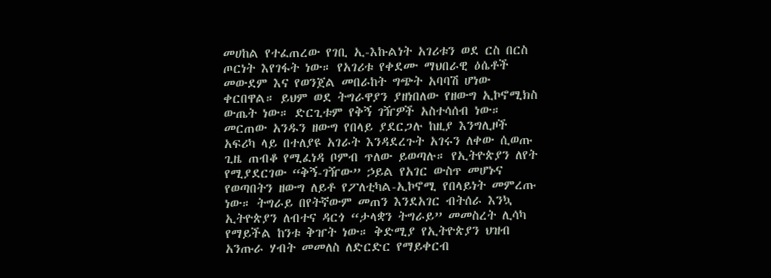መሀከል የተፈጠረው የገቢ ኢ-እኩልነት አገሪቱን ወደ ርስ በርስ ጦርነት እየገፋት ነው። የአገሪቱ የቀደሙ ማህበራዊ ዕሴቶች መውደም እና የወንጀል መበራከት ግጭት አባባሽ ሆነው ቀርበዋል። ይህም ወደ ትግራዋያን ያዘነበለው የዘውግ ኢኮኖሚክስ ውጤት ነው። ድርጊቱም የቅኝ ገዥዎች አስተሳሰብ ነው። መርጠው አንዱን ዘውግ የበላይ ያደርጋሉ ከዚያ እንግሊዞች አፍሪካ ላይ በተለያዩ አገራት እንዳደረጉት አገሩን ለቀው ሲወጡ ጊዜ ጠብቆ የሚፈነዳ ቦምብ ጥለው ይወጣሉ። የኢትዮጵያን ለየት የሚያደርገው “ቅኝ-ገዥው” ኃይል የአገር ውስጥ መሆኑና የወጣበትን ዘውግ ለይቶ የፖለቲካል-ኢኮኖሚ የበላይነት መምረጡ ነው። ትግራይ በየትኛውም መጠን እንደአገር ብትሰራ እንኳ ኢትዮጵያን ለብተና ዳርጎ “ታላቋን ትግራይ” መመስረት ሊሳካ የማይችል ከንቱ ቅዠት ነው። ቅድሚያ የኢትዮጵያን ህዝብ አንጡራ ሃብት መመለስ ለድርድር የማይቀርብ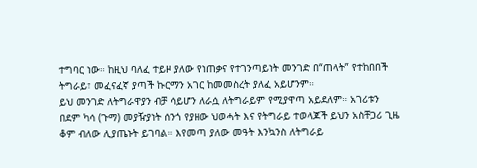ተግባር ነው። ከዚህ ባለፈ ተይዞ ያለው የነጠቃና የተገንጣይነት መንገድ በ“ጠላት” የተከበበች ትግራይ፣ መፈናፈኛ ያጣች ኩርማን አገር ከመመስረት ያለፈ አይሆንም።
ይህ መንገድ ለትግራዋያን ብቻ ሳይሆን ለራሷ ለትግራይም የሚያዋጣ አይደለም። አገሪቱን በደም ካሳ (ጉማ) መያዥያነት ሰንጎ የያዘው ህወሓት እና የትግራይ ተወላጆች ይህን አስቸጋሪ ጊዜ ቆም ብለው ሊያጤኑት ይገባል። እየመጣ ያለው መዓት እንኳንስ ለትግራይ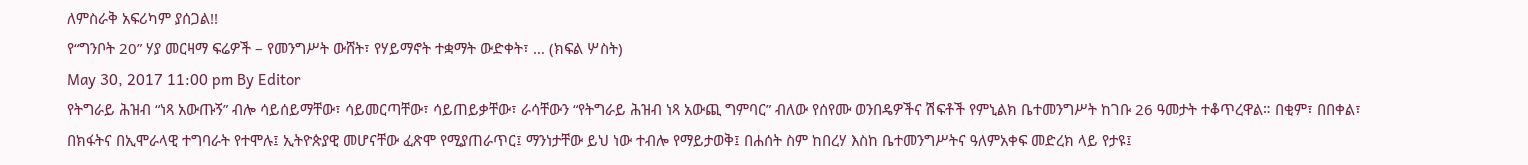ለምስራቅ አፍሪካም ያሰጋል!!
የ“ግንቦት 20” ሃያ መርዛማ ፍሬዎች – የመንግሥት ውሸት፣ የሃይማኖት ተቋማት ውድቀት፣ … (ክፍል ሦስት)
May 30, 2017 11:00 pm By Editor
የትግራይ ሕዝብ “ነጻ አውጡኝ” ብሎ ሳይሰይማቸው፣ ሳይመርጣቸው፣ ሳይጠይቃቸው፣ ራሳቸውን “የትግራይ ሕዝብ ነጻ አውጪ ግምባር” ብለው የሰየሙ ወንበዴዎችና ሽፍቶች የምኒልክ ቤተመንግሥት ከገቡ 26 ዓመታት ተቆጥረዋል። በቂም፣ በበቀል፣ በክፋትና በኢሞራላዊ ተግባራት የተሞሉ፤ ኢትዮጵያዊ መሆናቸው ፈጽሞ የሚያጠራጥር፤ ማንነታቸው ይህ ነው ተብሎ የማይታወቅ፤ በሐሰት ስም ከበረሃ እስከ ቤተመንግሥትና ዓለምአቀፍ መድረክ ላይ የታዩ፤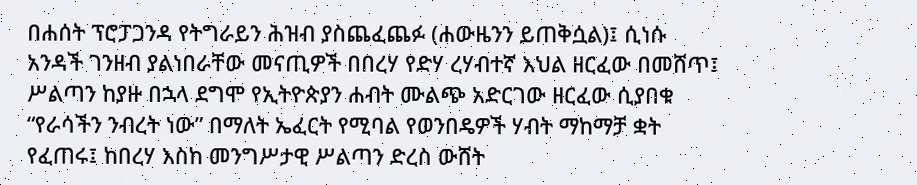በሐሰት ፕሮፓጋንዳ የትግራይን ሕዝብ ያስጨፈጨፉ (ሐውዜንን ይጠቅሷል)፤ ሲነሱ አንዳች ገንዘብ ያልነበራቸው መናጢዎች በበረሃ የድሃ ረሃብተኛ እህል ዘርፈው በመሸጥ፤ ሥልጣን ከያዙ በኋላ ደግሞ የኢትዮጵያን ሐብት ሙልጭ አድርገው ዘርፈው ሲያበቁ “የራሳችን ንብረት ነው” በማለት ኤፈርት የሚባል የወንበዴዎች ሃብት ማከማቻ ቋት የፈጠሩ፤ ከበረሃ እስከ መንግሥታዊ ሥልጣን ድረስ ውሸት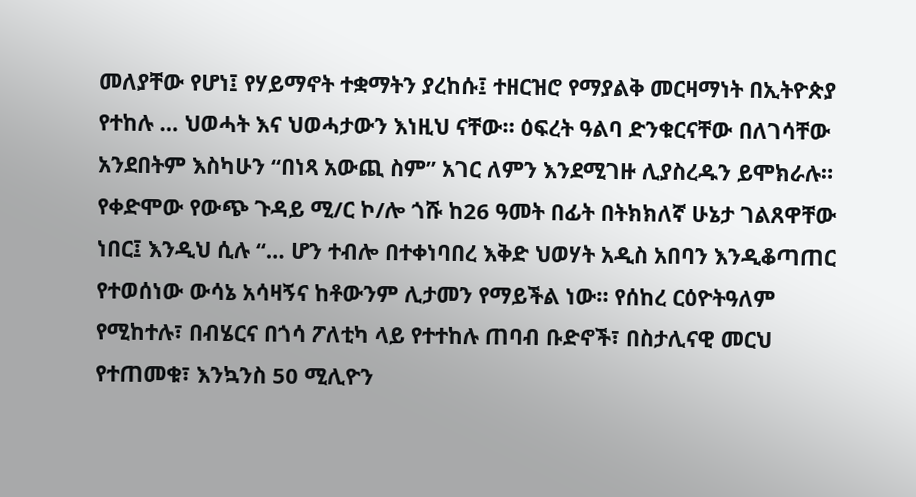መለያቸው የሆነ፤ የሃይማኖት ተቋማትን ያረከሱ፤ ተዘርዝሮ የማያልቅ መርዛማነት በኢትዮጵያ የተከሉ … ህወሓት እና ህወሓታውን እነዚህ ናቸው። ዕፍረት ዓልባ ድንቁርናቸው በለገሳቸው አንደበትም እስካሁን “በነጻ አውጪ ስም” አገር ለምን እንደሚገዙ ሊያስረዱን ይሞክራሉ።
የቀድሞው የውጭ ጉዳይ ሚ/ር ኮ/ሎ ጎሹ ከ26 ዓመት በፊት በትክክለኛ ሁኔታ ገልጸዋቸው ነበር፤ እንዲህ ሲሉ “… ሆን ተብሎ በተቀነባበረ እቅድ ህወሃት አዲስ አበባን እንዲቆጣጠር የተወሰነው ውሳኔ አሳዛኝና ከቶውንም ሊታመን የማይችል ነው። የሰከረ ርዕዮትዓለም የሚከተሉ፣ በብሄርና በጎሳ ፖለቲካ ላይ የተተከሉ ጠባብ ቡድኖች፣ በስታሊናዊ መርህ የተጠመቁ፣ እንኳንስ 50 ሚሊዮን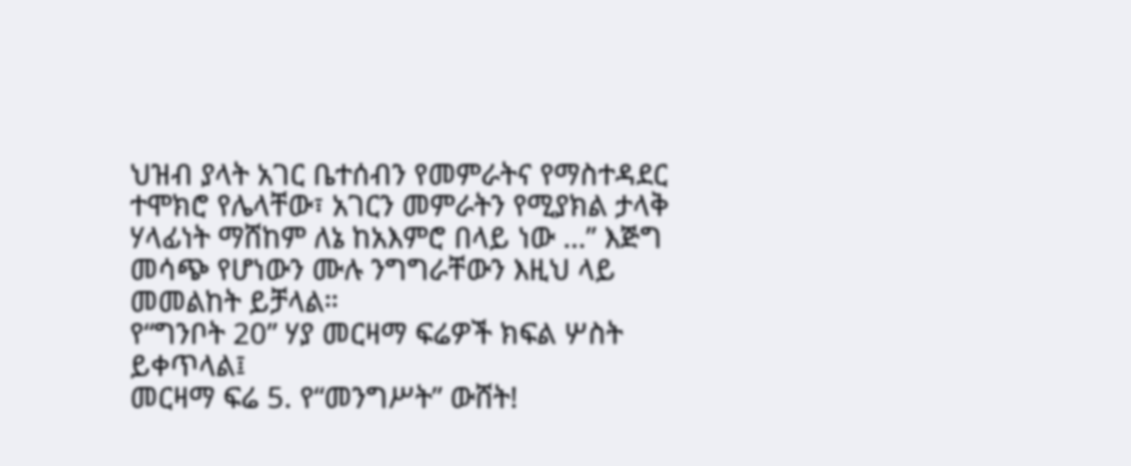ህዝብ ያላት አገር ቤተሰብን የመምራትና የማስተዳደር ተሞክሮ የሌላቸው፣ አገርን መምራትን የሚያክል ታላቅ ሃላፊነት ማሸከም ለኔ ከአእምሮ በላይ ነው …” እጅግ መሳጭ የሆነውን ሙሉ ንግግራቸውን እዚህ ላይ መመልከት ይቻላል።
የ“ግንቦት 20” ሃያ መርዛማ ፍሬዎች ክፍል ሦስት ይቀጥላል፤
መርዛማ ፍሬ 5. የ“መንግሥት” ውሸት!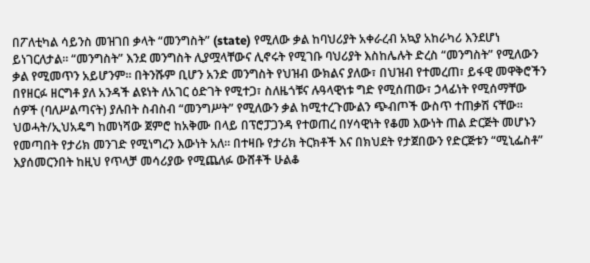በፖለቲካል ሳይንስ መዝገበ ቃላት “መንግስት” (state) የሚለው ቃል ከባህሪያት አቀራረብ አኳያ አከራካሪ እንደሆነ ይነገርለታል። “መንግስት” እንደ መንግስት ሊያሟላቸውና ሊኖሩት የሚገቡ ባህሪያት እስከሌሉት ድረስ “መንግስት” የሚለውን ቃል የሚመጥን አይሆንም። በትንሹም ቢሆን አንድ መንግስት የህዝብ ውክልና ያለው፣ በህዝብ የተመረጠ፣ ይፋዊ መዋቅሮችን በየዘርፉ ዘርግቶ ያለ አንዳች ልዩነት ለአገር ዕድገት የሚተጋ፣ ስለዜጎቹና ሉዓላዊነቱ ግድ የሚሰጠው፣ ኃላፊነት የሚሰማቸው ሰዎች (ባለሥልጣናት) ያሉበት ስብስብ “መንግሥት” የሚለውን ቃል ከሚተረጉሙልን ጭብጦች ውስጥ ተጠቃሽ ናቸው።
ህወሓት/ኢህአዴግ ከመነሻው ጀምሮ ከአቅሙ በላይ በፕሮፓጋንዳ የተወጠረ በሃሳዊነት የቆመ እውነት ጠል ድርጅት መሆኑን የመጣበት የታሪክ መንገድ የሚነግረን እውነት አለ። በተዛቡ የታሪክ ትርክቶች እና በክህደት የታጀበውን የድርጅቱን “ሚኒፌስቶ” እያሰመርንበት ከዚህ የጥላቻ መሳሪያው የሚጨለፉ ውሸቶች ሁልቆ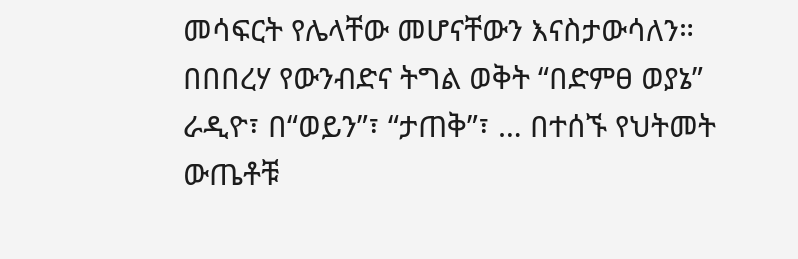መሳፍርት የሌላቸው መሆናቸውን እናስታውሳለን። በበበረሃ የውንብድና ትግል ወቅት “በድምፀ ወያኔ” ራዲዮ፣ በ“ወይን”፣ “ታጠቅ”፣ … በተሰኙ የህትመት ውጤቶቹ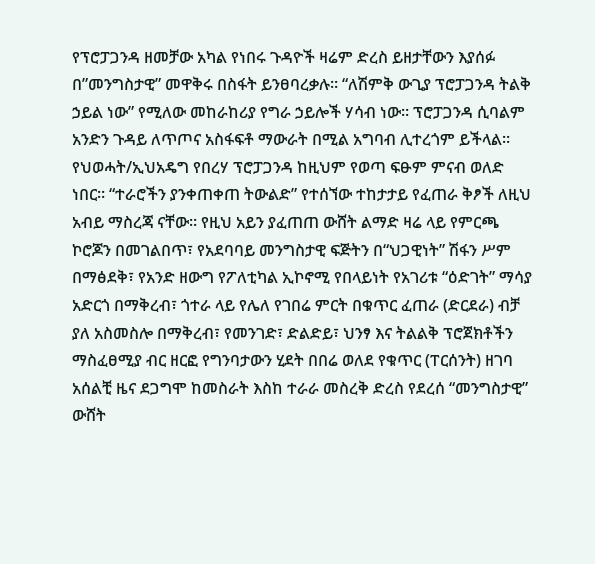የፕሮፓጋንዳ ዘመቻው አካል የነበሩ ጉዳዮች ዛሬም ድረስ ይዘታቸውን እያሰፉ በ”መንግስታዊ” መዋቅሩ በስፋት ይንፀባረቃሉ። “ለሽምቅ ውጊያ ፕሮፓጋንዳ ትልቅ ኃይል ነው” የሚለው መከራከሪያ የግራ ኃይሎች ሃሳብ ነው። ፕሮፓጋንዳ ሲባልም አንድን ጉዳይ ለጥጦና አስፋፍቶ ማውራት በሚል አግባብ ሊተረጎም ይችላል።
የህወሓት/ኢህአዴግ የበረሃ ፕሮፓጋንዳ ከዚህም የወጣ ፍፁም ምናብ ወለድ ነበር። “ተራሮችን ያንቀጠቀጠ ትውልድ” የተሰኘው ተከታታይ የፈጠራ ቅፆች ለዚህ አብይ ማስረጃ ናቸው። የዚህ አይን ያፈጠጠ ውሸት ልማድ ዛሬ ላይ የምርጫ ኮሮጆን በመገልበጥ፣ የአደባባይ መንግስታዊ ፍጅትን በ“ህጋዊነት” ሽፋን ሥም በማፅደቅ፣ የአንድ ዘውግ የፖለቲካል ኢኮኖሚ የበላይነት የአገሪቱ “ዕድገት” ማሳያ አድርጎ በማቅረብ፣ ጎተራ ላይ የሌለ የገበሬ ምርት በቁጥር ፈጠራ (ድርደራ) ብቻ ያለ አስመስሎ በማቅረብ፣ የመንገድ፣ ድልድይ፣ ህንፃ እና ትልልቅ ፕሮጀክቶችን ማስፈፀሚያ ብር ዘርፎ የግንባታውን ሂደት በበሬ ወለደ የቁጥር (ፐርሰንት) ዘገባ አሰልቺ ዜና ደጋግሞ ከመስራት እስከ ተራራ መስረቅ ድረስ የደረሰ “መንግስታዊ” ውሸት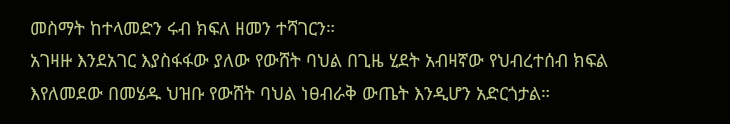መስማት ከተላመድን ሩብ ክፍለ ዘመን ተሻገርን።
አገዛዙ እንደአገር እያስፋፋው ያለው የውሸት ባህል በጊዜ ሂደት አብዛኛው የህብረተሰብ ክፍል እየለመደው በመሄዱ ህዝቡ የውሸት ባህል ነፀብራቅ ውጤት እንዲሆን አድርጎታል።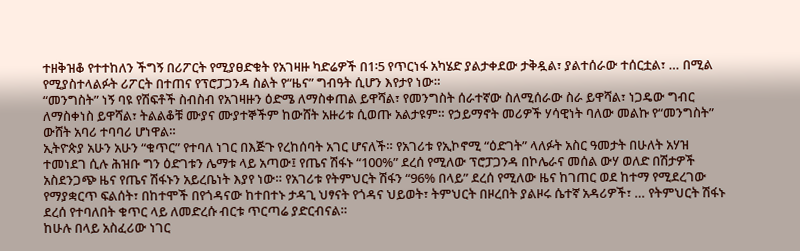ተዘቅዝቆ የተተከለን ችግኝ በሪፖርት የሚያፀድቁት የአገዛዙ ካድሬዎች በ1፡5 የጥርነፋ አካሄድ ያልታቀደው ታቅዷል፣ ያልተሰራው ተሰርቷል፣ … በሚል የሚያስተላልፉት ሪፖርት በተጠና የፕሮፓጋንዳ ስልት የ“ዜና” ግብዓት ሲሆን እየታየ ነው።
“መንግስት” ነኝ ባዩ የሽፍቶች ስብስብ የአገዛዙን ዕድሜ ለማስቀጠል ይዋሻል፣ የመንግስት ሰራተኛው ስለሚሰራው ስራ ይዋሻል፣ ነጋዴው ግብር ለማስቀነስ ይዋሻል፣ ትልልቆቹ ሙያና ሙያተኞችም ከውሸት አዙሪቱ ሲወጡ አልታዩም። የኃይማኖት መሪዎች ሃሳዊነት ባለው መልኩ የ“መንግስት” ውሸት አባሪ ተባባሪ ሆነዋል።
ኢትዮጵያ አሁን አሁን “ቁጥር” የተባለ ነገር በእጅጉ የረከሰባት አገር ሆናለች። የአገሪቱ የኢኮኖሚ “ዕድገት” ላለፉት አስር ዓመታት በሁለት አሃዝ ተመነደገ ሲሉ ሕዝቡ ግን ዕድገቱን ሌማቱ ላይ አጣው፤ የጤና ሽፋኑ “100%” ደረሰ የሚለው ፕሮፓጋንዳ በኮሌራና መሰል ውሃ ወለድ በሽታዎች አስደንጋጭ ዜና የጤና ሽፋኑን አይረቤነት እያየ ነው። የአገሪቱ የትምህርት ሽፋን “96% በላይ” ደረሰ የሚለው ዜና ከገጠር ወደ ከተማ የሚደረገው የማያቋርጥ ፍልሰት፣ በከተሞች በየጎዳናው ከተበተኑ ታዳጊ ህፃናት የጎዳና ህይወት፣ ትምህርት በዞረበት ያልዞሩ ሴተኛ አዳሪዎች፣ … የትምህርት ሽፋኑ ደረሰ የተባለበት ቁጥር ላይ ለመድረሱ ብርቱ ጥርጣሬ ያድርብናል።
ከሁሉ በላይ አስፈሪው ነገር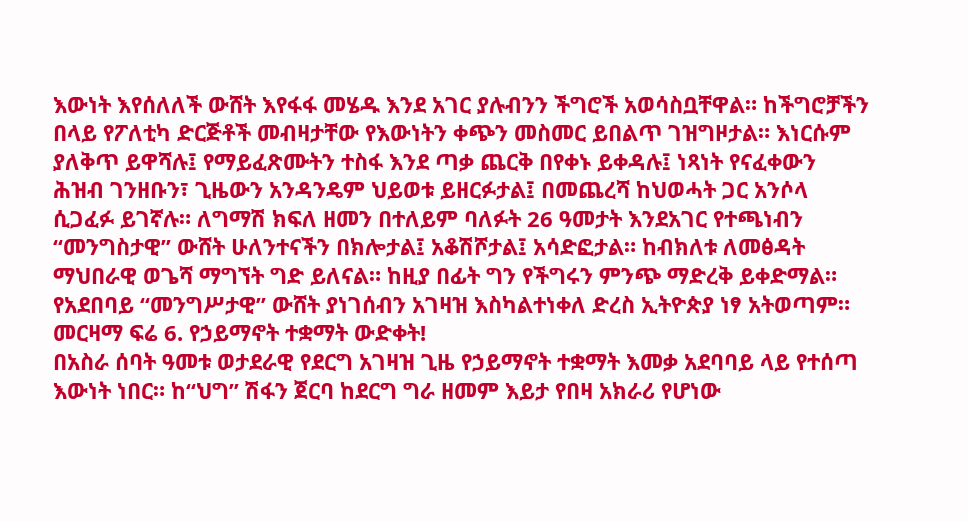እውነት እየሰለለች ውሸት እየፋፋ መሄዱ እንደ አገር ያሉብንን ችግሮች አወሳስቧቸዋል። ከችግሮቻችን በላይ የፖለቲካ ድርጅቶች መብዛታቸው የእውነትን ቀጭን መስመር ይበልጥ ገዝግዞታል። እነርሱም ያለቅጥ ይዋሻሉ፤ የማይፈጽሙትን ተስፋ እንደ ጣቃ ጨርቅ በየቀኑ ይቀዳሉ፤ ነጻነት የናፈቀውን ሕዝብ ገንዘቡን፣ ጊዜውን አንዳንዴም ህይወቱ ይዘርፉታል፤ በመጨረሻ ከህወሓት ጋር አንሶላ ሲጋፈፉ ይገኛሉ። ለግማሽ ክፍለ ዘመን በተለይም ባለፉት 26 ዓመታት እንደአገር የተጫነብን “መንግስታዊ” ውሸት ሁለንተናችን በክሎታል፤ አቆሽሾታል፤ አሳድፎታል። ከብክለቱ ለመፅዳት ማህበራዊ ወጌሻ ማግኘት ግድ ይለናል። ከዚያ በፊት ግን የችግሩን ምንጭ ማድረቅ ይቀድማል። የአደበባይ “መንግሥታዊ” ውሸት ያነገሰብን አገዛዝ እስካልተነቀለ ድረስ ኢትዮጵያ ነፃ አትወጣም።
መርዛማ ፍሬ 6. የኃይማኖት ተቋማት ውድቀት!
በአስራ ሰባት ዓመቱ ወታደራዊ የደርግ አገዛዝ ጊዜ የኃይማኖት ተቋማት እመቃ አደባባይ ላይ የተሰጣ እውነት ነበር። ከ“ህግ” ሽፋን ጀርባ ከደርግ ግራ ዘመም እይታ የበዛ አክራሪ የሆነው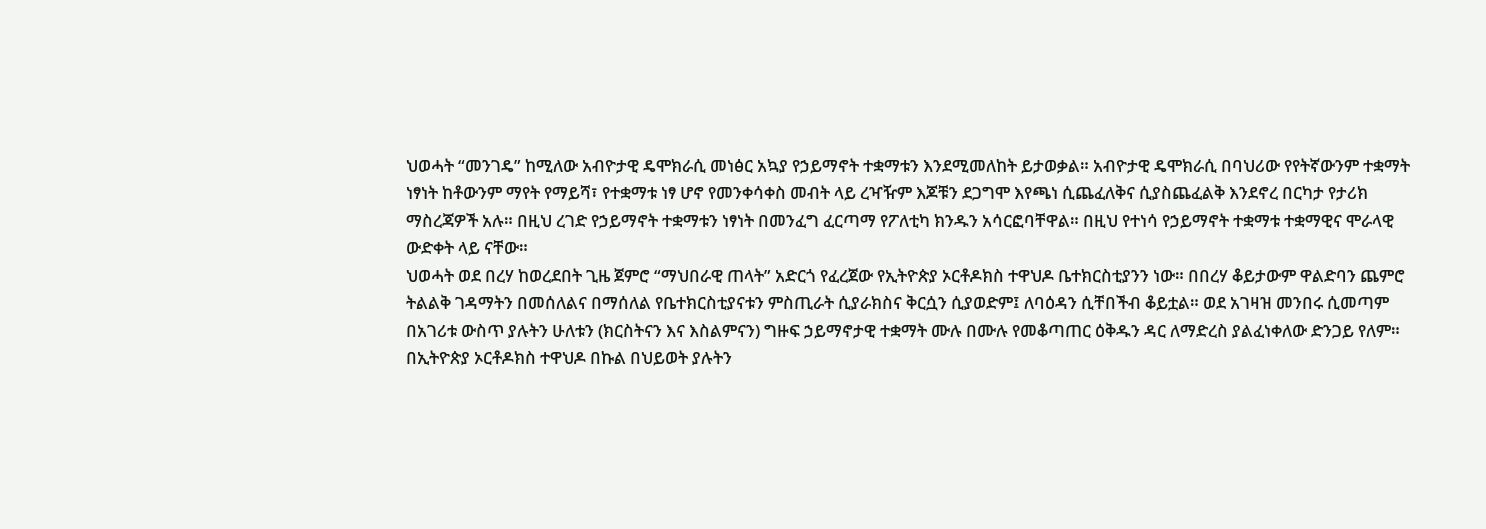ህወሓት “መንገዴ” ከሚለው አብዮታዊ ዴሞክራሲ መነፅር አኳያ የኃይማኖት ተቋማቱን እንደሚመለከት ይታወቃል። አብዮታዊ ዴሞክራሲ በባህሪው የየትኛውንም ተቋማት ነፃነት ከቶውንም ማየት የማይሻ፣ የተቋማቱ ነፃ ሆኖ የመንቀሳቀስ መብት ላይ ረዣዥም እጆቹን ደጋግሞ እየጫነ ሲጨፈለቅና ሲያስጨፈልቅ እንደኖረ በርካታ የታሪክ ማስረጃዎች አሉ። በዚህ ረገድ የኃይማኖት ተቋማቱን ነፃነት በመንፈግ ፈርጣማ የፖለቲካ ክንዱን አሳርፎባቸዋል። በዚህ የተነሳ የኃይማኖት ተቋማቱ ተቋማዊና ሞራላዊ ውድቀት ላይ ናቸው።
ህወሓት ወደ በረሃ ከወረደበት ጊዜ ጀምሮ “ማህበራዊ ጠላት” አድርጎ የፈረጀው የኢትዮጵያ ኦርቶዶክስ ተዋህዶ ቤተክርስቲያንን ነው። በበረሃ ቆይታውም ዋልድባን ጨምሮ ትልልቅ ገዳማትን በመሰለልና በማሰለል የቤተክርስቲያናቱን ምስጢራት ሲያራክስና ቅርሷን ሲያወድም፤ ለባዕዳን ሲቸበችብ ቆይቷል። ወደ አገዛዝ መንበሩ ሲመጣም በአገሪቱ ውስጥ ያሉትን ሁለቱን (ክርስትናን እና እስልምናን) ግዙፍ ኃይማኖታዊ ተቋማት ሙሉ በሙሉ የመቆጣጠር ዕቅዱን ዳር ለማድረስ ያልፈነቀለው ድንጋይ የለም።
በኢትዮጵያ ኦርቶዶክስ ተዋህዶ በኩል በህይወት ያሉትን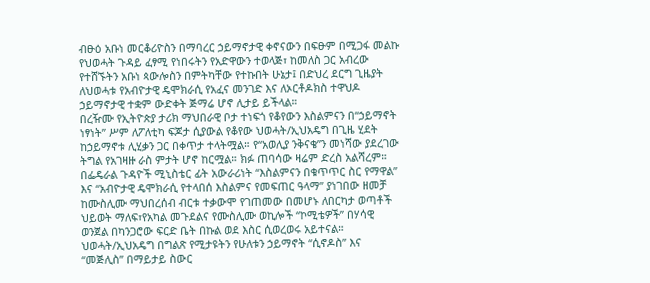ብፁዕ አቡነ መርቆሪዮስን በማባረር ኃይማኖታዊ ቀኖናውን በፍፁም በሚጋፋ መልኩ የህወሓት ጉዳይ ፈፃሚ የነበሩትን የአድዋውን ተወላጅ፣ ከመለስ ጋር አብረው የተሸኙትን አቡነ ጳውሎስን በምትካቸው የተኩበት ሁኔታ፤ በድህረ ደርግ ጊዜያት ለህወሓቱ የአብዮታዊ ዴሞክራሲ የአፈና መንገድ እና ለኦርቶዶክስ ተዋህዶ ኃይማኖታዊ ተቋም ውድቀት ጅማሬ ሆኖ ሊታይ ይችላል።
በረዥሙ የኢትዮጵያ ታሪክ ማህበራዊ ቦታ ተነፍጎ የቆየውን እስልምናን በ“ኃይማኖት ነፃነት” ሥም ለፖለቲካ ፍጆታ ሲያውል የቆየው ህወሓት/ኢህአዴግ በጊዜ ሂደት ከኃይማኖቱ ሊሂቃን ጋር በቀጥታ ተላትሟል። የ“አወሊያ ንቅናቄ”ን መነሻው ያደረገው ትግል የአገዛዙ ራስ ምታት ሆኖ ከርሟል። ክፉ ጠባሳው ዛሬም ድረስ አልሻረም። በፌዴራል ጉዳዮች ሚኒስቴር ፊት አውራሪነት “እስልምናን በቁጥጥር ስር የማዋል” እና “አብዮታዊ ዴሞክራሲ የተላበሰ እስልምና የመፍጠር ዓላማ” ያነገበው ዘመቻ ከሙስሊሙ ማህበረሰብ ብርቱ ተቃውሞ የገጠመው በመሆኑ ለበርካታ ወጣቶች ህይወት ማለፍ፣የአካል መጉደልና የሙስሊሙ ወኪሎች “ኮሚቴዎች” በሃሳዊ ወንጀል በካንጋሮው ፍርድ ቤት በኩል ወደ እስር ሲወረወሩ አይተናል።
ህወሓት/ኢህአዴግ በግልጽ የሚታዩትን የሁለቱን ኃይማኖት “ሲኖዶስ” እና “መጅሊስ” በማይታይ ስውር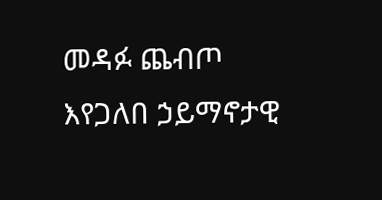መዳፉ ጨብጦ እየጋለበ ኃይማኖታዊ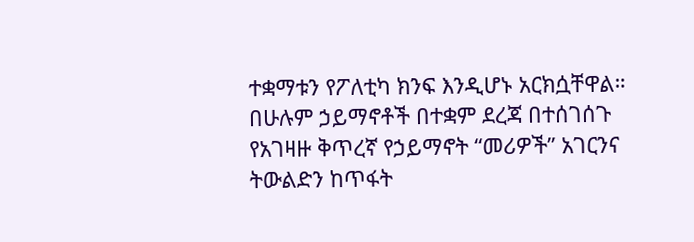ተቋማቱን የፖለቲካ ክንፍ እንዲሆኑ አርክሷቸዋል። በሁሉም ኃይማኖቶች በተቋም ደረጃ በተሰገሰጉ የአገዛዙ ቅጥረኛ የኃይማኖት “መሪዎች” አገርንና ትውልድን ከጥፋት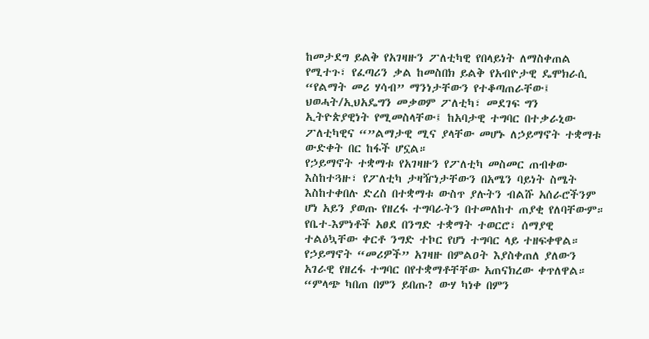ከመታደግ ይልቅ የአገዛዙን ፖለቲካዊ የበላይነት ለማስቀጠል የሚተጉ፣ የፈጣሪን ቃል ከመስበክ ይልቅ የአብዮታዊ ዴሞክራሲ “የልማት መሪ ሃሳብ” ማንነታቸውን የተቆጣጠራቸው፤ ህወሓት/ኢህአዴግን መቃወም ፖለቲካ፣ መደገፍ ግን ኢትዮጵያዊነት የሚመስላቸው፤ ከአባታዊ ተግባር በተቃራኒው ፖለቲካዊና “”ልማታዊ ሚና ያላቸው መሆኑ ለኃይማኖት ተቋማቱ ውድቀት በር ከፋች ሆኗል።
የኃይማኖት ተቋማቱ የአገዛዙን የፖለቲካ መስመር ጠብቀው እስከተጓዙ፣ የፖለቲካ ታዛዥነታቸውን በአሜን ባይነት ስሜት እስከተቀበሉ ድረስ በተቋማቱ ውስጥ ያሉትን ብልሹ አሰራሮችንም ሆነ አይን ያወጡ የዘረፋ ተግባራትን በተመለከተ ጠያቂ የለባቸውም። የቤተ-እምነቶች አፀደ በንግድ ተቋማት ተወርሮ፣ ሰማያዊ ተልዕኳቸው ቀርቶ ንግድ ተኮር የሆነ ተግባር ላይ ተዘፍቀዋል። የኃይማኖት “መሪዎች” አገዛዙ በምልዐት እያስቀጠለ ያለውን አገራዊ የዘረፋ ተግባር በየተቋማቶቸቸው አጠናክረው ቀጥለዋል። “ምላጭ ካበጠ በምን ይበጡ? ውሃ ካነቀ በምን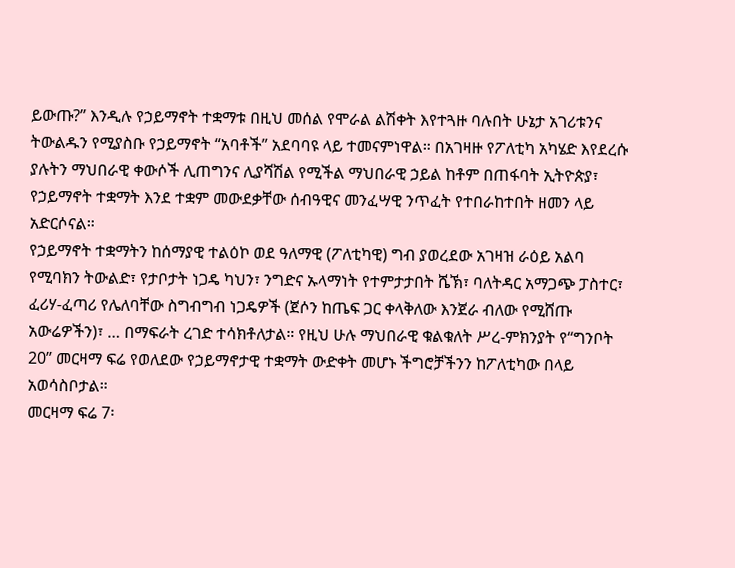ይውጡ?” እንዲሉ የኃይማኖት ተቋማቱ በዚህ መሰል የሞራል ልሽቀት እየተጓዙ ባሉበት ሁኔታ አገሪቱንና ትውልዱን የሚያስቡ የኃይማኖት “አባቶች” አደባባዩ ላይ ተመናምነዋል። በአገዛዙ የፖለቲካ አካሄድ እየደረሱ ያሉትን ማህበራዊ ቀውሶች ሊጠግንና ሊያሻሽል የሚችል ማህበራዊ ኃይል ከቶም በጠፋባት ኢትዮጵያ፣ የኃይማኖት ተቋማት እንደ ተቋም መውደቃቸው ሰብዓዊና መንፈሣዊ ንጥፈት የተበራከተበት ዘመን ላይ አድርሶናል።
የኃይማኖት ተቋማትን ከሰማያዊ ተልዕኮ ወደ ዓለማዊ (ፖለቲካዊ) ግብ ያወረደው አገዛዝ ራዕይ አልባ የሚባክን ትውልድ፣ የታቦታት ነጋዴ ካህን፣ ንግድና ኡላማነት የተምታታበት ሼኽ፣ ባለትዳር አማጋጭ ፓስተር፣ ፈሪሃ-ፈጣሪ የሌለባቸው ስግብግብ ነጋዴዎች (ጀሶን ከጤፍ ጋር ቀላቅለው እንጀራ ብለው የሚሸጡ አውሬዎችን)፣ … በማፍራት ረገድ ተሳክቶለታል። የዚህ ሁሉ ማህበራዊ ቁልቁለት ሥረ-ምክንያት የ“ግንቦት 20” መርዛማ ፍሬ የወለደው የኃይማኖታዊ ተቋማት ውድቀት መሆኑ ችግሮቻችንን ከፖለቲካው በላይ አወሳስቦታል።
መርዛማ ፍሬ 7፡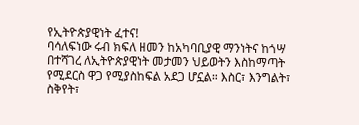የኢትዮጵያዊነት ፈተና!
ባሳለፍነው ሩብ ክፍለ ዘመን ከአካባቢያዊ ማንነትና ከጎሣ በተሻገረ ለኢትዮጵያዊነት መታመን ህይወትን እስከማጣት የሚደርስ ዋጋ የሚያስከፍል አደጋ ሆኗል። እስር፣ እንግልት፣ ስቅየት፣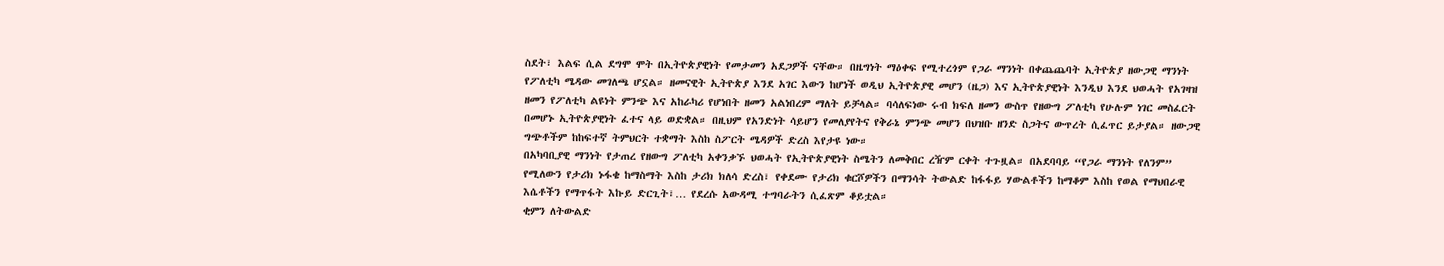ስደት፣ እልፍ ሲል ደግሞ ሞት በኢትዮጵያዊነት የመታመን አደጋዎች ናቸው። በዜግነት ማዕቀፍ የሚተረጎም የጋራ ማንነት በቀጨጨባት ኢትዮጵያ ዘውጋዊ ማንነት የፖለቲካ ሜዳው መገለጫ ሆኗል። ዘመናዊት ኢትዮጵያ እንደ አገር እውን ከሆነች ወዲህ ኢትዮጵያዊ መሆን (ዜጋ) እና ኢትዮጵያዊነት እንዲህ እንደ ህወሓት የአገዛዝ ዘመን የፖለቲካ ልዩነት ምንጭ እና አከራካሪ የሆነበት ዘመን አልነበረም ማለት ይቻላል። ባሳለፍነው ሩብ ክፍለ ዘመን ውስጥ የዘውግ ፖለቲካ የሁሉም ነገር መስፈርት በመሆኑ ኢትዮጵያዊነት ፈተና ላይ ወድቋል። በዚህም የአንድነት ሳይሆን የመለያየትና የቅራኔ ምንጭ መሆን በህዝቡ ዘንድ ስጋትና ውጥረት ሲፈጥር ይታያል። ዘውጋዊ ግጭቶችም ከከፍተኛ ትምህርት ተቋማት እስከ ስፖርት ሜዳዎች ድረስ እየታዩ ነው።
በአካባቢያዊ ማንነት የታጠረ የዘውግ ፖለቲካ አቀንቃኙ ህወሓት የኢትዮጵያዊነት ስሜትን ለመቅበር ረዥም ርቀት ተጉዟል። በአደባባይ “የጋራ ማንነት የለንም” የሚለውን የታሪክ ኑፋቄ ከማስማት እስከ ታሪክ ክለሳ ድረስ፣ የቀደሙ የታሪክ ቁርሾዎችን በማንሳት ትውልድ ከፋፋይ ሃውልቶችን ከማቆም እስከ የወል የማህበራዊ እሴቶችን የማጥፋት እኩይ ድርጊት፣… የደረሱ አውዳሚ ተግባራትን ሲፈጽም ቆይቷል።
ቂምን ለትውልድ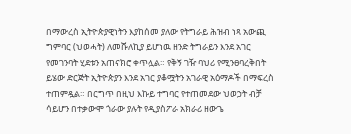በማውረስ ኢትዮጵያዊነትን እያከሰመ ያለው የትግራይ ሕዝብ ነጻ አውጪ ግምባር (ህወሓት) ለመሹለኪያ ይሆነዉ ዘንድ ትግራይን እንደ አገር የመገንባት ሂደቱን አጠናክሮ ቀጥሏል። የቅኝ ገዥ ባህሪ የሚንፀባረቅበት ይሄው ድርጅት ኢትዮጵያን እንደ አገር ያቆሟትን አገራዊ አዕማዶች በማፍረስ ተጠምዷል። በርግጥ በዚህ እኩይ ተግባር የተጠመደው ህወኃት ብቻ ሳይሆን በተቃውሞ ጎራው ያሉት የዲያስፖራ አክራሪ ዘውጌ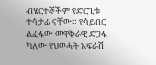ብሄርተኞችም የድርጊቱ ተሳታፊ ናቸው። የሳይበር ልፈፋው መዋቅራዊ ድጋፋ ካለው የህወሓት አፍራሽ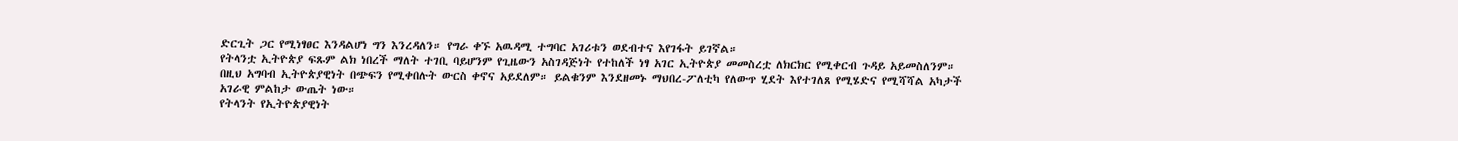ድርጊት ጋር የሚነፃፀር እንዳልሆነ ግን እንረዳለን። የግራ ቀኙ አዉዳሚ ተግባር አገሪቱን ወደብተና እየገፋት ይገኛል።
የትላንቷ ኢትዮጵያ ፍጹም ልክ ነበረች ማለት ተገቢ ባይሆንም የጊዜውን አስገዳጅነት የተከለች ነፃ አገር ኢትዮጵያ መመስረቷ ለክርክር የሚቀርብ ጉዳይ አይመስለንም። በዚህ አግባብ ኢትዮጵያዊነት በጭፍን የሚቀበሉት ውርስ ቀኖና አይደለም። ይልቁንም እንደዘመኑ ማህበረ-ፖለቲካ የለውጥ ሂደት እየተገለጸ የሚሄድና የሚሻሻል አካታች አገራዊ ምልከታ ውጤት ነው።
የትላንት የኢትዮጵያዊነት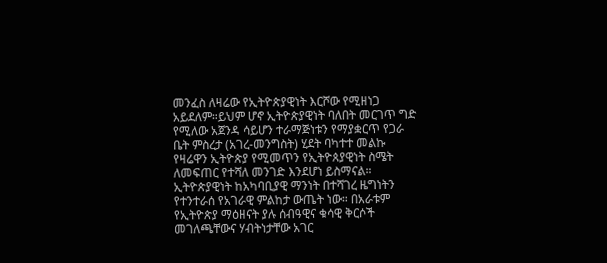መንፈስ ለዛሬው የኢትዮጵያዊነት እርሾው የሚዘነጋ አይደለም።ይህም ሆኖ ኢትዮጵያዊነት ባለበት መርገጥ ግድ የሚለው አጀንዳ ሳይሆን ተራማጅነቱን የማያቋርጥ የጋራ ቤት ምስረታ (አገረ-መንግስት) ሂደት ባካተተ መልኩ የዛሬዋን ኢትዮጵያ የሚመጥን የኢትዮጰያዊነት ስሜት ለመፍጠር የተሻለ መንገድ እንደሆነ ይስማናል። ኢትዮጵያዊነት ከአካባቢያዊ ማንነት በተሻገረ ዜግነትን የተንተራሰ የአገራዊ ምልከታ ውጤት ነው። በአራቱም የኢትዮጵያ ማዕዘናት ያሉ ሰብዓዊና ቁሳዊ ቅርሶች መገለጫቸውና ሃብትነታቸው አገር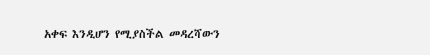አቀፍ እንዲሆን የሚያስችል መዳረሻውን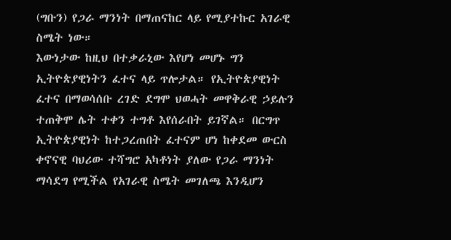(ግቡን) የጋራ ማንነት በማጠናከር ላይ የሚያተኩር አገራዊ ስሜት ነው።
እውነታው ከዚህ በተቃራኒው እየሆነ መሆኑ ግን ኢትዮጵያዊነትን ፈተና ላይ ጥሎታል። የኢትዮጵያዊነት ፈተና በማወሳሰቡ ረገድ ደግሞ ህወሓት መዋቅራዊ ኃይሉን ተጠቅሞ ሌት ተቀን ተግቶ እየሰራበት ይገኛል። በርግጥ ኢትዮጵያዊነት ከተጋረጠበት ፈተናም ሆነ ከቀደመ ውርስ ቀኖናዊ ባህሪው ተሻግሮ አካቶነት ያለው የጋራ ማንነት ማሳደግ የሚችል የአገራዊ ስሜት መገለጫ እንዲሆን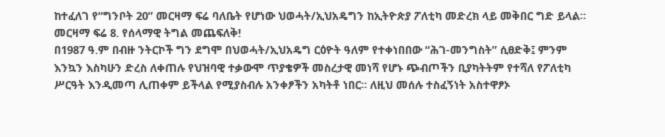ከተፈለገ የ“ግንቦት 20” መርዛማ ፍሬ ባለቤት የሆነው ህወሓት/ኢህአዴግን ከኢትዮጵያ ፖለቲካ መድረክ ላይ መቅበር ግድ ይላል።
መርዛማ ፍሬ 8. የሰላማዊ ትግል መጨፍለቅ!
በ1987 ዓ.ም በብዙ ንትርኮች ግን ደግሞ በህወሓት/ኢህአዴግ ርዕዮት ዓለም የተቀነበበው “ሕገ-መንግስት” ሲፀድቅ፤ ምንም እንኳን እስካሁን ድረስ ለቀጠሉ የህዝባዊ ተቃውሞ ጥያቄዎች መስረታዊ መነሻ የሆኑ ጭብጦችን ቢያካትትም የተሻለ የፖለቲካ ሥርዓት እንዲመጣ ሊጠቀም ይችላል የሚያስብሉ አንቀፆችን አካትቶ ነበር። ለዚህ መሰሉ ተስፈኝነት አስተዋፆኦ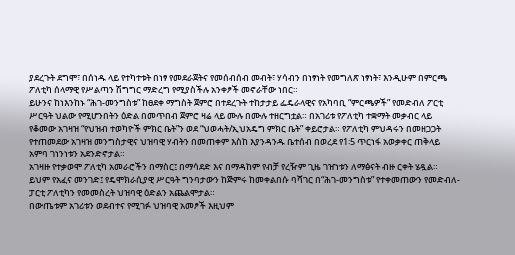ያደረጉት ደግሞ፣ በሰነዱ ላይ የተካተቱት በነፃ የመደራጀትና የመሰብሰብ መብት፣ ሃሳብን በነፃነት የመግለጽ ነፃነት፣ እንዲሁም በምርጫ ፖለቲካ ሰላማዊ የሥልጣን ሽግግር ማድረግ የሚያስችሉ አንቀፆች መኖራቸው ነበር።
ይሁንና ከነእንከኑ “ሕገ-መንግስቱ” ከፀደቀ ማግስት ጀምሮ በተደረጉት ተከታታይ ፌዴራላዊና የአካባቢ “ምርጫዎች” የመድብለ ፖርቲ ሥርዓት ህልው የሚሆንበትን ዕድል በመጥበብ ጀምሮ ዛሬ ላይ ሙሉ በሙሉ ተዘርግቷል። በአገሪቱ የፖለቲካ ተቋማት መቃብር ላይ የቆመው አገዛዝ “የህዝብ ተወካዮች ምክር ቤት”ን ወደ “ህወሓት/ኢህአዴግ ምክር ቤት” ቀይሮታል። የፖለቲካ ምህዳሩን በመዘጋጋት የተጠመደው አገዛዝ መንግስታዊና ህዝባዊ ሃብትን በመጠቀም እስከ እያንዳንዱ ቤተሰብ በወረደ የ1፡5 ጥርነፋ አወቃቀር ጠቅላይ አምባ ገነንነቱን አደንድኖታል።
አገዛዙ የተቃወሞ ፖለቲካ አመራሮችን በማስር፤ በማሳደድ እና በማዳከም የብቻ የረዥም ጊዜ ገዠነቱን ለማፅናት ብዙ ርቀት ሄዷል። ይህም የአፈና መንገድ፤ የዴሞክራሲያዊ ሥርዓት ግንባታውን ከጅምሩ ከመቀልበሱ ባሻገር በ“ሕገ-መንግስቱ” የተቀመጠውን የመድብለ-ፓርቲ ፖለቲካን የመመስረት ህዝባዊ ዕድልን አጨልሞታል።
በውጤቱም አገሪቱን ወደብተና የሚገፉ ህዝባዊ አመፆች እዚህም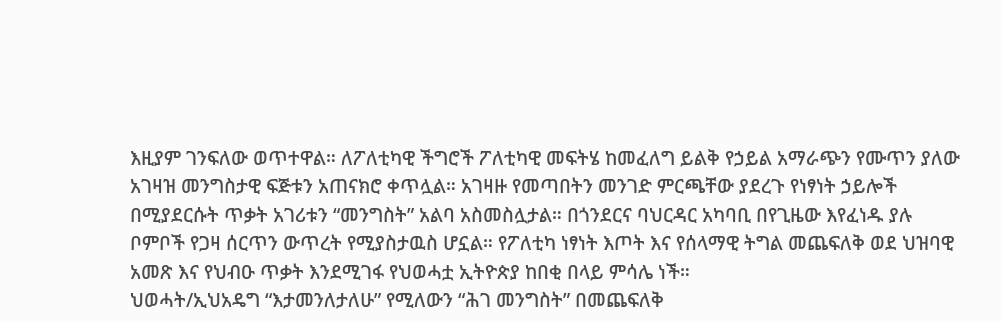እዚያም ገንፍለው ወጥተዋል። ለፖለቲካዊ ችግሮች ፖለቲካዊ መፍትሄ ከመፈለግ ይልቅ የኃይል አማራጭን የሙጥን ያለው አገዛዝ መንግስታዊ ፍጅቱን አጠናክሮ ቀጥሏል። አገዛዙ የመጣበትን መንገድ ምርጫቸው ያደረጉ የነፃነት ኃይሎች በሚያደርሱት ጥቃት አገሪቱን “መንግስት” አልባ አስመስሏታል። በጎንደርና ባህርዳር አካባቢ በየጊዜው እየፈነዱ ያሉ ቦምቦች የጋዛ ሰርጥን ውጥረት የሚያስታዉስ ሆኗል። የፖለቲካ ነፃነት እጦት እና የሰላማዊ ትግል መጨፍለቅ ወደ ህዝባዊ አመጽ እና የህብዑ ጥቃት እንደሚገፋ የህወሓቷ ኢትዮጵያ ከበቂ በላይ ምሳሌ ነች።
ህወሓት/ኢህአዴግ “እታመንለታለሁ” የሚለውን “ሕገ መንግስት” በመጨፍለቅ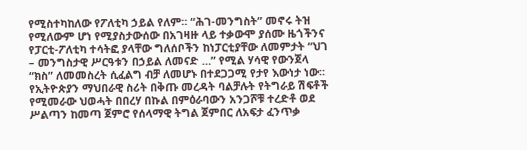የሚስተካከለው የፖለቲካ ኃይል የለም። “ሕገ-መንግስት” መኖሩ ትዝ የሚለውም ሆነ የሚያስታውሰው በአገዛዙ ላይ ተቃውሞ ያሰሙ ዜጎችንና የፓርቲ-ፖለቲካ ተሳትፎ ያላቸው ግለሰቦችን ከነፓርቲያቸው ለመምታት “ህገ – መንግስታዊ ሥርዓቱን በኃይል ለመናድ …” የሚል ሃሳዊ የውንጀላ “ክስ” ለመመስረት ሲፈልግ ብቻ ለመሆኑ በተደጋጋሚ የታየ እውነታ ነው።
የኢትዮጵያን ማህበራዊ ስሪት በቅጡ መረዳት ባልቻሉት የትግራይ ሽፍቶች የሚመራው ህወሓት በበረሃ በኩል በምዕራባውን አንጋሾቹ ተረድቶ ወደ ሥልጣን ከመጣ ጀምሮ የሰላማዊ ትግል ጀምበር ለአፍታ ፈንጥቃ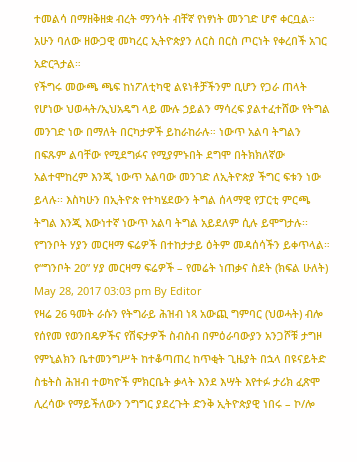ተመልሳ በማዘቅዘቋ ብረት ማንሳት ብቸኛ የነፃነት መንገድ ሆኖ ቀርቧል። አሁን ባለው ዘውጋዊ መካረር ኢትዮጵያን ለርስ በርስ ጦርነት የቀረበች አገር አድርጓታል።
የችግሩ መውጫ ጫፍ ከነፖለቲካዊ ልዩነቶቻችንም ቢሆን የጋራ ጠላት የሆነው ህወሓት/ኢህአዴግ ላይ ሙሉ ኃይልን ማሳረፍ ያልተፈተሸው የትግል መንገድ ነው በማለት በርካታዎች ይከራከራሉ። ነውጥ አልባ ትግልን በፍጹም ልባቸው የሚደግፉና የሚያምኑበት ደግሞ በትክክለኛው አልተሞከረም እንጂ ነውጥ አልባው መንገድ ለኢትዮጵያ ችግር ፍቱን ነው ይላሉ፡፡ እስካሁን በኢትዮጵ የተካሄደውን ትግል ሰላማዊ የፓርቲ ምርጫ ትግል እንጂ እውነተኛ ነውጥ አልባ ትግል አይደለም ሲሉ ይሞግታሉ፡፡
የግንቦት ሃያን መርዛማ ፍሬዎች በተከታታይ ዕትም መዳሰሳችን ይቀጥላል።
የ“ግንቦት 20” ሃያ መርዛማ ፍሬዎች – የመሬት ነጠቃና ስደት (ክፍል ሁለት)
May 28, 2017 03:03 pm By Editor
የዛሬ 26 ዓመት ራሱን የትግራይ ሕዝብ ነጻ አውጪ ግምባር (ህወሓት) ብሎ የሰየመ የወንበዴዎችና የሽፍታዎች ስብስብ በምዕራባውያን አንጋሾቹ ታግዞ የምኒልክን ቤተመንግሥት ከተቆጣጠረ ከጥቂት ጊዜያት በኋላ በዩናይትድ ስቴትስ ሕዝብ ተወካዮች ምክርቤት ቃላት እንደ እሣት እየተፉ ታሪክ ፈጽሞ ሊረሳው የማይችለውን ንግግር ያደረጉት ድንቅ ኢትዮጵያዊ ነበሩ – ኮ/ሎ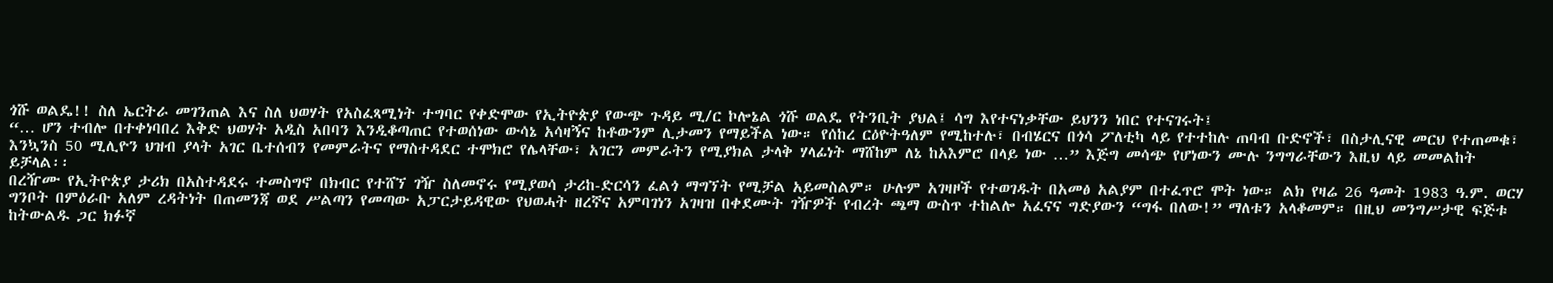ጎሹ ወልዴ!! ስለ ኤርትራ መገንጠል እና ስለ ህወሃት የአስፈጻሚነት ተግባር የቀድሞው የኢትዮጵያ የውጭ ጉዳይ ሚ/ር ኮሎኔል ጎሹ ወልዴ የትንቢት ያህል፤ ሳግ እየተናነቃቸው ይህንን ነበር የተናገሩት፤
“… ሆን ተብሎ በተቀነባበረ እቅድ ህወሃት አዲስ አበባን እንዲቆጣጠር የተወሰነው ውሳኔ አሳዛኝና ከቶውንም ሊታመን የማይችል ነው። የሰከረ ርዕዮትዓለም የሚከተሉ፣ በብሄርና በጎሳ ፖለቲካ ላይ የተተከሉ ጠባብ ቡድኖች፣ በስታሊናዊ መርህ የተጠመቁ፣ እንኳንስ 50 ሚሊዮን ህዝብ ያላት አገር ቤተሰብን የመምራትና የማስተዳደር ተሞክሮ የሌላቸው፣ አገርን መምራትን የሚያክል ታላቅ ሃላፊነት ማሸከም ለኔ ከአእምሮ በላይ ነው …” እጅግ መሳጭ የሆነውን ሙሉ ንግግራቸውን እዚህ ላይ መመልከት ይቻላል፡፡
በረዥሙ የኢትዮጵያ ታሪክ በአስተዳደሩ ተመስግኖ በክብር የተሸኘ ገዥ ስለመኖሩ የሚያወሳ ታሪከ-ድርሳን ፈልጎ ማግኘት የሚቻል አይመስልም። ሁሉም አገዛዞች የተወገዱት በአመፅ አልያም በተፈጥሮ ሞት ነው። ልክ የዛሬ 26 ዓመት 1983 ዓ.ም. ወርሃ ግንቦት በምዕራቡ አለም ረዳትነት በጠመንጃ ወደ ሥልጣን የመጣው አፓርታይዳዊው የህወሓት ዘረኛና አምባገነን አገዛዝ በቀደሙት ገዥዎች የብረት ጫማ ውስጥ ተከልሎ አፈናና ግድያውን “ግፋ በለው!” ማለቱን አላቆመም። በዚህ መንግሥታዊ ፍጅቱ ከትውልዱ ጋር ክፉኛ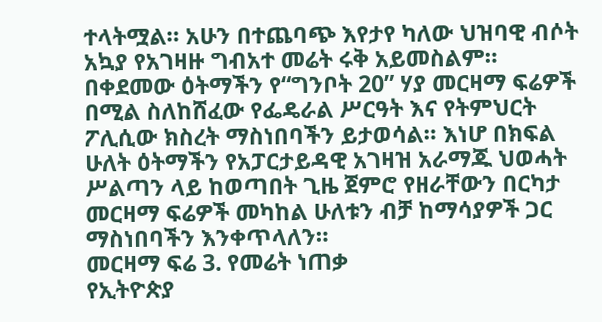ተላትሟል። አሁን በተጨባጭ እየታየ ካለው ህዝባዊ ብሶት አኳያ የአገዛዙ ግብአተ መሬት ሩቅ አይመስልም።
በቀደመው ዕትማችን የ“ግንቦት 20” ሃያ መርዛማ ፍሬዎች በሚል ስለከሸፈው የፌዴራል ሥርዓት እና የትምህርት ፖሊሲው ክስረት ማስነበባችን ይታወሳል። እነሆ በክፍል ሁለት ዕትማችን የአፓርታይዳዊ አገዛዝ አራማጁ ህወሓት ሥልጣን ላይ ከወጣበት ጊዜ ጀምሮ የዘራቸውን በርካታ መርዛማ ፍሬዎች መካከል ሁለቱን ብቻ ከማሳያዎች ጋር ማስነበባችን እንቀጥላለን።
መርዛማ ፍሬ 3. የመሬት ነጠቃ
የኢትዮጵያ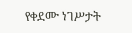የቀደሙ ነገሥታት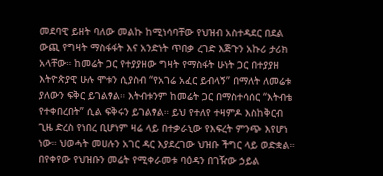መደባዊ ይዘት ባለው መልኩ ከሚነሳባቸው የህዝብ አስተዳደር በደል ውጪ የግዛት ማስፋፋት እና አንድነት ጥበቃ ረገድ እጅጉን አኩሪ ታሪክ አላቸው። ከመሬት ጋር የተያያዘው ግዛት የማስፋት ሁነት ጋር በተያያዘ እትዮጵያዊ ሁሉ ሞቱን ሲያስብ “የአገሬ አፈር ይብላኝ” በማለት ለመሬቱ ያለውን ፍቅር ይገልፃል። እትብቱንም ከመሬት ጋር በማስተሳሰር “እትብቴ የተቀበረበት” ሲል ፍቅሩን ይገልፃል። ይህ የተለየ ተዛምዶ እስከቅርብ ጊዜ ድረስ የነበረ ቢሆነም ዛሬ ላይ በተቃራኒው የእፍረት ምንጭ እየሆነ ነው። ህወሓት መሀሉን አገር ዳር እያደረገው ህዝቡ ችግር ላይ ወድቋል። በየቀየው የህዝቡን መሬት የሚቀራመቱ ባዕዳን በገዥው ኃይል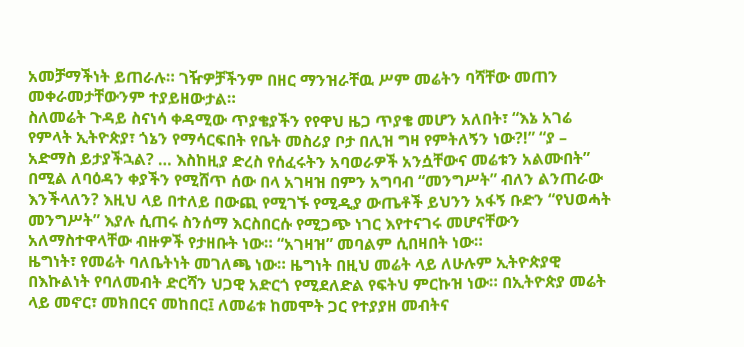አመቻማችነት ይጠራሉ። ገዥዎቻችንም በዘር ማንዝራቸዉ ሥም መሬትን ባሻቸው መጠን መቀራመታቸውንም ተያይዘውታል።
ስለመሬት ጉዳይ ስናነሳ ቀዳሚው ጥያቄያችን የየዋህ ዜጋ ጥያቄ መሆን አለበት፣ “እኔ አገሬ የምላት ኢትዮጵያ፣ ጎኔን የማሳርፍበት የቤት መስሪያ ቦታ በሊዝ ግዛ የምትለኝን ነው?!” “ያ – አድማስ ይታያችኋል? … እስከዚያ ድረስ የሰፈሩትን አባወራዎች አንሷቸውና መሬቱን አልሙበት” በሚል ለባዕዳን ቀያችን የሚሸጥ ሰው በላ አገዛዝ በምን አግባብ “መንግሥት” ብለን ልንጠራው እንችላለን? እዚህ ላይ በተለይ በውጪ የሚገኙ የሚዲያ ውጤቶች ይህንን አፋኝ ቡድን “የህወሓት መንግሥት” እያሉ ሲጠሩ ስንሰማ እርስበርሱ የሚጋጭ ነገር እየተናገሩ መሆናቸውን አለማስተዋላቸው ብዙዎች የታዘቡት ነው። “አገዛዝ” መባልም ሲበዛበት ነው።
ዜግነት፣ የመሬት ባለቤትነት መገለጫ ነው። ዜግነት በዚህ መሬት ላይ ለሁሉም ኢትዮጵያዊ በእኩልነት የባለመብት ድርሻን ህጋዊ አድርጎ የሚደለድል የፍትህ ምርኩዝ ነው። በኢትዮጵያ መሬት ላይ መኖር፣ መክበርና መከበር፤ ለመሬቱ ከመሞት ጋር የተያያዘ መብትና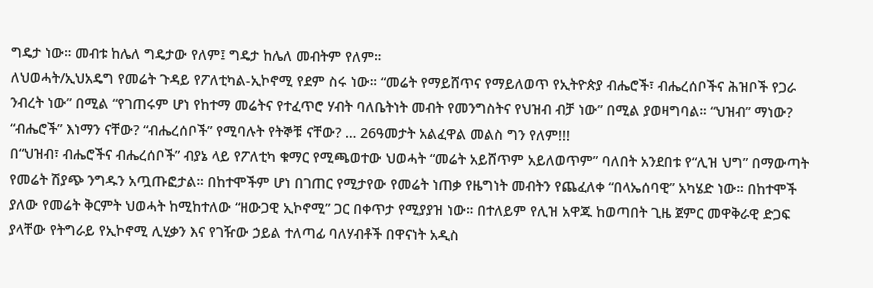ግዴታ ነው። መብቱ ከሌለ ግዴታው የለም፤ ግዴታ ከሌለ መብትም የለም።
ለህወሓት/ኢህአዴግ የመሬት ጉዳይ የፖለቲካል-ኢኮኖሚ የደም ስሩ ነው። “መሬት የማይሸጥና የማይለወጥ የኢትዮጵያ ብሔሮች፣ ብሔረሰቦችና ሕዝቦች የጋራ ንብረት ነው” በሚል “የገጠሩም ሆነ የከተማ መሬትና የተፈጥሮ ሃብት ባለቤትነት መብት የመንግስትና የህዝብ ብቻ ነው” በሚል ያወዛግባል። “ህዝብ” ማነው? “ብሔሮች” እነማን ናቸው? “ብሔረሰቦች” የሚባሉት የትኞቹ ናቸው? … 26ዓመታት አልፈዋል መልስ ግን የለም!!!
በ“ህዝብ፣ ብሔሮችና ብሔረሰቦች” ብያኔ ላይ የፖለቲካ ቁማር የሚጫወተው ህወሓት “መሬት አይሸጥም አይለወጥም” ባለበት አንደበቱ የ“ሊዝ ህግ” በማውጣት የመሬት ሽያጭ ንግዱን አጧጡፎታል። በከተሞችም ሆነ በገጠር የሚታየው የመሬት ነጠቃ የዜግነት መብትን የጨፈለቀ “በላኤሰባዊ” አካሄድ ነው። በከተሞች ያለው የመሬት ቅርምት ህወሓት ከሚከተለው “ዘውጋዊ ኢኮኖሚ” ጋር በቀጥታ የሚያያዝ ነው። በተለይም የሊዝ አዋጁ ከወጣበት ጊዜ ጀምር መዋቅራዊ ድጋፍ ያላቸው የትግራይ የኢኮኖሚ ሊሂቃን እና የገዥው ኃይል ተለጣፊ ባለሃብቶች በዋናነት አዲስ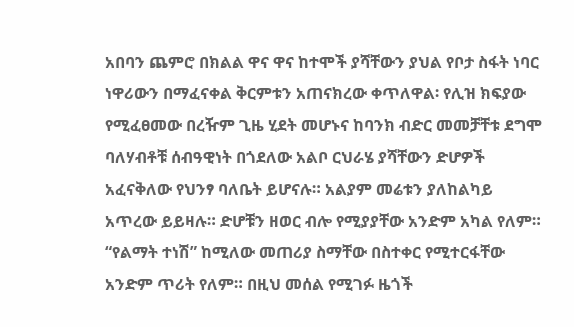አበባን ጨምሮ በክልል ዋና ዋና ከተሞች ያሻቸውን ያህል የቦታ ስፋት ነባር ነዋሪውን በማፈናቀል ቅርምቱን አጠናክረው ቀጥለዋል፡ የሊዝ ክፍያው የሚፈፀመው በረዥም ጊዜ ሂደት መሆኑና ከባንክ ብድር መመቻቸቱ ደግሞ ባለሃብቶቹ ሰብዓዊነት በጎደለው አልቦ ርህራሄ ያሻቸውን ድሆዎች አፈናቅለው የህንፃ ባለቤት ይሆናሉ። አልያም መሬቱን ያለከልካይ አጥረው ይይዛሉ። ድሆቹን ዘወር ብሎ የሚያያቸው አንድም አካል የለም። “የልማት ተነሽ” ከሚለው መጠሪያ ስማቸው በስተቀር የሚተርፋቸው አንድም ጥሪት የለም። በዚህ መሰል የሚገፉ ዜጎች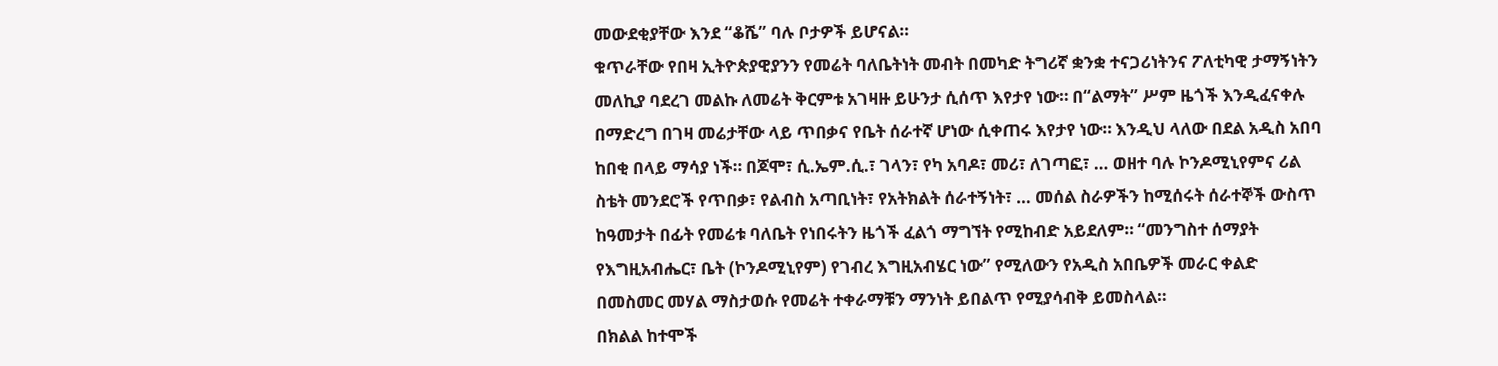መውደቂያቸው እንደ “ቆሼ” ባሉ ቦታዎች ይሆናል።
ቁጥራቸው የበዛ ኢትዮጵያዊያንን የመሬት ባለቤትነት መብት በመካድ ትግሪኛ ቋንቋ ተናጋሪነትንና ፖለቲካዊ ታማኝነትን መለኪያ ባደረገ መልኩ ለመሬት ቅርምቱ አገዛዙ ይሁንታ ሲሰጥ እየታየ ነው። በ“ልማት” ሥም ዜጎች እንዲፈናቀሉ በማድረግ በገዛ መሬታቸው ላይ ጥበቃና የቤት ሰራተኛ ሆነው ሲቀጠሩ እየታየ ነው። እንዲህ ላለው በደል አዲስ አበባ ከበቂ በላይ ማሳያ ነች። በጆሞ፣ ሲ.ኤም.ሲ.፣ ገላን፣ የካ አባዶ፣ መሪ፣ ለገጣፎ፣ … ወዘተ ባሉ ኮንዶሚኒየምና ሪል ስቴት መንደሮች የጥበቃ፣ የልብስ አጣቢነት፣ የአትክልት ሰራተኝነት፣ … መሰል ስራዎችን ከሚሰሩት ሰራተኞች ውስጥ ከዓመታት በፊት የመሬቱ ባለቤት የነበሩትን ዜጎች ፈልጎ ማግኘት የሚከብድ አይደለም። “መንግስተ ሰማያት የእግዚአብሔር፣ ቤት (ኮንዶሚኒየም) የገብረ እግዚአብሄር ነው” የሚለውን የአዲስ አበቤዎች መራር ቀልድ በመስመር መሃል ማስታወሱ የመሬት ተቀራማቹን ማንነት ይበልጥ የሚያሳብቅ ይመስላል።
በክልል ከተሞች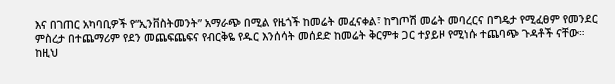እና በገጠር አካባቢዎች የ“ኢንቨስትመንት” አማራጭ በሚል የዜጎች ከመሬት መፈናቀል፣ ከግጦሽ መሬት መባረርና በግዴታ የሚፈፀም የመንደር ምስረታ በተጨማሪም የደን መጨፍጨፍና የብርቅዬ የዱር እንሰሳት መሰደድ ከመሬት ቅርምቱ ጋር ተያይዞ የሚነሱ ተጨባጭ ጉዳቶች ናቸው። ከዚህ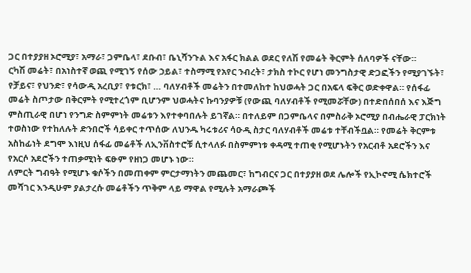ጋር በተያያዘ ኦሮሚያ፣ አማራ፣ ጋምቤላ፣ ደቡብ፣ ቤኒሻንጉል እና አፋር ክልል ወደር የለሽ የመሬት ቅርምት ሰለባዎች ናቸው።
ርካሽ መሬት፣ በአነስተኛ ወጪ የሚገኝ የሰው ኃይል፣ ተስማሚ የአየር ንብረት፣ ታክስ ተኮር የሆነ መንግስታዊ ድጋፎችን የሚያገኙት፣ የቻይና፣ የህንድ፣ የሳውዲ አረቢያ፣ የቱርክ፣ … ባለሃብቶች መሬትን በተመለከተ ከህወሓት ጋር በአፍላ ፍቅር ወድቀዋል። የሰፋፊ መሬት ስጦታው በቅርምት የሚተረጎም ቢሆንም ህወሓትና ኩባንያዎቹ (የውጪ ባለሃብቶች የሚመሯቸው) በተድበሰበሰ እና እጅግ ምስጢራዊ በሆነ የንግድ ስምምነት መሬቱን እየተቀባበሉት ይገኛል። በተለይም በጋምቤላና በምስራቅ ኦሮሚያ በብሔራዊ ፓርክነት ተወስነው የተከለሉት ድንበሮች ሳይቀር ተጥሰው ለህንዱ ካሩቱሪና ሳዑዲ ስታር ባለሃብቶች መሬቱ ተቸብችቧል። የመሬት ቅርምቱ አስከፊነት ደግሞ እነዚህ ሰፋፊ መሬቶች ለኢንቨስተሮቹ ሲተላለፉ በስምምነቱ ቀዳሚ ተጠቂ የሚሆኑትን የአርብቶ አደሮችን እና የአርሶ አደሮችን ተጠቃሚነት ፍፁም የዘነጋ መሆኑ ነው።
ለምርት ግብዓት የሚሆኑ ቁሶችን በመጠቀም ምርታማነትን መጨመር፣ ከግብርና ጋር በተያያዘ ወደ ሌሎች የኢኮኖሚ ሴክተሮች መሻገር እንዲሁም ያልታረሱ መሬቶችን ጥቅም ላይ ማዋል የሚሉት አማራጮች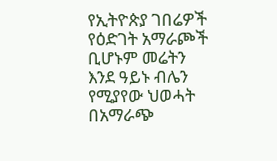የኢትዮጵያ ገበሬዎች የዕድገት አማራጮች ቢሆኑም መሬትን እንደ ዓይኑ ብሌን የሚያየው ህወሓት በአማራጭ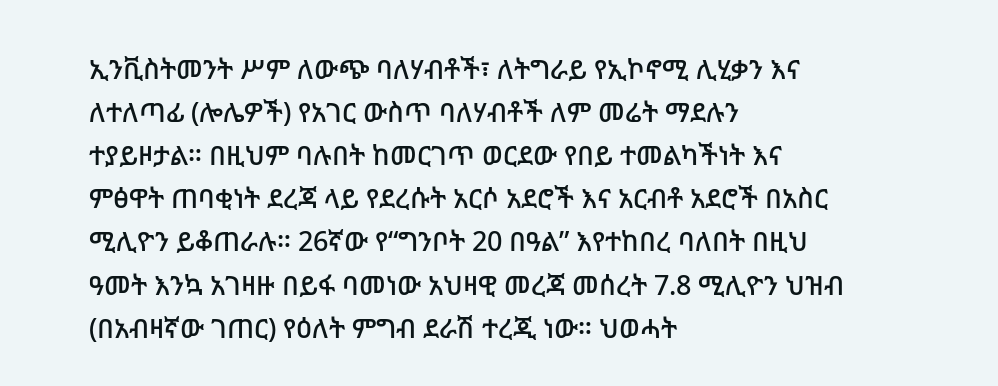ኢንቪስትመንት ሥም ለውጭ ባለሃብቶች፣ ለትግራይ የኢኮኖሚ ሊሂቃን እና ለተለጣፊ (ሎሌዎች) የአገር ውስጥ ባለሃብቶች ለም መሬት ማደሉን ተያይዞታል። በዚህም ባሉበት ከመርገጥ ወርደው የበይ ተመልካችነት እና ምፅዋት ጠባቂነት ደረጃ ላይ የደረሱት አርሶ አደሮች እና አርብቶ አደሮች በአስር ሚሊዮን ይቆጠራሉ። 26ኛው የ“ግንቦት 20 በዓል” እየተከበረ ባለበት በዚህ ዓመት እንኳ አገዛዙ በይፋ ባመነው አህዛዊ መረጃ መሰረት 7.8 ሚሊዮን ህዝብ (በአብዛኛው ገጠር) የዕለት ምግብ ደራሽ ተረጂ ነው። ህወሓት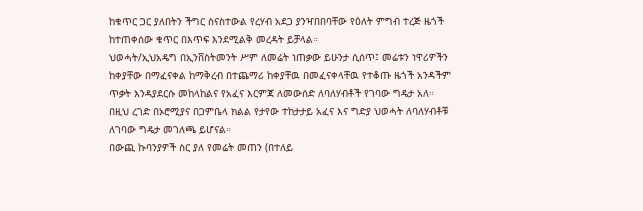ከቁጥር ጋር ያለበትን ችግር ስናስተውል የረሃብ አደጋ ያንዣበበባቸው የዕለት ምግብ ተረጅ ዜጎች ከተጠቀሰው ቁጥር በእጥፍ እንደሚልቅ መረዳት ይቻላል።
ህወሓት/ኢህአዴግ በኢንቨስትመንት ሥም ለመሬት ነጠቃው ይሁንታ ሲሰጥ፤ መሬቱን ነዋሪዎችን ከቀያቸው በማፈናቀል ከማቅረብ በተጨማሪ ከቀያቸዉ በመፈናቀላቸዉ የተቆጡ ዜጎች አንዳችም ጥቃት እንዳያደርሱ መከላከልና የአፈና እርምጃ ለመውሰድ ለባለሃብቶች የገባው ግዴታ አለ። በዚህ ረገድ በኦሮሚያና በጋምቤላ ክልል የታየው ተከታታይ አፈና እና ግድያ ህወሓት ለባለሃብቶቹ ለገባው ግዴታ መገለጫ ይሆናል።
በውጪ ኩባንያዎች ስር ያለ የመሬት መጠን (በተለይ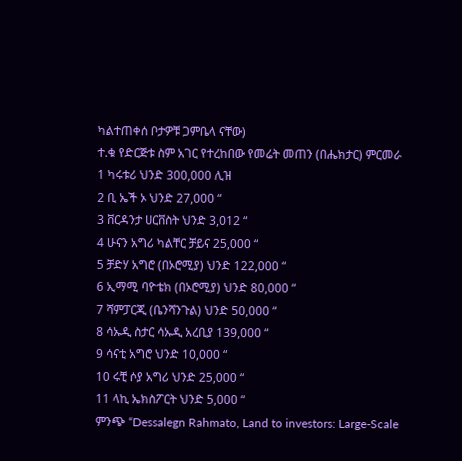ካልተጠቀሰ ቦታዎቹ ጋምቤላ ናቸው)
ተ.ቁ የድርጅቱ ስም አገር የተረከበው የመሬት መጠን (በሔክታር) ምርመራ
1 ካሩቱሪ ህንድ 300,000 ሊዝ
2 ቢ ኤች ኦ ህንድ 27,000 “
3 ቨርዳንታ ሀርቨስት ህንድ 3,012 “
4 ሁናን አግሪ ካልቸር ቻይና 25,000 “
5 ቻድሃ አግሮ (በኦሮሚያ) ህንድ 122,000 “
6 ኢማሚ ባዮቴክ (በኦሮሚያ) ህንድ 80,000 “
7 ሻምፓርጂ (ቤንሻንጉል) ህንድ 50,000 “
8 ሳኡዲ ስታር ሳኡዲ አረቢያ 139,000 “
9 ሳናቲ አግሮ ህንድ 10,000 “
10 ሩቺ ሶያ አግሪ ህንድ 25,000 “
11 ላኪ ኤክስፖርት ህንድ 5,000 “
ምንጭ “Dessalegn Rahmato, Land to investors: Large-Scale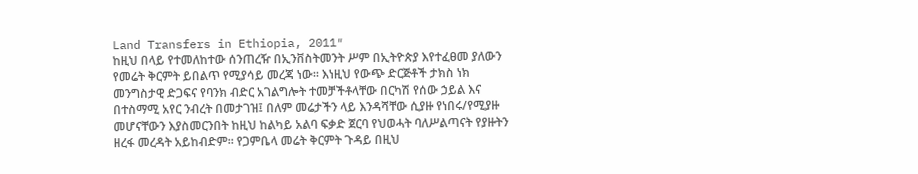Land Transfers in Ethiopia, 2011″
ከዚህ በላይ የተመለከተው ሰንጠረዥ በኢንቨስትመንት ሥም በኢትዮጵያ እየተፈፀመ ያለውን የመሬት ቅርምት ይበልጥ የሚያሳይ መረጃ ነው። እነዚህ የውጭ ድርጅቶች ታክስ ነክ መንግስታዊ ድጋፍና የባንክ ብድር አገልግሎት ተመቻችቶላቸው በርካሽ የሰው ኃይል እና በተስማሚ አየር ንብረት በመታገዝ፤ በለም መሬታችን ላይ እንዳሻቸው ሲያዙ የነበሩ/የሚያዙ መሆናቸውን እያስመርንበት ከዚህ ከልካይ አልባ ፍቃድ ጀርባ የህወሓት ባለሥልጣናት የያዙትን ዘረፋ መረዳት አይከብድም። የጋምቤላ መሬት ቅርምት ጉዳይ በዚህ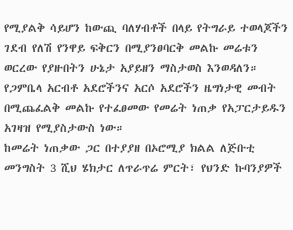የሚያልቅ ሳይሆን ከውጪ ባለሃብቶች በላይ የትግራይ ተወላጆችን ገደብ የለሽ የንዋይ ፍቅርን በሚያንፀባርቅ መልኩ መሬቱን ወርረው የያዙበትን ሁኔታ አያይዘን ማስታወስ እንወዳለን። የጋምቤላ አርብቶ አደሮችንና አርሶ አደሮችን ዜግነታዊ መብት በሚጨፈልቅ መልኩ የተፈፀመው የመሬት ነጠቃ የአፓርታይዱን አገዛዝ የሚያስታውስ ነው።
ከመሬት ነጠቃው ጋር በተያያዘ በኦሮሚያ ክልል ለጅቡቲ መንግስት 3 ሺህ ሄክታር ለጥራጥሬ ምርት፣ የህንድ ኩባንያዎች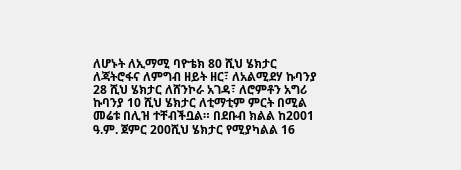ለሆኑት ለኢማሚ ባዮቴክ 80 ሺህ ሄክታር ለጃትሮፋና ለምግብ ዘይት ዘር፣ ለአልሚደሃ ኩባንያ 28 ሺህ ሄክታር ለሸንኮራ አገዳ፣ ለሮምቶን አግሪ ኩባንያ 10 ሺህ ሄክታር ለቲማቲም ምርት በሚል መሬቱ በሊዝ ተቸብችቧል። በደቡብ ክልል ከ2001 ዓ.ም. ጀምር 200ሺህ ሄክታር የሚያካልል 16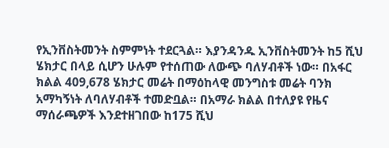የኢንቨስትመንት ስምምነት ተደርጓል። እያንዳንዱ ኢንቨስትመንት ከ5 ሺህ ሄክታር በላይ ሲሆን ሁሉም የተሰጠው ለውጭ ባለሃብቶች ነው። በአፋር ክልል 409,678 ሄክታር መሬት በማዕከላዊ መንግስቱ መሬት ባንክ አማካኝነት ለባለሃብቶች ተመድቧል። በአማራ ክልል በተለያዩ የዜና ማሰራጫዎች እንደተዘገበው ከ175 ሺህ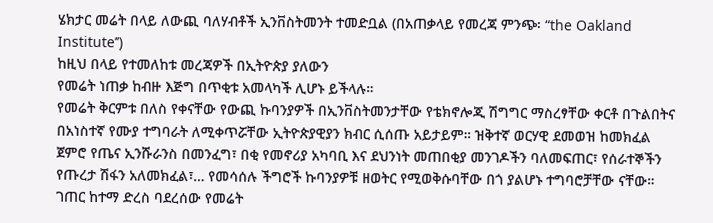ሄክታር መሬት በላይ ለውጪ ባለሃብቶች ኢንቨስትመንት ተመድቧል (በአጠቃላይ የመረጃ ምንጭ፡ “the Oakland Institute’’)
ከዚህ በላይ የተመለከቱ መረጃዎች በኢትዮጵያ ያለውን
የመሬት ነጠቃ ከብዙ እጅግ በጥቂቱ አመላካች ሊሆኑ ይችላሉ።
የመሬት ቅርምቱ በለስ የቀናቸው የውጪ ኩባንያዎች በኢንቨስትመንታቸው የቴክኖሎጂ ሽግግር ማስረፃቸው ቀርቶ በጉልበትና በአነስተኛ የሙያ ተግባራት ለሚቀጥሯቸው ኢትዮጵያዊያን ክብር ሲሰጡ አይታይም። ዝቅተኛ ወርሃዊ ደመወዝ ከመክፈል ጀምሮ የጤና ኢንሹራንስ በመንፈግ፣ በቂ የመኖሪያ አካባቢ እና ደህንነት መጠበቂያ መንገዶችን ባለመፍጠር፣ የሰራተኞችን የጡረታ ሽፋን አለመክፈል፣… የመሳሰሉ ችግሮች ኩባንያዎቹ ዘወትር የሚወቅሱባቸው በጎ ያልሆኑ ተግባሮቻቸው ናቸው።
ገጠር ከተማ ድረስ ባደረሰው የመሬት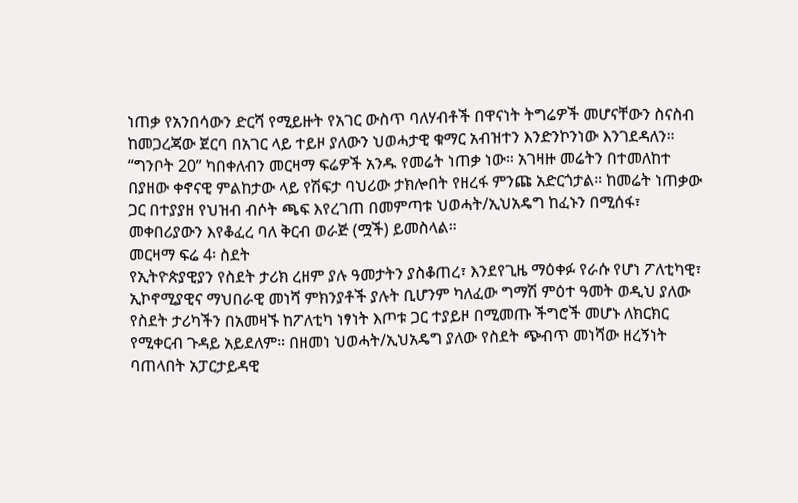ነጠቃ የአንበሳውን ድርሻ የሚይዙት የአገር ውስጥ ባለሃብቶች በዋናነት ትግሬዎች መሆናቸውን ስናስብ ከመጋረጃው ጀርባ በአገር ላይ ተይዞ ያለውን ህወሓታዊ ቁማር አብዝተን እንድንኮንነው እንገደዳለን። “ግንቦት 20” ካበቀለብን መርዛማ ፍሬዎች አንዱ የመሬት ነጠቃ ነው። አገዛዙ መሬትን በተመለከተ በያዘው ቀኖናዊ ምልከታው ላይ የሽፍታ ባህሪው ታክሎበት የዘረፋ ምንጩ አድርጎታል። ከመሬት ነጠቃው ጋር በተያያዘ የህዝብ ብሶት ጫፍ እየረገጠ በመምጣቱ ህወሓት/ኢህአዴግ ከፈኑን በሚሰፋ፣ መቀበሪያውን እየቆፈረ ባለ ቅርብ ወራጅ (ሟች) ይመስላል።
መርዛማ ፍሬ 4፡ ስደት
የኢትዮጵያዊያን የስደት ታሪክ ረዘም ያሉ ዓመታትን ያስቆጠረ፣ እንደየጊዜ ማዕቀፉ የራሱ የሆነ ፖለቲካዊ፣ ኢኮኖሚያዊና ማህበራዊ መነሻ ምክንያቶች ያሉት ቢሆንም ካለፈው ግማሽ ምዕተ ዓመት ወዲህ ያለው የስደት ታሪካችን በአመዛኙ ከፖለቲካ ነፃነት እጦቱ ጋር ተያይዞ በሚመጡ ችግሮች መሆኑ ለክርክር የሚቀርብ ጉዳይ አይደለም። በዘመነ ህወሓት/ኢህአዴግ ያለው የስደት ጭብጥ መነሻው ዘረኝነት ባጠላበት አፓርታይዳዊ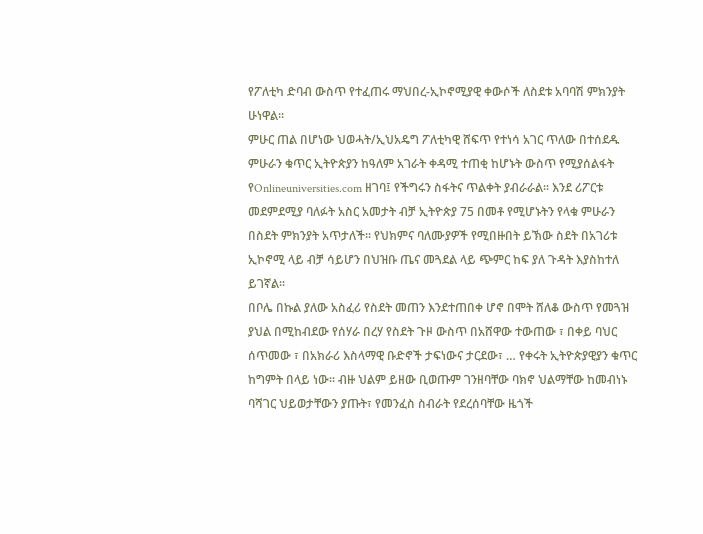የፖለቲካ ድባብ ውስጥ የተፈጠሩ ማህበረ-ኢኮኖሚያዊ ቀውሶች ለስደቱ አባባሽ ምክንያት ሁነዋል።
ምሁር ጠል በሆነው ህወሓት/ኢህአዴግ ፖለቲካዊ ሸፍጥ የተነሳ አገር ጥለው በተሰደዱ ምሁራን ቁጥር ኢትዮጵያን ከዓለም አገራት ቀዳሚ ተጠቂ ከሆኑት ውስጥ የሚያሰልፋት የOnlineuniversities.com ዘገባ፤ የችግሩን ስፋትና ጥልቀት ያብራራል። እንደ ሪፖርቱ መደምደሚያ ባለፉት አስር አመታት ብቻ ኢትዮጵያ 75 በመቶ የሚሆኑትን የላቁ ምሁራን በስደት ምክንያት አጥታለች። የህክምና ባለሙያዎች የሚበዙበት ይኽው ስደት በአገሪቱ ኢኮኖሚ ላይ ብቻ ሳይሆን በህዝቡ ጤና መጓደል ላይ ጭምር ከፍ ያለ ጉዳት እያስከተለ ይገኛል።
በቦሌ በኩል ያለው አስፈሪ የስደት መጠን እንደተጠበቀ ሆኖ በሞት ሸለቆ ውስጥ የመጓዝ ያህል በሚከብደው የሰሃራ በረሃ የስደት ጉዞ ውስጥ በአሸዋው ተውጠው ፣ በቀይ ባህር ሰጥመው ፣ በአክራሪ እስላማዊ ቡድኖች ታፍነውና ታርደው፣ … የቀሩት ኢትዮጵያዊያን ቁጥር ከግምት በላይ ነው። ብዙ ህልም ይዘው ቢወጡም ገንዘባቸው ባክኖ ህልማቸው ከመብነኑ ባሻገር ህይወታቸውን ያጡት፣ የመንፈስ ስብራት የደረሰባቸው ዜጎች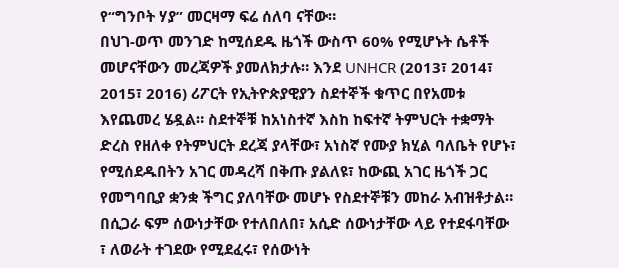የ“ግንቦት ሃያ” መርዛማ ፍሬ ሰለባ ናቸው።
በህገ-ወጥ መንገድ ከሚሰደዱ ዜጎች ውስጥ 60% የሚሆኑት ሴቶች መሆናቸውን መረጃዎች ያመለክታሉ። እንደ UNHCR (2013፣ 2014፣ 2015፣ 2016) ሪፖርት የኢትዮጵያዊያን ስደተኞች ቁጥር በየአመቱ እየጨመረ ሄዷል። ስደተኞቹ ከአነስተኛ እስከ ከፍተኛ ትምህርት ተቋማት ድረስ የዘለቀ የትምህርት ደረጃ ያላቸው፣ አነስኛ የሙያ ክሂል ባለቤት የሆኑ፣ የሚሰደዱበትን አገር መዳረሻ በቅጡ ያልለዩ፣ ከውጪ አገር ዜጎች ጋር የመግባቢያ ቋንቋ ችግር ያለባቸው መሆኑ የስደተኞቹን መከራ አብዝቶታል።
በሲጋራ ፍም ሰውነታቸው የተለበለበ፣ አሲድ ሰውነታቸው ላይ የተደፋባቸው ፣ ለወራት ተገደው የሚደፈሩ፣ የሰውነት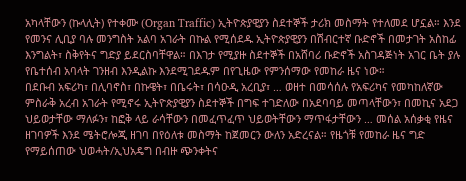አካላቸውን (ኩላሊት) የተቀሙ (Organ Traffic) ኢትዮጵያዊያን ስደተኞች ታሪክ መስማት የተለመደ ሆኗል። እንደ የመንና ሊቢያ ባሉ መንግስት አልባ አገራት በኩል የሚሰደዱ ኢትዮጵያዊያን በሽብርተኛ ቡድኖች በመታገት አስከፊ እንግልት፣ ስቅየትና ግድያ ይደርስባቸዋል። በእገታ የሚያዙ ስደተኞች በአሸባሪ ቡድኖች አስገዳጅነት አገር ቤት ያሉ የቤተሰብ አባላት ገንዘብ እንዲልኩ እንደሚገደዱም በየጊዜው የምንሰማው የመከራ ዜና ነው።
በደቡብ አፍሪካ፣ በሊባኖስ፣ በኩዌት፣ በቤሩት፣ በሳዑዲ አረቢያ፣ … ወዘተ በመሳሰሉ የአፍሪካና የመካከለኛው ምስራቅ አረብ አገራት የሚኖሩ ኢትዮጵያዊያን ስደተኞች በግፍ ተገድለው በአደባባይ መጣላቸውን፣ በመኪና አደጋ ህይወታቸው ማለፉን፣ ከፎቅ ላይ ራሳቸውን በመፈጥፈጥ ህይወትቸውን ማጥፋታቸውን … መሰል አሰቃቂ የዜና ዘገባዎች እንደ ሜትሮሎጂ ዘገባ በየዕለቱ መስማት ከጀመርን ውለን አድረናል። የዜጎቹ የመከራ ዜና ግድ የማይሰጠው ህወሓት/ኢህአዴግ በብዙ ጭንቀትና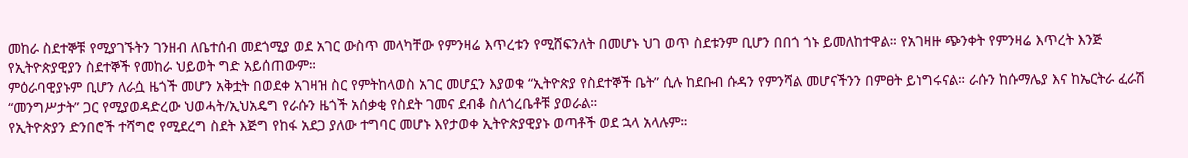መከራ ስደተኞቹ የሚያገኙትን ገንዘብ ለቤተሰብ መደጎሚያ ወደ አገር ውስጥ መላካቸው የምንዛሬ እጥረቱን የሚሸፍንለት በመሆኑ ህገ ወጥ ስደቱንም ቢሆን በበጎ ጎኑ ይመለከተዋል። የአገዛዙ ጭንቀት የምንዛሬ እጥረት እንጅ የኢትዮጵያዊያን ስደተኞች የመከራ ህይወት ግድ አይሰጠውም።
ምዕራባዊያኑም ቢሆን ለራሷ ዜጎች መሆን አቅቷት በወደቀ አገዛዝ ስር የምትከላወስ አገር መሆኗን እያወቁ “ኢትዮጵያ የስደተኞች ቤት” ሲሉ ከደቡብ ሱዳን የምንሻል መሆናችንን በምፀት ይነግሩናል። ራሱን ከሱማሌያ እና ከኤርትራ ፈራሽ “መንግሥታት” ጋር የሚያወዳድረው ህወሓት/ኢህአዴግ የራሱን ዜጎች አሰቃቂ የስደት ገመና ደብቆ ስለጎረቤቶቹ ያወራል።
የኢትዮጵያን ድንበሮች ተሻግሮ የሚደረግ ስደት እጅግ የከፋ አደጋ ያለው ተግባር መሆኑ እየታወቀ ኢትዮጵያዊያኑ ወጣቶች ወደ ኋላ አላሉም።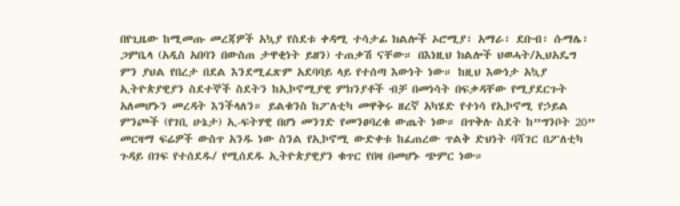በየጊዜው ከሚመጡ መረጃዎች አኳያ የስደቱ ቀዳሚ ተሳታፊ ክልሎች ኦሮሚያ፣ አማራ፣ ደቡብ፣ ሱማሌ፣ ጋምቤላ (አዲስ አበባን በውስጠ ታዋቂነት ይዘን) ተጠቃሽ ናቸው። በእነዚህ ክልሎች ህወሓት/ኢህአዴግ ምን ያህል የበረታ በደል እንደሚፈጽም አደባባይ ላይ የተሰጣ እውነት ነው። ከዚህ እውነታ አኳያ ኢትዮጵያዊያን ስደተኞች ስደትን ከኢኮኖሚያዊ ምክንያቶች ብቻ በመነሳት በፍቃዳቸው የሚያደርጉት አለመሆኑን መረዳት እንችላለን። ይልቁንስ ከፖለቲካ መዋቅሩ ዘረኛ አካሄድ የተነሳ የኢኮኖሚ የኃይል ምንጮች (የገቢ ሁኔታ) ኢ-ፍትሃዊ በሆነ መንገድ የመንፀባረቁ ውጤት ነው። በጥቅሉ ስደት ከ”ግንቦት 20” መርዛማ ፍሬዎች ውስጥ አንዱ ነው ስንል የኢኮኖሚ ውድቀቱ ከፈጠረው ጥልቅ ድህነት ባሻገር በፖለቲካ ጉዳይ በገፍ የተሰደዱ/ የሚሰደዱ ኢትዮጵያዊያን ቁጥር የበዛ በመሆኑ ጭምር ነው።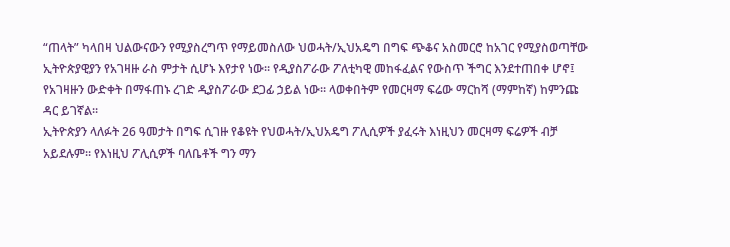“ጠላት” ካላበዛ ህልውናውን የሚያስረግጥ የማይመስለው ህወሓት/ኢህአዴግ በግፍ ጭቆና አስመርሮ ከአገር የሚያስወጣቸው ኢትዮጵያዊያን የአገዛዙ ራስ ምታት ሲሆኑ እየታየ ነው። የዲያስፖራው ፖለቲካዊ መከፋፈልና የውስጥ ችግር እንደተጠበቀ ሆኖ፤ የአገዛዙን ውድቀት በማፋጠኑ ረገድ ዲያስፖራው ደጋፊ ኃይል ነው። ላወቀበትም የመርዛማ ፍሬው ማርከሻ (ማምከኛ) ከምንጩ ዳር ይገኛል።
ኢትዮጵያን ላለፉት 26 ዓመታት በግፍ ሲገዙ የቆዩት የህወሓት/ኢህአዴግ ፖሊሲዎች ያፈሩት እነዚህን መርዛማ ፍሬዎች ብቻ አይደሉም። የእነዚህ ፖሊሲዎች ባለቤቶች ግን ማን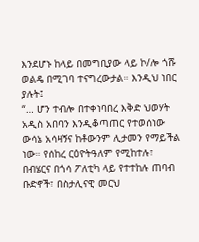እንደሆኑ ከላይ በመግቢያው ላይ ኮ/ሎ ጎሹ ወልዴ በሚገባ ተናግረውታል። እንዲህ ነበር ያሉት፤
“… ሆን ተብሎ በተቀነባበረ እቅድ ህወሃት አዲስ አበባን እንዲቆጣጠር የተወሰነው ውሳኔ አሳዛኝና ከቶውንም ሊታመን የማይችል ነው። የሰከረ ርዕዮትዓለም የሚከተሉ፣ በብሄርና በጎሳ ፖለቲካ ላይ የተተከሉ ጠባብ ቡድኖች፣ በስታሊናዊ መርህ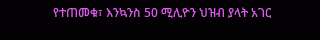የተጠመቁ፣ እንኳንስ 50 ሚሊዮን ህዝብ ያላት አገር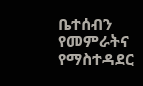ቤተሰብን የመምራትና የማስተዳደር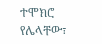ተሞክሮ የሌላቸው፣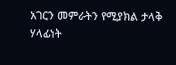አገርን መምራትን የሚያክል ታላቅ ሃላፊነት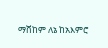ማሸከም ለኔ ከአእምሮ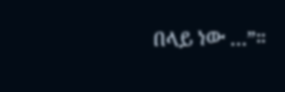በላይ ነው …”።